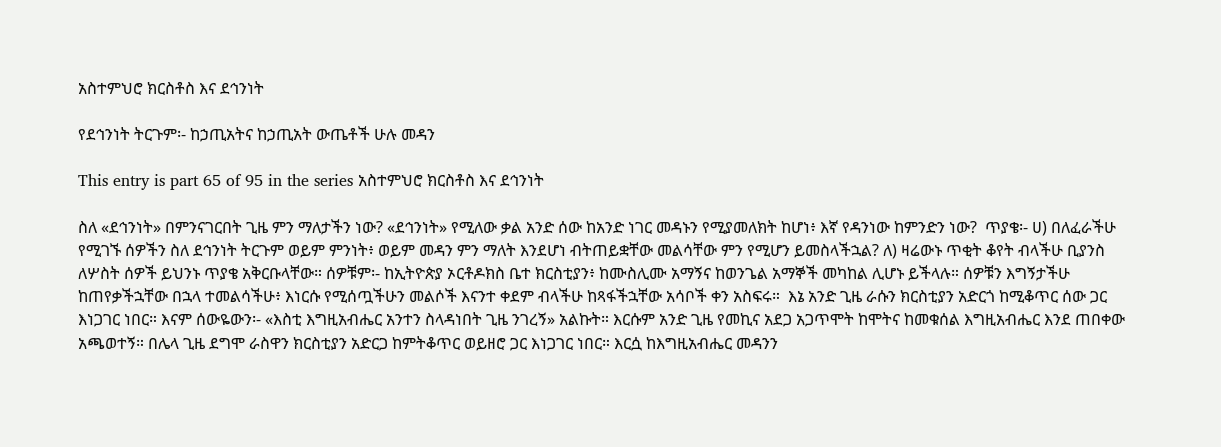አስተምህሮ ክርስቶስ እና ደኅንነት

የደኅንነት ትርጉም፡- ከኃጢአትና ከኃጢአት ውጤቶች ሁሉ መዳን

This entry is part 65 of 95 in the series አስተምህሮ ክርስቶስ እና ደኅንነት

ስለ «ደኅንነት» በምንናገርበት ጊዜ ምን ማለታችን ነው? «ደኅንነት» የሚለው ቃል አንድ ሰው ከአንድ ነገር መዳኑን የሚያመለክት ከሆነ፥ እኛ የዳንነው ከምንድን ነው?  ጥያቄ፡- ሀ) በለፈራችሁ የሚገኙ ሰዎችን ስለ ደኅንነት ትርጉም ወይም ምንነት፥ ወይም መዳን ምን ማለት እንደሆነ ብትጠይቋቸው መልሳቸው ምን የሚሆን ይመስላችኋል? ለ) ዛሬውኑ ጥቂት ቆየት ብላችሁ ቢያንስ ለሦስት ሰዎች ይህንኑ ጥያቄ አቅርቡላቸው። ሰዎቹም፡- ከኢትዮጵያ ኦርቶዶክስ ቤተ ክርስቲያን፥ ከሙስሊሙ አማኝና ከወንጌል አማኞች መካከል ሊሆኑ ይችላሉ። ሰዎቹን እግኝታችሁ ከጠየቃችኋቸው በኋላ ተመልሳችሁ፥ እነርሱ የሚሰጧችሁን መልሶች እናንተ ቀደም ብላችሁ ከጻፋችኋቸው አሳቦች ቀን አስፍሩ።  እኔ አንድ ጊዜ ራሱን ክርስቲያን አድርጎ ከሚቆጥር ሰው ጋር እነጋገር ነበር። እናም ሰውዬውን፡- «እስቲ እግዚአብሔር አንተን ስላዳነበት ጊዜ ንገረኝ» አልኩት። እርሱም አንድ ጊዜ የመኪና አደጋ አጋጥሞት ከሞትና ከመቁሰል እግዚአብሔር እንደ ጠበቀው አጫወተኝ። በሌላ ጊዜ ደግሞ ራስዋን ክርስቲያን አድርጋ ከምትቆጥር ወይዘሮ ጋር እነጋገር ነበር። እርሷ ከእግዚአብሔር መዳንን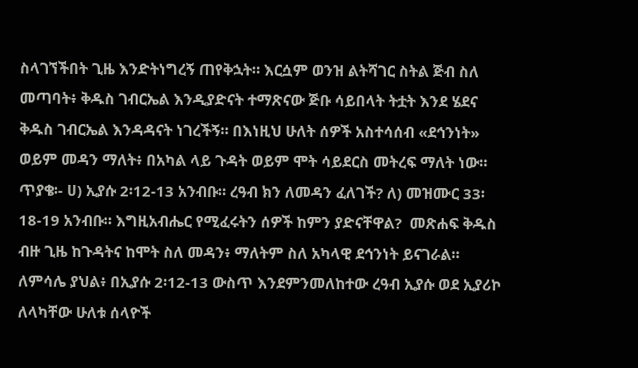ስላገኘችበት ጊዜ እንድትነግረኝ ጠየቅኋት። እርሷም ወንዝ ልትሻገር ስትል ጅብ ስለ መጣባት፥ ቅዱስ ገብርኤል እንዲያድናት ተማጽናው ጅቡ ሳይበላት ትቷት እንደ ሄደና ቅዱስ ገብርኤል እንዳዳናት ነገረችኝ። በእነዚህ ሁለት ሰዎች አስተሳሰብ «ደኅንነት» ወይም መዳን ማለት፥ በአካል ላይ ጉዳት ወይም ሞት ሳይደርስ መትረፍ ማለት ነው።  ጥያቄ፡- ሀ) ኢያሱ 2፡12-13 አንብቡ። ረዓብ ክን ለመዳን ፈለገች? ለ) መዝሙር 33፡18-19 አንብቡ። እግዚአብሔር የሚፈሩትን ሰዎች ከምን ያድናቸዋል?  መጽሐፍ ቅዱስ ብዙ ጊዜ ከጉዳትና ከሞት ስለ መዳን፥ ማለትም ስለ አካላዊ ደኅንነት ይናገራል። ለምሳሌ ያህል፥ በኢያሱ 2፡12-13 ውስጥ እንደምንመለከተው ረዓብ ኢያሱ ወደ ኢያሪኮ ለላካቸው ሁለቱ ሰላዮች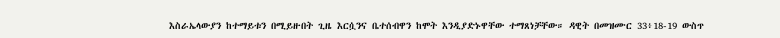እስራኤላውያን ከተማይቱን በሚይዙበት ጊዜ እርሷንና ቤተሰብዋን ከሞት እንዲያድኑዋቸው ተማጸነቻቸው። ዳዊት በመዝሙር 33፥18-19 ውስጥ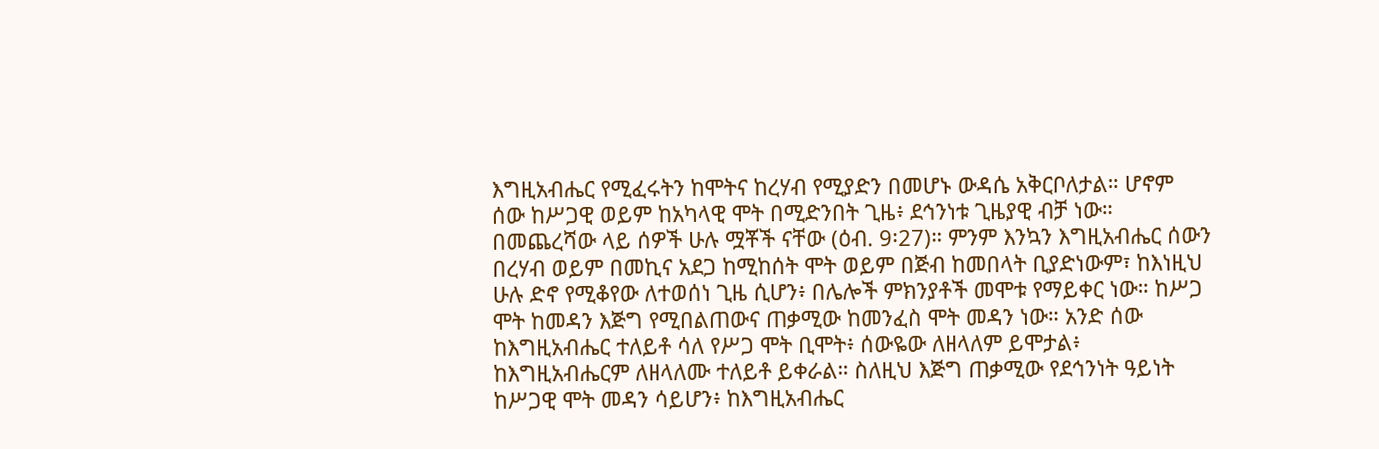እግዚአብሔር የሚፈሩትን ከሞትና ከረሃብ የሚያድን በመሆኑ ውዳሴ አቅርቦለታል። ሆኖም ሰው ከሥጋዊ ወይም ከአካላዊ ሞት በሚድንበት ጊዜ፥ ደኅንነቱ ጊዜያዊ ብቻ ነው። በመጨረሻው ላይ ሰዎች ሁሉ ሟቾች ናቸው (ዕብ. 9፡27)። ምንም እንኳን እግዚአብሔር ሰውን በረሃብ ወይም በመኪና አደጋ ከሚከሰት ሞት ወይም በጅብ ከመበላት ቢያድነውም፣ ከእነዚህ ሁሉ ድኖ የሚቆየው ለተወሰነ ጊዜ ሲሆን፥ በሌሎች ምክንያቶች መሞቱ የማይቀር ነው። ከሥጋ ሞት ከመዳን እጅግ የሚበልጠውና ጠቃሚው ከመንፈስ ሞት መዳን ነው። አንድ ሰው ከእግዚአብሔር ተለይቶ ሳለ የሥጋ ሞት ቢሞት፥ ሰውዬው ለዘላለም ይሞታል፥ ከእግዚአብሔርም ለዘላለሙ ተለይቶ ይቀራል። ስለዚህ እጅግ ጠቃሚው የደኅንነት ዓይነት ከሥጋዊ ሞት መዳን ሳይሆን፥ ከእግዚአብሔር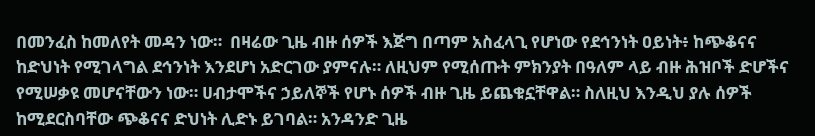በመንፈስ ከመለየት መዳን ነው።  በዛሬው ጊዜ ብዙ ሰዎች እጅግ በጣም አስፈላጊ የሆነው የደኅንነት ዐይነት፥ ከጭቆናና ከድህነት የሚገላግል ደኅንነት እንደሆነ አድርገው ያምናሉ። ለዚህም የሚሰጡት ምክንያት በዓለም ላይ ብዙ ሕዝቦች ድሆችና የሚሠቃዩ መሆናቸውን ነው። ሀብታሞችና ኃይለኞች የሆኑ ሰዎች ብዙ ጊዜ ይጨቁኗቸዋል። ስለዚህ እንዲህ ያሉ ሰዎች ከሚደርስባቸው ጭቆናና ድህነት ሊድኑ ይገባል። አንዳንድ ጊዜ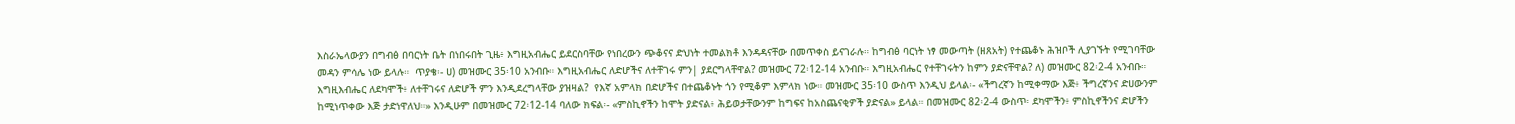እስራኤላውያን በግብፅ በባርነት ቤት በነበሩበት ጊዜ፥ እግዚአብሔር ይደርስባቸው የነበረውን ጭቆናና ድህነት ተመልክቶ እንዳዳናቸው በመጥቀስ ይናገራሉ። ከግብፅ ባርነት ነፃ መውጣት (ዘጸአት) የተጨቆኑ ሕዝቦች ሊያገኙት የሚገባቸው መዳን ምሳሌ ነው ይላሉ።  ጥያቄ፡- ሀ) መዝሙር 35፡10 አንብቡ። እግዚአብሔር ለድሆችና ለተቸገሩ ምን| ያደርግላቸዋል? መዝሙር 72፡12-14 አንብቡ። እግዚአብሔር የተቸገሩትን ከምን ያድናቸዋል? ለ) መዝሙር 82፡2-4 አንብቡ። እግዚእብሔር ለደካሞች፥ ለተቸገሩና ለድሆች ምን እንዲደረግላቸው ያዝዛል?  የእኛ አምላክ በድሆችና በተጨቆኑት ጎን የሚቆም እምላክ ነው። መዝሙር 35፡10 ውስጥ እንዲህ ይላል፡- «ችግረኛን ከሚቀማው እጅ፥ ችግረኛንና ድሀውንም ከሚነጥቀው እጅ ታድነዋለህ።» እንዲሁም በመዝሙር 72፡12-14 ባለው ክፍል፡- «ምስኪኖችን ከሞት ያድናል፥ ሕይወታቸውንም ከግፍና ከአስጨናቂዎች ያድናል» ይላል። በመዝሙር 82፡2-4 ውስጥ፡ ደካሞችን፥ ምስኪኖችንና ድሆችን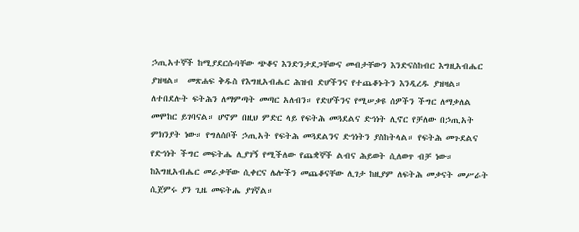ኃጢአተኞች ከሚያደርሱባቸው ጭቆና እንድንታደጋቸውና መብታቸውን እንድናስከብር እግዚአብሔር ያዝዛል።  መጽሐፍ ቅዱስ የእግዚአብሔር ሕዝብ ድሆችንና የተጨቆኑትን እንዲረዱ ያዝዛል። ለተበደሉት ፍትሕን ለማምጣት መጣር አለብን። የድሆችንና የሚሠቃዩ ሰዎችን ችግር ለማቃለል መሞከር ይገባናል። ሆኖም በዚህ ምድር ላይ የፍትሕ መጓደልና ድኅነት ሊኖር የቻለው በኃጢአት ምክንያት ነው። የግለሰቦች ኃጢአት የፍትሕ መጓደልንና ድኅነትን ያስከትላል። የፍትሕ መጉደልና የድኅነት ችግር መፍትሔ ሊያገኝ የሚችለው የጨቋኞች ልብና ሕይወት ሲለወጥ ብቻ ነው። ከእግዚአብሔር መራቃቸው ሲቀርና ሌሎችን መጨቆናቸው ሊገታ ከዚያም ለፍትሕ መቃናት መሥራት ሲጀምሩ ያን ጊዜ መፍትሔ ያገኛል።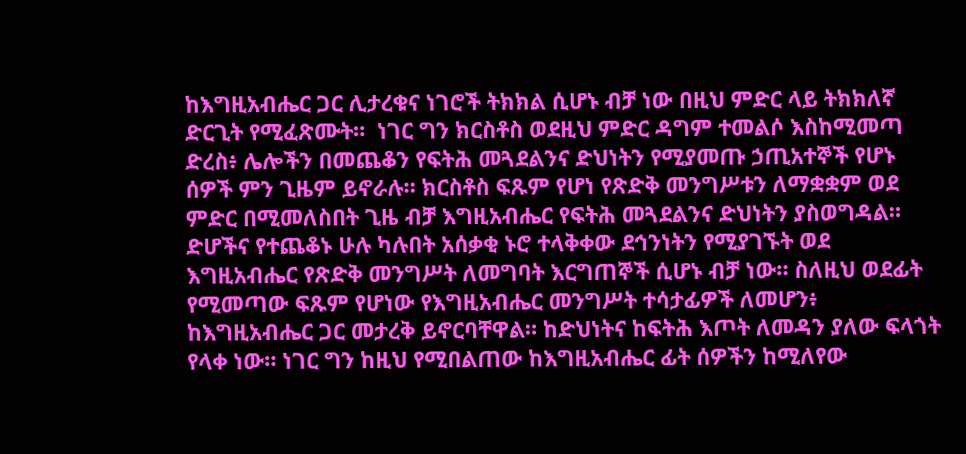ከእግዚአብሔር ጋር ሊታረቁና ነገሮች ትክክል ሲሆኑ ብቻ ነው በዚህ ምድር ላይ ትክክለኛ ድርጊት የሚፈጽሙት።  ነገር ግን ክርስቶስ ወደዚህ ምድር ዳግም ተመልሶ እስከሚመጣ ድረስ፥ ሌሎችን በመጨቆን የፍትሕ መጓደልንና ድህነትን የሚያመጡ ኃጢአተኞች የሆኑ ሰዎች ምን ጊዜም ይኖራሉ። ክርስቶስ ፍጹም የሆነ የጽድቅ መንግሥቱን ለማቋቋም ወደ ምድር በሚመለስበት ጊዜ ብቻ እግዚአብሔር የፍትሕ መጓደልንና ድህነትን ያስወግዳል። ድሆችና የተጨቆኑ ሁሉ ካሉበት አሰቃቂ ኑሮ ተላቅቀው ደኅንነትን የሚያገኙት ወደ እግዚአብሔር የጽድቅ መንግሥት ለመግባት እርግጠኞች ሲሆኑ ብቻ ነው። ስለዚህ ወደፊት የሚመጣው ፍጹም የሆነው የእግዚአብሔር መንግሥት ተሳታፊዎች ለመሆን፥ ከእግዚአብሔር ጋር መታረቅ ይኖርባቸዋል። ከድህነትና ከፍትሕ እጦት ለመዳን ያለው ፍላጎት የላቀ ነው። ነገር ግን ከዚህ የሚበልጠው ከእግዚአብሔር ፊት ሰዎችን ከሚለየው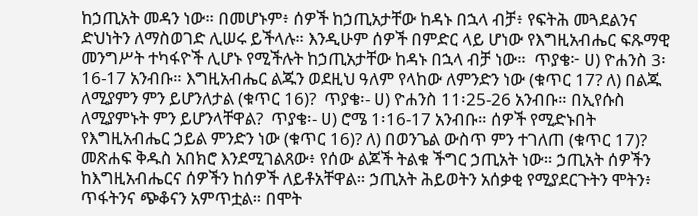ከኃጢአት መዳን ነው። በመሆኑም፥ ሰዎች ከኃጢአታቸው ከዳኑ በኋላ ብቻ፥ የፍትሕ መጓደልንና ድህነትን ለማስወገድ ሊሠሩ ይችላሉ። እንዲሁም ሰዎች በምድር ላይ ሆነው የእግዚአብሔር ፍጹማዊ መንግሥት ተካፋዮች ሊሆኑ የሚችሉት ከኃጢአታቸው ከዳኑ በኋላ ብቻ ነው።  ጥያቄ፦ ሀ) ዮሐንስ 3፡16-17 አንብቡ። እግዚአብሔር ልጁን ወደዚህ ዓለም የላከው ለምንድን ነው (ቁጥር 17? ለ) በልጁ ለሚያምን ምን ይሆንለታል (ቁጥር 16)?  ጥያቄ፡- ሀ) ዮሐንስ 11፡25-26 አንብቡ። በኢየሱስ ለሚያምኑት ምን ይሆንላቸዋል?  ጥያቄ፡- ሀ) ሮሜ 1፡16-17 አንብቡ። ሰዎች የሚድኑበት የእግዚአብሔር ኃይል ምንድን ነው (ቁጥር 16)? ለ) በወንጌል ውስጥ ምን ተገለጠ (ቁጥር 17)?  መጽሐፍ ቅዱስ አበክሮ እንደሚገልጸው፥ የሰው ልጆች ትልቁ ችግር ኃጢአት ነው። ኃጢአት ሰዎችን ከእግዚአብሔርና ሰዎችን ከሰዎች ለይቶአቸዋል። ኃጢአት ሕይወትን አሰቃቂ የሚያደርጉትን ሞትን፥ ጥፋትንና ጭቆናን አምጥቷል። በሞት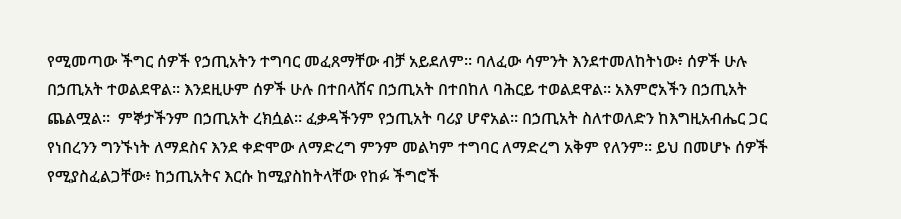የሚመጣው ችግር ሰዎች የኃጢአትን ተግባር መፈጸማቸው ብቻ አይደለም። ባለፈው ሳምንት እንደተመለከትነው፥ ሰዎች ሁሉ በኃጢአት ተወልደዋል። እንደዚሁም ሰዎች ሁሉ በተበላሸና በኃጢአት በተበከለ ባሕርይ ተወልደዋል። አእምሮአችን በኃጢአት ጨልሟል።  ምኞታችንም በኃጢአት ረክሷል። ፈቃዳችንም የኃጢአት ባሪያ ሆኖአል። በኃጢአት ስለተወለድን ከእግዚአብሔር ጋር የነበረንን ግንኙነት ለማደስና እንደ ቀድሞው ለማድረግ ምንም መልካም ተግባር ለማድረግ አቅም የለንም። ይህ በመሆኑ ሰዎች የሚያስፈልጋቸው፥ ከኃጢአትና እርሱ ከሚያስከትላቸው የከፉ ችግሮች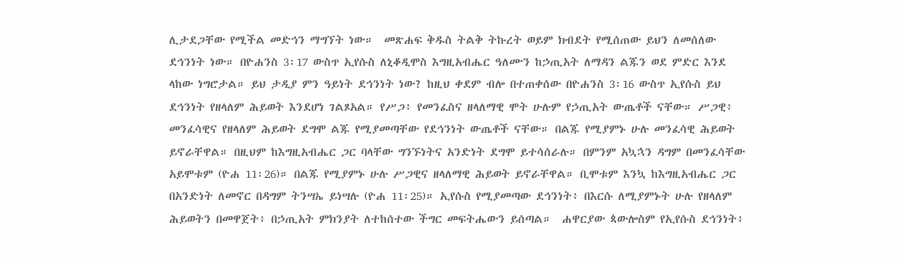ሊታደጋቸው የሚችል መድኅን ማግኘት ነው።  መጽሐፍ ቅዱስ ትልቅ ትኩረት ወይም ክብደት የሚሰጠው ይህን ለመሰለው ደኅንነት ነው። በዮሐንስ 3፡17 ውስጥ ኢየሱስ ለኒቆዲሞስ እግዚአብሔር ዓለሙን ከኃጢአት ለማዳን ልጁን ወደ ምድር እንደ ላከው ነግሮታል። ይህ ታዲያ ምን ዓይነት ደኅንነት ነው? ከዚህ ቀደም ብሎ በተጠቀሰው በዮሐንስ 3፡16 ውስጥ ኢየሱስ ይህ ደኅንነት የዘላለም ሕይወት እንደሆነ ገልጾአል። የሥጋ፥ የመንፈስና ዘላለማዊ ሞት ሁሉም የኃጢአት ውጤቶች ናቸው። ሥጋዊ፥ መንፈሳዊና የዘላለም ሕይወት ደግሞ ልጁ የሚያመጣቸው የደኅንነት ውጤቶች ናቸው። በልጁ የሚያምኑ ሁሉ መንፈሳዊ ሕይወት ይኖራቸዋል። በዚህም ከእግዚአብሔር ጋር ባላቸው ግንኙነትና አንድነት ደግሞ ይተሳሰራሉ። በምንም አኳኋን ዳግም በመንፈሳቸው አይሞቱም (ዮሐ 11፡26)። በልጁ የሚያምኑ ሁሉ ሥጋዊና ዘላለማዊ ሕይወት ይኖራቸዋል። ቢሞቱም እንኳ ከእግዚአብሔር ጋር በአንድነት ለመኖር በዳግም ትንሣኤ ይነሣሉ (ዮሐ 11፡25)። ኢየሱስ የሚያመጣው ደኅንነት፥ በእርሱ ለሚያምኑት ሁሉ የዘላለም ሕይወትን በመዋጀት፥ በኃጢአት ምክንያት ለተከሰተው ችግር መፍትሔውን ይሰጣል።  ሐዋርያው ጳውሎስም የኢየሱስ ደኅንነት፥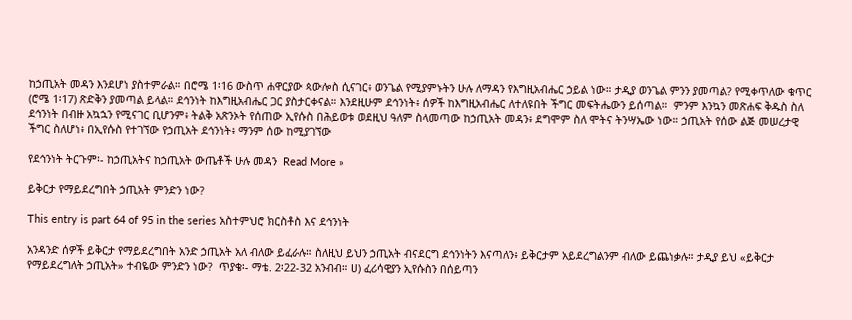ከኃጢአት መዳን እንደሆነ ያስተምራል። በሮሜ 1፡16 ውስጥ ሐዋርያው ጳውሎስ ሲናገር፥ ወንጌል የሚያምኑትን ሁሉ ለማዳን የእግዚአብሔር ኃይል ነው። ታዲያ ወንጌል ምንን ያመጣል? የሚቀጥለው ቁጥር (ሮሜ 1፡17) ጽድቅን ያመጣል ይላል። ደኅንነት ከእግዚአብሔር ጋር ያስታርቀናል። እንደዚሁም ደኅንነት፥ ሰዎች ከእግዚአብሔር ለተለዩበት ችግር መፍትሔውን ይሰጣል።  ምንም እንኳን መጽሐፍ ቅዱስ ስለ ደኅንነት በብዙ አኳኋን የሚናገር ቢሆንም፥ ትልቅ አጽንኦት የሰጠው ኢየሱስ በሕይወቱ ወደዚህ ዓለም ስላመጣው ከኃጢአት መዳን፥ ደግሞም ስለ ሞትና ትንሣኤው ነው። ኃጢአት የሰው ልጅ መሠረታዊ ችግር ስለሆነ፥ በኢየሱስ የተገኘው የኃጢአት ደኅንነት፥ ማንም ሰው ከሚያገኘው

የደኅንነት ትርጉም፡- ከኃጢአትና ከኃጢአት ውጤቶች ሁሉ መዳን  Read More »

ይቅርታ የማይደረግበት ኃጢአት ምንድን ነው?

This entry is part 64 of 95 in the series አስተምህሮ ክርስቶስ እና ደኅንነት

አንዳንድ ሰዎች ይቅርታ የማይደረግበት አንድ ኃጢአት አለ ብለው ይፈራሉ። ስለዚህ ይህን ኃጢአት ብናደርግ ደኅንነትን እናጣለን፥ ይቅርታም አይደረግልንም ብለው ይጨነቃሉ። ታዲያ ይህ «ይቅርታ የማይደረግለት ኃጢአት» ተብዬው ምንድን ነው?  ጥያቄ፡- ማቴ. 2፡22-32 አንብብ። ሀ) ፈሪሳዊያን ኢየሱስን በሰይጣን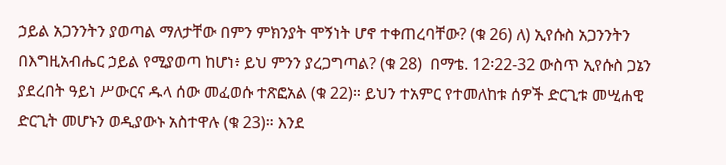ኃይል አጋንንትን ያወጣል ማለታቸው በምን ምክንያት ሞኝነት ሆኖ ተቀጠረባቸው? (ቁ 26) ለ) ኢየሱስ አጋንንትን በእግዚአብሔር ኃይል የሚያወጣ ከሆነ፥ ይህ ምንን ያረጋግጣል? (ቁ 28)  በማቴ. 12፡22-32 ውስጥ ኢየሱስ ጋኔን ያደረበት ዓይነ ሥውርና ዱላ ሰው መፈወሱ ተጽፎአል (ቁ 22)። ይህን ተአምር የተመለከቱ ሰዎች ድርጊቱ መሢሐዊ ድርጊት መሆኑን ወዲያውኑ አስተዋሉ (ቁ 23)። እንደ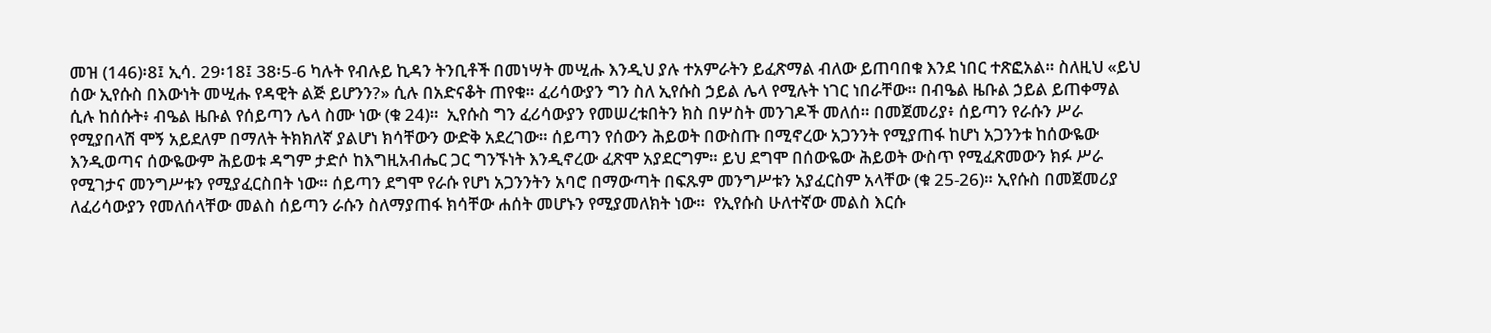መዝ (146)፡8፤ ኢሳ. 29፡18፤ 38፡5-6 ካሉት የብሉይ ኪዳን ትንቢቶች በመነሣት መሢሑ እንዲህ ያሉ ተአምራትን ይፈጽማል ብለው ይጠባበቁ እንደ ነበር ተጽፎአል። ስለዚህ «ይህ ሰው ኢየሱስ በእውነት መሢሑ የዳዊት ልጅ ይሆንን?» ሲሉ በአድናቆት ጠየቁ። ፈሪሳውያን ግን ስለ ኢየሱስ ኃይል ሌላ የሚሉት ነገር ነበራቸው። በብዔል ዜቡል ኃይል ይጠቀማል ሲሉ ከሰሱት፥ ብዔል ዜቡል የሰይጣን ሌላ ስሙ ነው (ቁ 24)።  ኢየሱስ ግን ፈሪሳውያን የመሠረቱበትን ክስ በሦስት መንገዶች መለሰ። በመጀመሪያ፥ ሰይጣን የራሱን ሥራ የሚያበላሽ ሞኝ አይደለም በማለት ትክክለኛ ያልሆነ ክሳቸውን ውድቅ አደረገው። ሰይጣን የሰውን ሕይወት በውስጡ በሚኖረው አጋንንት የሚያጠፋ ከሆነ አጋንንቱ ከሰውዬው እንዲወጣና ሰውዬውም ሕይወቱ ዳግም ታድሶ ከእግዚአብሔር ጋር ግንኙነት እንዲኖረው ፈጽሞ አያደርግም። ይህ ደግሞ በሰውዬው ሕይወት ውስጥ የሚፈጽመውን ክፉ ሥራ የሚገታና መንግሥቱን የሚያፈርስበት ነው። ሰይጣን ደግሞ የራሱ የሆነ አጋንንትን አባሮ በማውጣት በፍጹም መንግሥቱን አያፈርስም አላቸው (ቁ 25-26)። ኢየሱስ በመጀመሪያ ለፈሪሳውያን የመለሰላቸው መልስ ሰይጣን ራሱን ስለማያጠፋ ክሳቸው ሐሰት መሆኑን የሚያመለክት ነው።  የኢየሱስ ሁለተኛው መልስ እርሱ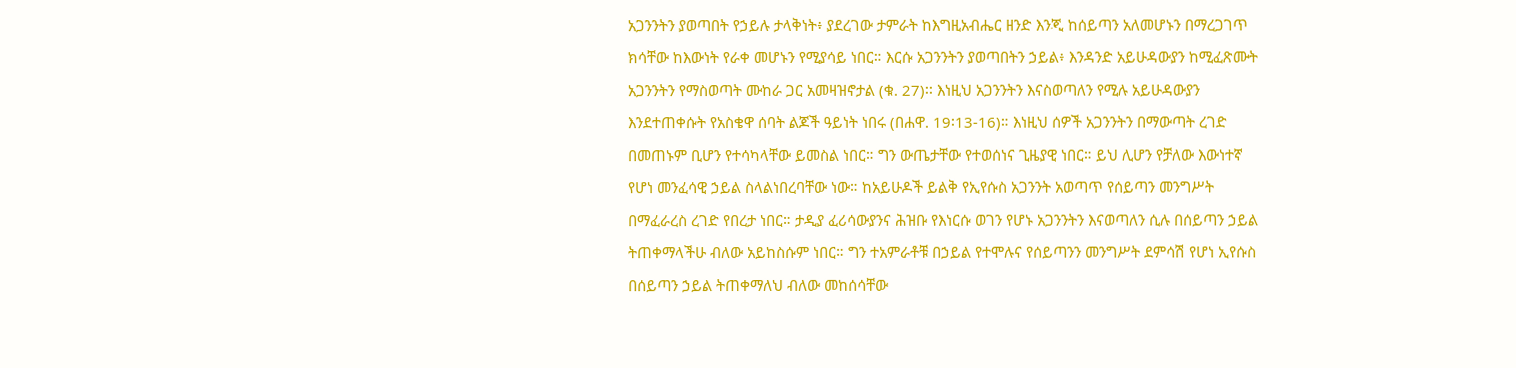አጋንንትን ያወጣበት የኃይሉ ታላቅነት፥ ያደረገው ታምራት ከእግዚአብሔር ዘንድ እንጂ ከሰይጣን አለመሆኑን በማረጋገጥ ክሳቸው ከእውነት የራቀ መሆኑን የሚያሳይ ነበር። እርሱ አጋንንትን ያወጣበትን ኃይል፥ እንዳንድ አይሁዳውያን ከሚፈጽሙት አጋንንትን የማስወጣት ሙከራ ጋር አመዛዝኖታል (ቁ. 27)፡፡ እነዚህ አጋንንትን እናስወጣለን የሚሉ አይሁዳውያን እንደተጠቀሱት የአስቄዋ ሰባት ልጆች ዓይነት ነበሩ (በሐዋ. 19፡13-16)። እነዚህ ሰዎች አጋንንትን በማውጣት ረገድ በመጠኑም ቢሆን የተሳካላቸው ይመስል ነበር። ግን ውጤታቸው የተወሰነና ጊዜያዊ ነበር። ይህ ሊሆን የቻለው እውነተኛ የሆነ መንፈሳዊ ኃይል ስላልነበረባቸው ነው። ከአይሁዶች ይልቅ የኢየሱስ አጋንንት አወጣጥ የሰይጣን መንግሥት በማፈራረስ ረገድ የበረታ ነበር። ታዲያ ፈሪሳውያንና ሕዝቡ የእነርሱ ወገን የሆኑ አጋንንትን እናወጣለን ሲሉ በሰይጣን ኃይል ትጠቀማላችሁ ብለው አይከስሱም ነበር። ግን ተአምራቶቹ በኃይል የተሞሉና የሰይጣንን መንግሥት ደምሳሽ የሆነ ኢየሱስ በሰይጣን ኃይል ትጠቀማለህ ብለው መከሰሳቸው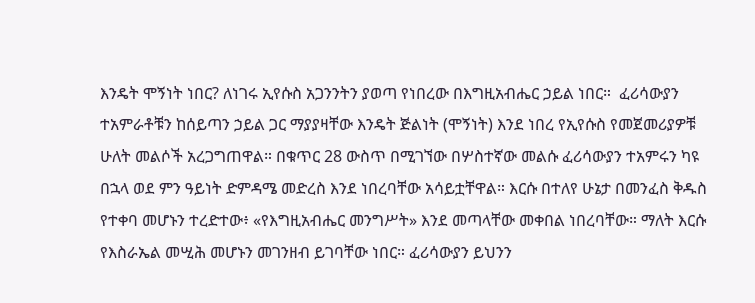እንዴት ሞኝነት ነበር? ለነገሩ ኢየሱስ አጋንንትን ያወጣ የነበረው በእግዚአብሔር ኃይል ነበር።  ፈሪሳውያን ተአምራቶቹን ከሰይጣን ኃይል ጋር ማያያዛቸው እንዴት ጅልነት (ሞኝነት) እንደ ነበረ የኢየሱስ የመጀመሪያዎቹ ሁለት መልሶች አረጋግጠዋል። በቁጥር 28 ውስጥ በሚገኘው በሦስተኛው መልሱ ፈሪሳውያን ተአምሩን ካዩ በኋላ ወደ ምን ዓይነት ድምዳሜ መድረስ እንደ ነበረባቸው አሳይቷቸዋል። እርሱ በተለየ ሁኔታ በመንፈስ ቅዱስ የተቀባ መሆኑን ተረድተው፥ «የእግዚአብሔር መንግሥት» እንደ መጣላቸው መቀበል ነበረባቸው። ማለት እርሱ የእስራኤል መሢሕ መሆኑን መገንዘብ ይገባቸው ነበር። ፈሪሳውያን ይህንን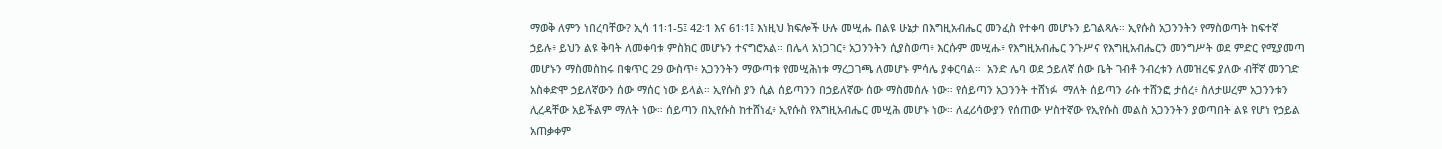ማወቅ ለምን ነበረባቸው? ኢሳ 11፡1-5፤ 42፡1 እና 61፡1፤ እነዚህ ክፍሎች ሁሉ መሢሑ በልዩ ሁኔታ በእግዚአብሔር መንፈስ የተቀባ መሆኑን ይገልጻሉ። ኢየሱስ አጋንንትን የማስወጣት ከፍተኛ ኃይሉ፥ ይህን ልዩ ቅባት ለመቀባቱ ምስክር መሆኑን ተናግሮአል። በሌላ አነጋገር፥ አጋንንትን ሲያስወጣ፥ እርሱም መሢሑ፥ የእግዚአብሔር ንጉሥና የእግዚአብሔርን መንግሥት ወደ ምድር የሚያመጣ መሆኑን ማስመስከሩ በቁጥር 29 ውስጥ፥ አጋንንትን ማውጣቱ የመሢሕነቱ ማረጋገጫ ለመሆኑ ምሳሌ ያቀርባል።  አንድ ሌባ ወደ ኃይለኛ ሰው ቤት ገብቶ ንብረቱን ለመዝረፍ ያለው ብቸኛ መንገድ አስቀድሞ ኃይለኛውን ሰው ማሰር ነው ይላል። ኢየሱስ ያን ሲል ሰይጣንን በኃይለኛው ሰው ማስመሰሉ ነው። የሰይጣን አጋንንት ተሸነፉ  ማለት ሰይጣን ራሱ ተሸንፎ ታሰረ፥ ስለታሠረም አጋንንቱን ሊረዳቸው አይችልም ማለት ነው። ሰይጣን በኢየሱስ ከተሸነፈ፥ ኢየሱስ የእግዚአብሔር መሢሕ መሆኑ ነው። ለፈሪሳውያን የሰጠው ሦስተኛው የኢየሱስ መልስ አጋንንትን ያወጣበት ልዩ የሆነ የኃይል አጠቃቀም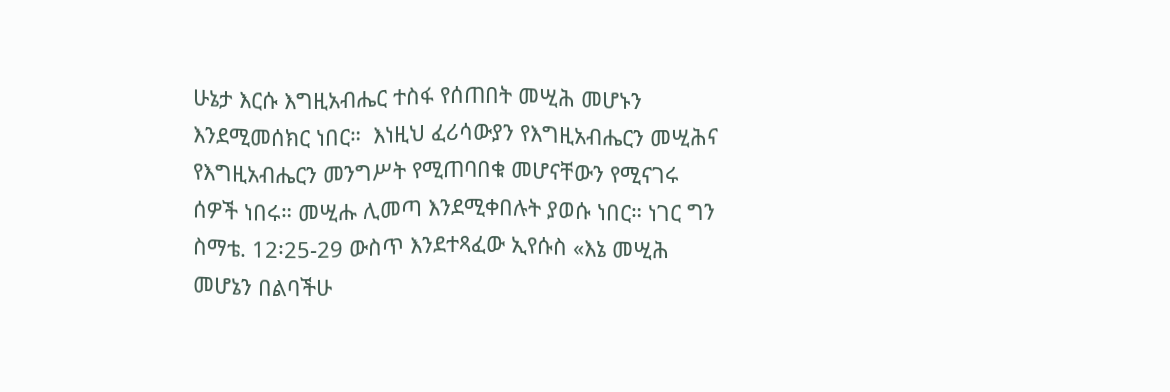ሁኔታ እርሱ እግዚአብሔር ተስፋ የሰጠበት መሢሕ መሆኑን እንደሚመሰክር ነበር።  እነዚህ ፈሪሳውያን የእግዚአብሔርን መሢሕና የእግዚአብሔርን መንግሥት የሚጠባበቁ መሆናቸውን የሚናገሩ ሰዎች ነበሩ። መሢሑ ሊመጣ እንደሚቀበሉት ያወሱ ነበር። ነገር ግን ስማቴ. 12፡25-29 ውስጥ እንደተጻፈው ኢየሱስ «እኔ መሢሕ መሆኔን በልባችሁ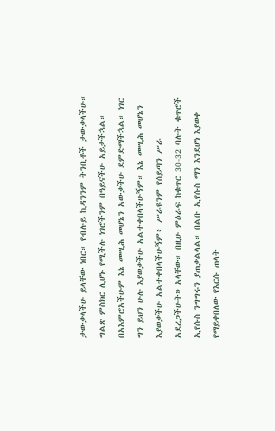ታውቃላችሁ ይላቸው ነበር። የብሉይ ኪዳንንም ትንቢቶች ታውቃላችሁ። ግልጽ ምስክር ሊሆኑ የሚችሉ ነገሮችንም በዓይናችሁ አይታችኋል። በአእምሮአችሁም እኔ መሢሕ መሆኔን አውቃችሁ ደምድማችኋል። ነገር ግን ይህን ሁሉ እያወቃችሁ አልተቀበላችሁኝም። እኔ መሢሕ መሆኔን እያወቃችሁ አልተቀበላችሁኝም፥ ሥራዩንም የሰይጣን ሥራ አደረጋችሁት» አላቸው። በዚሁ ምዕራፍ ከቁጥር 30-32 ባሉት ቁጥሮች ኢየሱስ ንግግሩን ያጠቃልላል። በልቡ ኢየሱስ ማን እንደሆነ እያወቀ የማይቀበለው የእርሱ ጠላት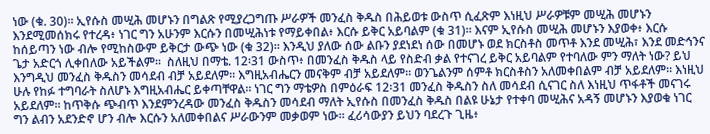ነው (ቁ. 30)። ኢየሱስ መሢሕ መሆኑን በግልጽ የሚያረጋግጡ ሥራዎች መንፈስ ቅዱስ በሕይወቱ ውስጥ ሲፈጽም እነዚህ ሥራዎቹም መሢሕ መሆኑን እንደሚመሰክሩ የተረዳ፥ ነገር ግን አሁንም እርሱን በመሢሕነቱ የማይቀበል፥ እርሱ ይቅር አይባልም (ቁ 31)። እናም ኢየሱስ መሢሕ መሆኑን እያወቀ፥ እርሱ ከሰይጣን ነው ብሎ የሚከስውም ይቅርታ ውጭ ነው (ቁ 32)። እንዲህ ያለው ሰው ልቡን ያደነደነ ሰው በመሆኑ ወደ ክርስቶስ መጥቶ እንደ መሢሕ፣ እንደ መድኅንና ጌታ አድርጎ ሊቀበለው አይችልም።  ስለዚህ በማቴ. 12፡31 ውስጥ፥ በመንፈስ ቅዱስ ላይ የስድብ ቃል የተናገረ ይቅር አይባልም የተባለው ምን ማለት ነው? ይህ እንግዲህ መንፈስ ቅዱስን መሳደብ ብቻ አይደለም። እግዚአብሔርን መናቅም ብቻ አይደለም። ወንጌልንም ሰምቶ ክርስቶስን አለመቀበልም ብቻ አይደለም። እነዚህ ሁሉ የከፉ ተግባራት ስለሆኑ እግዚአብሔር ይቀጣቸዋል። ነገር ግን ማቴዎስ በምዕራፍ 12፡31 መንፈስ ቅዱስን ስለ መሳደብ ሲናገር ስለ እነዚህ ጥፋቶች መናገሩ አይደለም። ከጥቅሱ ጭብጥ እንደምንረዳው መንፈስ ቅዱስን መሳደብ ማለት ኢየሱስ በመንፈስ ቅዱስ በልዩ ሁኔታ የተቀባ መሢሕና አዳኝ መሆኑን እያወቁ ነገር ግን ልብን አደንድኖ ሆን ብሎ እርሱን አለመቀበልና ሥራውንም መቃወም ነው። ፈሪሳውያን ይህን ባደረጉ ጊዜ፥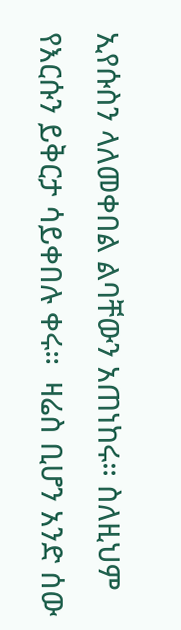ኢየሱስን ላለመቀበል ልባቸውን አጠነከሩ። ስለዚህም የእርሱን ይቅርታ ሳይቀበሉ ቀሩ።  ዛሬስ ቢሆን አንድ ሰው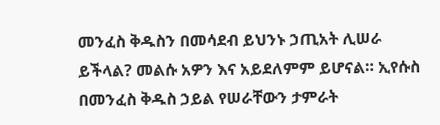መንፈስ ቅዱስን በመሳደብ ይህንኑ ኃጢአት ሊሠራ ይችላል? መልሱ አዎን እና አይደለምም ይሆናል። ኢየሱስ በመንፈስ ቅዱስ ኃይል የሠራቸውን ታምራት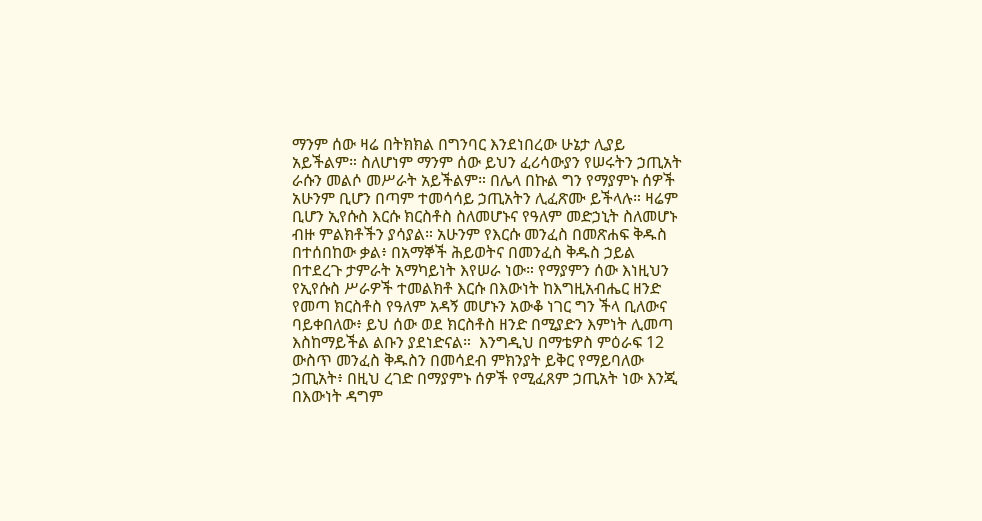ማንም ሰው ዛሬ በትክክል በግንባር እንደነበረው ሁኔታ ሊያይ አይችልም። ስለሆነም ማንም ሰው ይህን ፈሪሳውያን የሠሩትን ኃጢአት ራሱን መልሶ መሥራት አይችልም። በሌላ በኩል ግን የማያምኑ ሰዎች አሁንም ቢሆን በጣም ተመሳሳይ ኃጢአትን ሊፈጽሙ ይችላሉ። ዛሬም ቢሆን ኢየሱስ እርሱ ክርስቶስ ስለመሆኑና የዓለም መድኃኒት ስለመሆኑ ብዙ ምልክቶችን ያሳያል። አሁንም የእርሱ መንፈስ በመጽሐፍ ቅዱስ በተሰበከው ቃል፥ በአማኞች ሕይወትና በመንፈስ ቅዱስ ኃይል በተደረጉ ታምራት አማካይነት እየሠራ ነው። የማያምን ሰው እነዚህን የኢየሱስ ሥራዎች ተመልክቶ እርሱ በእውነት ከእግዚአብሔር ዘንድ የመጣ ክርስቶስ የዓለም አዳኝ መሆኑን አውቆ ነገር ግን ችላ ቢለውና ባይቀበለው፥ ይህ ሰው ወደ ክርስቶስ ዘንድ በሚያድን እምነት ሊመጣ እስከማይችል ልቡን ያደነድናል።  እንግዲህ በማቴዎስ ምዕራፍ 12 ውስጥ መንፈስ ቅዱስን በመሳደብ ምክንያት ይቅር የማይባለው ኃጢአት፥ በዚህ ረገድ በማያምኑ ሰዎች የሚፈጸም ኃጢአት ነው እንጂ በእውነት ዳግም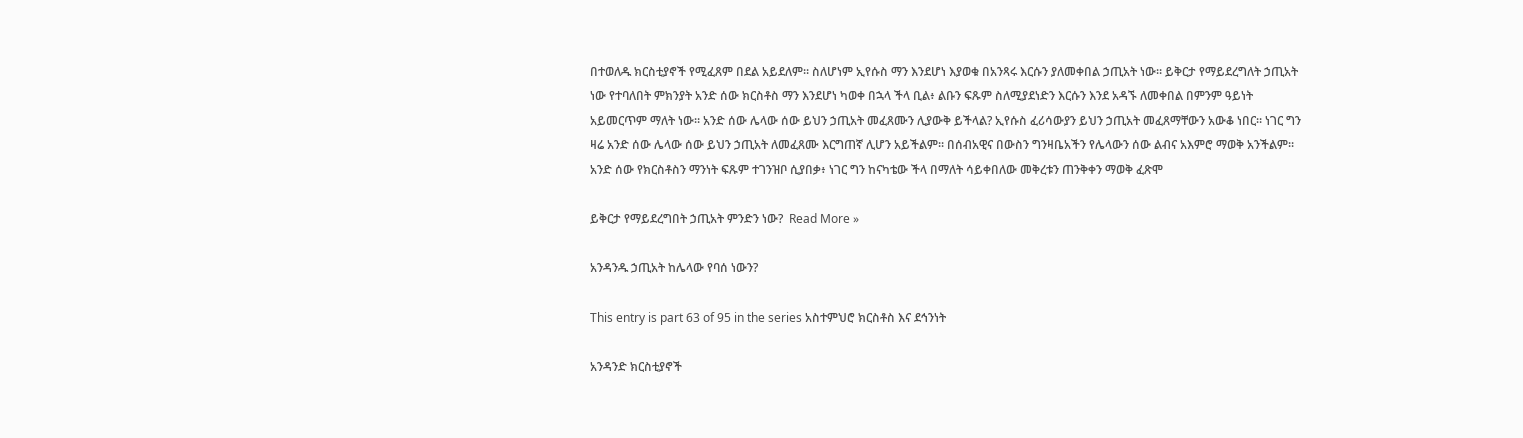በተወለዱ ክርስቲያኖች የሚፈጸም በደል አይደለም። ስለሆነም ኢየሱስ ማን እንደሆነ እያወቁ በአንጻሩ እርሱን ያለመቀበል ኃጢአት ነው። ይቅርታ የማይደረግለት ኃጢአት ነው የተባለበት ምክንያት አንድ ሰው ክርስቶስ ማን እንደሆነ ካወቀ በኋላ ችላ ቢል፥ ልቡን ፍጹም ስለሚያደነድን እርሱን እንደ አዳኙ ለመቀበል በምንም ዓይነት አይመርጥም ማለት ነው። አንድ ሰው ሌላው ሰው ይህን ኃጢአት መፈጸሙን ሊያውቅ ይችላል? ኢየሱስ ፈሪሳውያን ይህን ኃጢአት መፈጸማቸውን አውቆ ነበር። ነገር ግን ዛሬ አንድ ሰው ሌላው ሰው ይህን ኃጢአት ለመፈጸሙ እርግጠኛ ሊሆን አይችልም። በሰብአዊና በውስን ግንዛቤአችን የሌላውን ሰው ልብና አእምሮ ማወቅ አንችልም። አንድ ሰው የክርስቶስን ማንነት ፍጹም ተገንዝቦ ሲያበቃ፥ ነገር ግን ከናካቴው ችላ በማለት ሳይቀበለው መቅረቱን ጠንቅቀን ማወቅ ፈጽሞ

ይቅርታ የማይደረግበት ኃጢአት ምንድን ነው?  Read More »

አንዳንዱ ኃጢአት ከሌላው የባሰ ነውን?

This entry is part 63 of 95 in the series አስተምህሮ ክርስቶስ እና ደኅንነት

አንዳንድ ክርስቲያኖች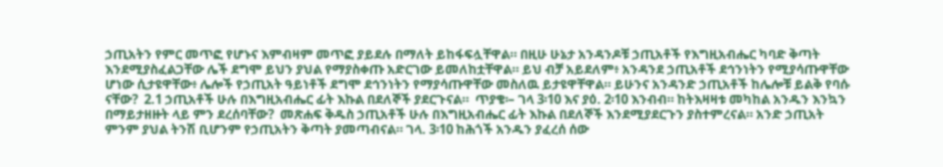ኃጢአትን የምር መጥፎ የሆኑና እምብዛም መጥፎ ያይደሉ በማለት ይከፋፍሏቸዋል። በዚሁ ሁኔታ አንዳንዶቹ ኃጢአቶች የእግዚአብሔር ካባድ ቅጣት እንደሚያስፈልጋቸው ሌች ደግሞ ይህን ያህል የማያስቀጡ አድርገው ይመለከቷቸዋል። ይህ ብቻ አይደለም፥ አንዳንደ ኃጢአቶች ደኅንነትን የሚያሳጡዋቸው ሆነው ሲታዩዋቸው፥ ሌሎች የኃጢአት ዓይነቶች ደግሞ ደኅንነትን የማያሳጡዋቸው መስለዉ ይታዩዋቸዋል። ይሁንና አንዳንድ ኃጢአቶች ከሌሎቹ ይልቅ የባሱ ናቸው?  2.1 ኃጢአቶች ሁሉ በእግዚአብሔር ፊት እኩል በደለኞች ያደርጉናል።  ጥያቄ፡– ገላ 3፡10 እና ያዕ. 2፡10 እንብብ። ከትእዛዛቱ መካከል አንዱን እንኳን በማይታዘዙት ላይ ምን ደረሰባቸው?  መጽሐፍ ቅዱስ ኃጢአቶች ሁሉ በእግዚአብሔር ፊት እኩል በደለኞች እንደሚያደርጉን ያስተምረናል። አንድ ኃጢአት ምንም ያህል ትንሽ ቢሆንም የኃጢአትን ቅጣት ያመጣብናል። ገላ. 3፡10 ከሕጎች አንዱን ያፈረሰ ሰው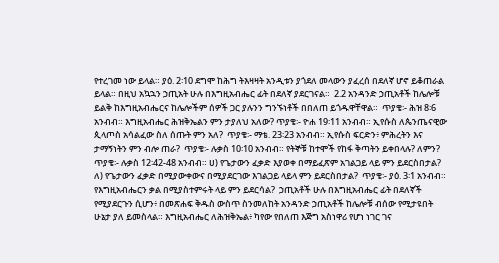የተረገመ ነው ይላል። ያዕ. 2፡10 ደግሞ ከሕግ ትእዛዛት አንዲቱን ያጎደለ መላውን ያፈረሰ በደለኛ ሆኖ ይቆጠራል ይላል። በዚህ አኳኋን ኃጢአት ሁሉ በእግዚአብሔር ፊት በደለኛ ያደርገናል።  2.2 አንዳንድ ኃጢአቶች ከሌሎቹ ይልቅ ከእግዚአብሔርና ከሌሎችም ሰዎች ጋር ያሉንን ግንኙነቶች በበለጠ ይጎዱዋቸዋል።  ጥያቄ፡- ሕዝ 8፡6 አንብብ። እግዚአብሔር ሕዝቅኤልን ምን ታያለህ አለው? ጥያቄ፡- ዮሐ 19፡11 አንብብ። ኢየሱስ ለጴንጤናዊው ጲላጦስ አሳልፈው ስለ ሰጡት ምን አለ?  ጥያቄ፡- ማቴ. 23፡23 አንብብ። ኢየሱስ ፍርድን፥ ምሕረትን እና ታማኝነትን ምን ብሎ ጠራ?  ጥያቄ፡- ሉቃስ 10፡10 አንብብ። የትኞቹ ከተሞች የከፋ ቅጣትን ይቀበላሉ? ለምን?  ጥያቄ፡- ሉቃስ 12፡42-48 አንብብ። ሀ) የጌታውን ፈቃድ እያወቀ በማይፈጽም አገልጋይ ላይ ምን ይደርስበታል? ለ) የጌታውን ፈቃድ በሚያውቀውና በሚያደርገው እገልጋይ ላይላ ምን ይደርስበታል?  ጥያቄ፡- ያዕ. 3፡1 አንብብ። የእግዚአብሔርን ቃል በሚያስተምሩት ላይ ምን ይደርሳል?  ኃጢአቶች ሁሉ በእግዚአብሔር ፊት በደለኛች የሚያደርጉን ሲሆን፥ በመጽሐፍ ቅዱስ ውስጥ ስንመለከት አንዳንድ ኃጢአቶች ከሌሎቹ ብሰው የሚታዩበት ሁኔታ ያለ ይመስላል። እግዚአብሔር ለሕዝቅኤል፥ ካየው የበለጠ እጅግ አስነዋሪ የሆነ ነገር ገና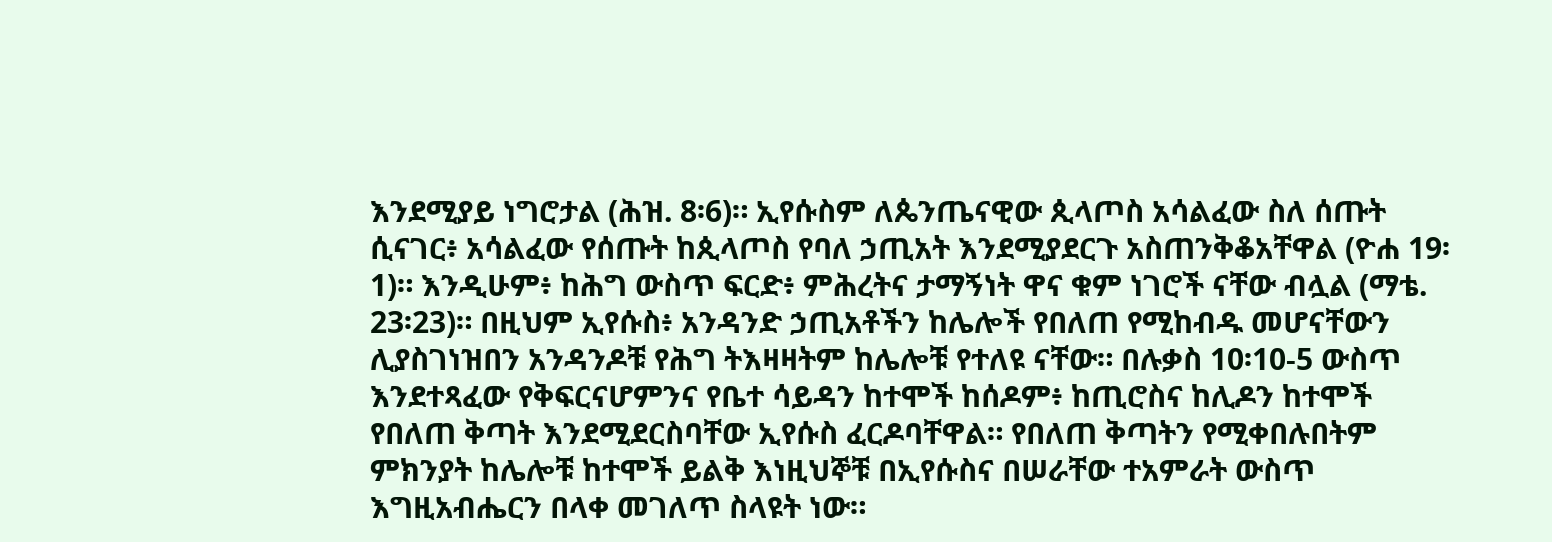እንደሚያይ ነግሮታል (ሕዝ. 8፡6)። ኢየሱስም ለጴንጤናዊው ጲላጦስ አሳልፈው ስለ ሰጡት ሲናገር፥ አሳልፈው የሰጡት ከጲላጦስ የባለ ኃጢአት እንደሚያደርጉ አስጠንቅቆአቸዋል (ዮሐ 19፡1)። እንዲሁም፥ ከሕግ ውስጥ ፍርድ፥ ምሕረትና ታማኝነት ዋና ቁም ነገሮች ናቸው ብሏል (ማቴ. 23፡23)። በዚህም ኢየሱስ፥ አንዳንድ ኃጢአቶችን ከሌሎች የበለጠ የሚከብዱ መሆናቸውን ሊያስገነዝበን አንዳንዶቹ የሕግ ትእዛዛትም ከሌሎቹ የተለዩ ናቸው። በሉቃስ 10፡10-5 ውስጥ እንደተጻፈው የቅፍርናሆምንና የቤተ ሳይዳን ከተሞች ከሰዶም፥ ከጢሮስና ከሊዶን ከተሞች የበለጠ ቅጣት እንደሚደርስባቸው ኢየሱስ ፈርዶባቸዋል። የበለጠ ቅጣትን የሚቀበሉበትም ምክንያት ከሌሎቹ ከተሞች ይልቅ እነዚህኞቹ በኢየሱስና በሠራቸው ተአምራት ውስጥ እግዚአብሔርን በላቀ መገለጥ ስላዩት ነው።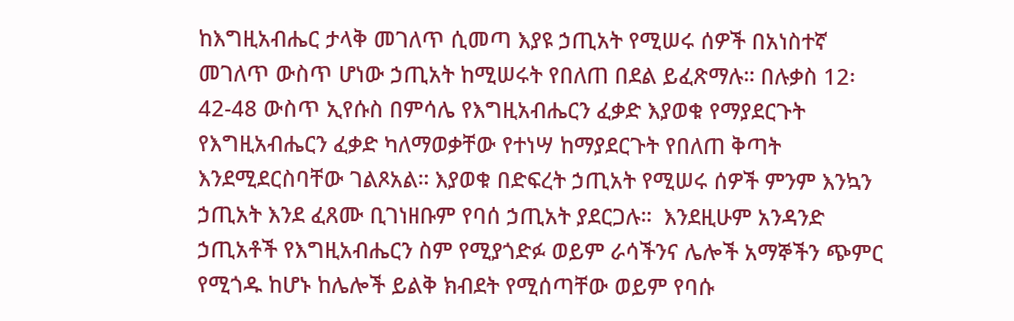ከእግዚአብሔር ታላቅ መገለጥ ሲመጣ እያዩ ኃጢአት የሚሠሩ ሰዎች በአነስተኛ መገለጥ ውስጥ ሆነው ኃጢአት ከሚሠሩት የበለጠ በደል ይፈጽማሉ። በሉቃስ 12፡42-48 ውስጥ ኢየሱስ በምሳሌ የእግዚአብሔርን ፈቃድ እያወቁ የማያደርጉት የእግዚአብሔርን ፈቃድ ካለማወቃቸው የተነሣ ከማያደርጉት የበለጠ ቅጣት እንደሚደርስባቸው ገልጾአል። እያወቁ በድፍረት ኃጢአት የሚሠሩ ሰዎች ምንም እንኳን ኃጢአት እንደ ፈጸሙ ቢገነዘቡም የባሰ ኃጢአት ያደርጋሉ።  እንደዚሁም አንዳንድ ኃጢአቶች የእግዚአብሔርን ስም የሚያጎድፉ ወይም ራሳችንና ሌሎች አማኞችን ጭምር የሚጎዱ ከሆኑ ከሌሎች ይልቅ ክብደት የሚሰጣቸው ወይም የባሱ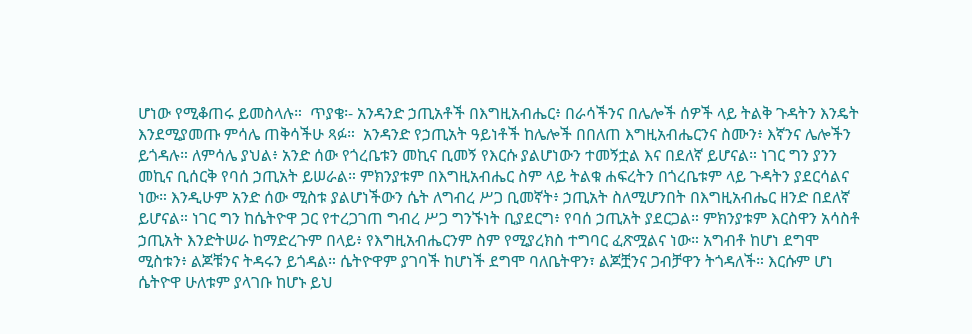ሆነው የሚቆጠሩ ይመስላሉ።  ጥያቄ፡- አንዳንድ ኃጢአቶች በእግዚአብሔር፥ በራሳችንና በሌሎች ሰዎች ላይ ትልቅ ጉዳትን እንዴት እንደሚያመጡ ምሳሌ ጠቅሳችሁ ጻፉ።  አንዳንድ የኃጢአት ዓይነቶች ከሌሎች በበለጠ እግዚአብሔርንና ስሙን፥ እኛንና ሌሎችን ይጎዳሉ። ለምሳሌ ያህል፥ አንድ ሰው የጎረቤቱን መኪና ቢመኝ የእርሱ ያልሆነውን ተመኝቷል እና በደለኛ ይሆናል። ነገር ግን ያንን መኪና ቢሰርቅ የባሰ ኃጢአት ይሠራል። ምክንያቱም በእግዚአብሔር ስም ላይ ትልቁ ሐፍረትን በጎረቤቱም ላይ ጉዳትን ያደርሳልና ነው። እንዲሁም አንድ ሰው ሚስቱ ያልሆነችውን ሴት ለግብረ ሥጋ ቢመኛት፥ ኃጢአት ስለሚሆንበት በእግዚአብሔር ዘንድ በደለኛ ይሆናል። ነገር ግን ከሴትዮዋ ጋር የተረጋገጠ ግብረ ሥጋ ግንኙነት ቢያደርግ፥ የባሰ ኃጢአት ያደርጋል። ምክንያቱም እርስዋን አሳስቶ ኃጢአት እንድትሠራ ከማድረጉም በላይ፥ የእግዚአብሔርንም ስም የሚያረክስ ተግባር ፈጽሟልና ነው። አግብቶ ከሆነ ደግሞ ሚስቱን፥ ልጆቹንና ትዳሩን ይጎዳል። ሴትዮዋም ያገባች ከሆነች ደግሞ ባለቤትዋን፣ ልጆቿንና ጋብቻዋን ትጎዳለች። እርሱም ሆነ ሴትዮዋ ሁለቱም ያላገቡ ከሆኑ ይህ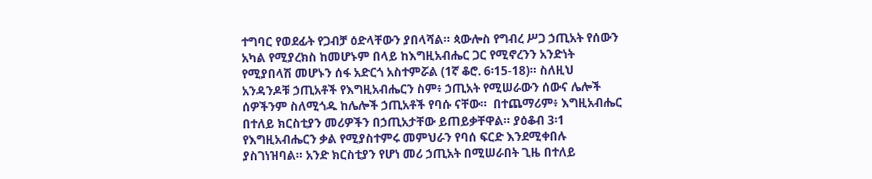ተግባር የወደፊት የጋብቻ ዕድላቸውን ያበላሻል። ጳውሎስ የግብረ ሥጋ ኃጢአት የሰውን አካል የሚያረክስ ከመሆኑም በላይ ከእግዚአብሔር ጋር የሚኖረንን አንድነት የሚያበላሽ መሆኑን ሰፋ አድርጎ አስተምሯል (1ኛ ቆሮ. 6፡15-18)። ስለዚህ አንዳንዶቹ ኃጢአቶች የእግዚአብሔርን ስም፥ ኃጢአት የሚሠራውን ሰውና ሌሎች ሰዎችንም ስለሚጎዱ ከሌሎች ኃጢአቶች የባሱ ናቸው።  በተጨማሪም፥ እግዚአብሔር በተለይ ክርስቲያን መሪዎችን በኃጢአታቸው ይጠይቃቸዋል። ያዕቆብ 3፡1 የእግዚአብሔርን ቃል የሚያስተምሩ መምህራን የባሰ ፍርድ እንደሚቀበሉ ያስገነዝባል። አንድ ክርስቲያን የሆነ መሪ ኃጢአት በሚሠራበት ጊዜ በተለይ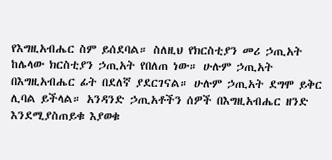የእግዚአብሔር ስም ይሰደባል። ስለዚህ የክርስቲያን መሪ ኃጢአት ከሌላው ክርስቲያን ኃጢአት የበለጠ ነው። ሁሉም ኃጢአት በእግዚአብሔር ፊት በደለኛ ያደርገናል። ሁሉም ኃጢአት ደግሞ ይቅር ሊባል ይችላል። አንዳንድ ኃጢአቶችን ሰዎች በእግዚአብሔር ዘንድ እንደሚያስጠይቁ እያወቁ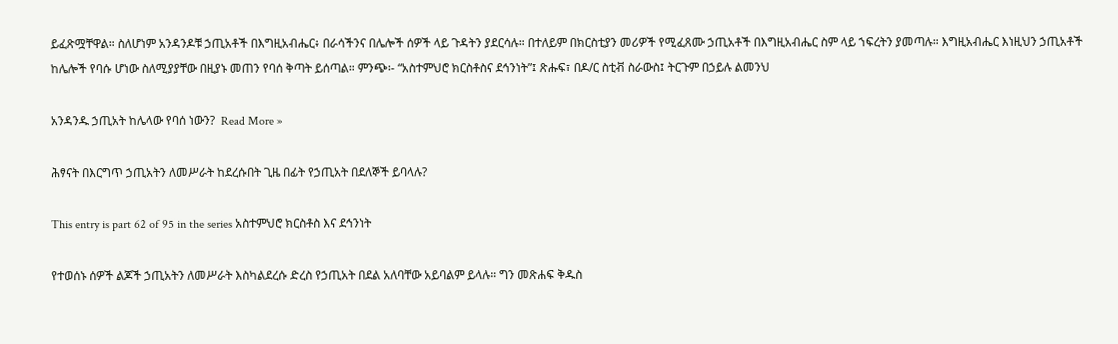ይፈጽሟቸዋል። ስለሆነም አንዳንዶቹ ኃጢአቶች በእግዚአብሔር፥ በራሳችንና በሌሎች ሰዎች ላይ ጉዳትን ያደርሳሉ። በተለይም በክርስቲያን መሪዎች የሚፈጸሙ ኃጢአቶች በእግዚአብሔር ስም ላይ ኀፍረትን ያመጣሉ። እግዚአብሔር እነዚህን ኃጢአቶች ከሌሎች የባሱ ሆነው ስለሚያያቸው በዚያኑ መጠን የባሰ ቅጣት ይሰጣል። ምንጭ፡- “አስተምህሮ ክርስቶስና ደኅንነት”፤ ጽሑፍ፣ በዶ/ር ስቲቭ ስራውስ፤ ትርጉም በኃይሉ ልመንህ

አንዳንዱ ኃጢአት ከሌላው የባሰ ነውን?  Read More »

ሕፃናት በእርግጥ ኃጢአትን ለመሥራት ከደረሱበት ጊዜ በፊት የኃጢአት በደለኞች ይባላሉ?

This entry is part 62 of 95 in the series አስተምህሮ ክርስቶስ እና ደኅንነት

የተወሰኑ ሰዎች ልጆች ኃጢአትን ለመሥራት እስካልደረሱ ድረስ የኃጢአት በደል አለባቸው አይባልም ይላሉ። ግን መጽሐፍ ቅዱስ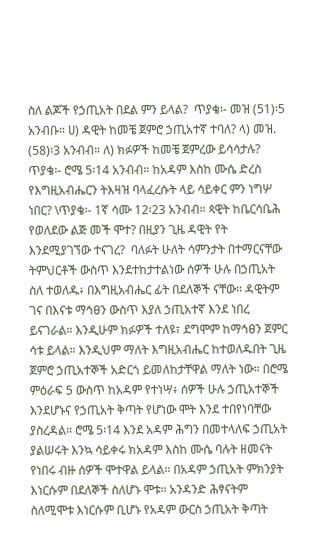ስለ ልጆች የኃጢአት በደል ምን ይላል?  ጥያቄ፡- መዝ (51)፡5 አንብቡ። ሀ) ዳዊት ከመቼ ጀምሮ ኃጢአተኛ ተባለ? ላ) መዝ. (58)፡3 አንብብ። ለ) ክፉዎች ከመቼ ጀምረው ይሳሳታሉ?  ጥያቄ፡- ሮሜ 5፡14 አንብብ። ከአዳም እስከ ሙሴ ድረስ የእግዚአብሔርን ትእዛዝ ባላፈረሱት ላይ ሳይቀር ምን ነግሦ ነበር? \ጥያቄ፡- 1ኛ ሳሙ 12፡23 አንብብ። ጳዊት ከቤርሳቤሕ የወለደው ልጅ መች ሞተ? በዚያን ጊዜ ዳዊት የት እንደሚያገኘው ተናገረ?  ባለፉት ሁለት ሳምንታት በተማርናቸው ትምህርቶች ውስጥ እንደተከታተልነው ሰዎች ሁሉ በኃጢአት ስለ ተወለዱ፥ በእግዚአብሔር ፊት በደለኞች ናቸው። ዳዊትም ገና በእናቱ ማኅፀን ውስጥ እያለ ኃጢአተኛ እንደ ነበረ ይናገራል። እንዲሁም ክፉዎች ተለዩ፣ ደግሞም ከማኅፀን ጀምር ሳቱ ይላል። እንዲህም ማለት እግዚአብሔር ከተወለዱበት ጊዜ ጀምሮ ኃጢአተኞች አድርጎ ይመለከታቸዋል ማለት ነው። በሮሜ ምዕራፍ 5 ውስጥ ከአዳም የተነሣ፥ ሰዎች ሁሉ ኃጢአተኞች እንደሆኑና የኃጢአት ቅጣት የሆነው ሞት እንደ ተበየነባቸው ያስረዳል። ሮሜ 5፡14 እንደ አዳም ሕግን በመተላለፍ ኃጢአት ያልሠሩት እንኳ ሳይቀሩ ክአዳም እስከ ሙሴ ባሉት ዘመናት የነበሩ ብዙ ሰዎች ሞተዋል ይላል። በአዳም ኃጢአት ምክንያት እነርሱም በደለኞች ስለሆኑ ሞቱ። አንዳንድ ሕፃናትም ስለሚሞቱ እነርሱም ቢሆኑ የአዳም ውርስ ኃጢአት ቅጣት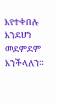እየተቀበሉ እንደሆነ መደምደም እንችላለን።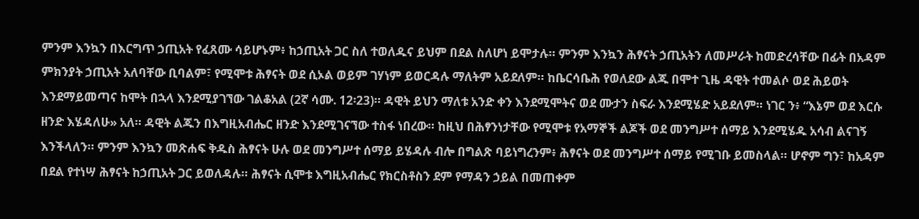ምንም እንኳን በእርግጥ ኃጢአት የፈጸሙ ሳይሆኑም፥ ከኃጢአት ጋር ስለ ተወለዱና ይህም በደል ስለሆነ ይሞታሉ። ምንም እንኳን ሕፃናት ኃጢአትን ለመሥራት ከመድረሳቸው በፊት በአዳም ምክንያት ኃጢአት አለባቸው ቢባልም፣ የሚሞቱ ሕፃናት ወደ ሲኦል ወይም ገሃነም ይወርዳሉ ማለትም አይደለም። ከቤርሳቤሕ የወለደው ልጁ በሞተ ጊዜ ዳዊት ተመልሶ ወደ ሕይወት እንደማይመጣና ከሞት በኋላ እንደሚያገኘው ገልቆአል (2ኛ ሳሙ. 12፡23)። ዳዊት ይህን ማለቱ አንድ ቀን እንደሚሞትና ወደ ሙታን ስፍራ እንደሚሄድ አይደለም። ነገር ን፥ “እኔም ወደ እርሱ ዘንድ እሄዳለሁ» አለ። ዳዊት ልጁን በእግዚአብሔር ዘንድ እንደሚገናኘው ተስፋ ነበረው። ከዚህ በሕፃንነታቸው የሚሞቱ የአማኞች ልጆች ወደ መንግሥተ ሰማይ እንደሚሄዱ አሳብ ልናገኝ እንችላለን። ምንም እንኳን መጽሐፍ ቅዱስ ሕፃናት ሁሉ ወደ መንግሥተ ሰማይ ይሄዳሉ ብሎ በግልጽ ባይነግረንም፥ ሕፃናት ወደ መንግሥተ ሰማይ የሚገቡ ይመስላል። ሆኖም ግን፣ ከአዳም በደል የተነሣ ሕፃናት ከኃጢአት ጋር ይወለዳሉ። ሕፃናት ሲሞቱ እግዚአብሔር የክርስቶስን ደም የማዳን ኃይል በመጠቀም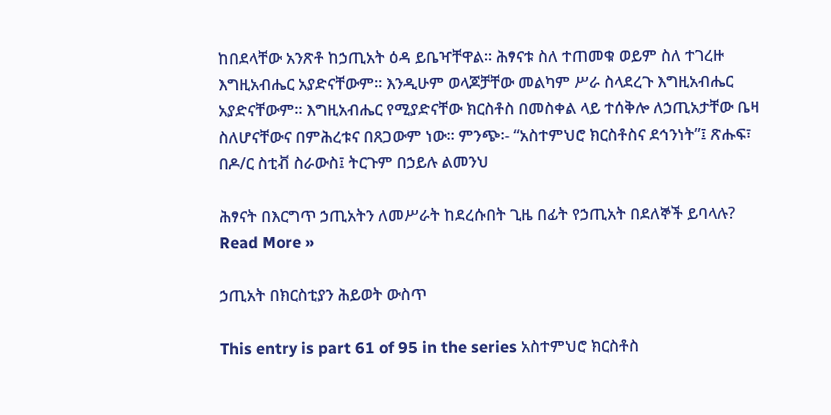ከበደላቸው አንጽቶ ከኃጢአት ዕዳ ይቤዣቸዋል። ሕፃናቱ ስለ ተጠመቁ ወይም ስለ ተገረዙ እግዚአብሔር አያድናቸውም። እንዲሁም ወላጆቻቸው መልካም ሥራ ስላደረጉ እግዚአብሔር አያድናቸውም። እግዚአብሔር የሚያድናቸው ክርስቶስ በመስቀል ላይ ተሰቅሎ ለኃጢአታቸው ቤዛ ስለሆናቸውና በምሕረቱና በጸጋውም ነው። ምንጭ፡- “አስተምህሮ ክርስቶስና ደኅንነት”፤ ጽሑፍ፣ በዶ/ር ስቲቭ ስራውስ፤ ትርጉም በኃይሉ ልመንህ

ሕፃናት በእርግጥ ኃጢአትን ለመሥራት ከደረሱበት ጊዜ በፊት የኃጢአት በደለኞች ይባላሉ?  Read More »

ኃጢአት በክርስቲያን ሕይወት ውስጥ

This entry is part 61 of 95 in the series አስተምህሮ ክርስቶስ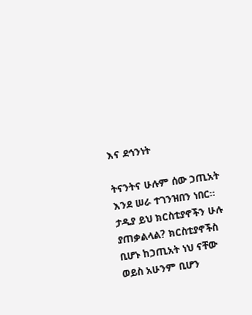እና ደኅንነት

ትናንትና ሁሉም ሰው ኃጢአት እንደ ሠራ ተገንዝበን ነበር። ታዲያ ይህ ክርስቲያኖችን ሁሉ ያጠቃልላል? ክርስቲያኖችስ ቢሆኑ ከኃጢአት ነህ ናቸው ወይስ አሁንም ቢሆን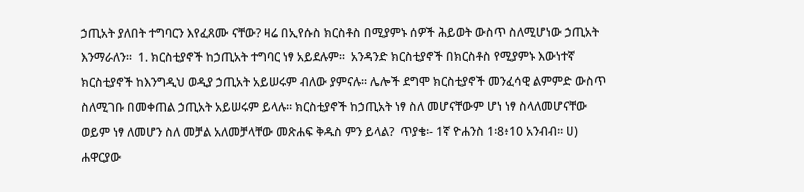ኃጢአት ያለበት ተግባርን እየፈጸሙ ናቸው? ዛሬ በኢየሱስ ክርስቶስ በሚያምኑ ሰዎች ሕይወት ውስጥ ስለሚሆነው ኃጢአት እንማራለን።  1. ክርስቲያኖች ከኃጢአት ተግባር ነፃ አይደሉም።  አንዳንድ ክርስቲያኖች በክርስቶስ የሚያምኑ እውነተኛ ክርስቲያኖች ከእንግዲህ ወዲያ ኃጢአት አይሠሩም ብለው ያምናሉ። ሌሎች ደግሞ ክርስቲያኖች መንፈሳዊ ልምምድ ውስጥ ስለሚገቡ በመቀጠል ኃጢአት አይሠሩም ይላሉ። ክርስቲያኖች ከኃጢአት ነፃ ስለ መሆናቸውም ሆነ ነፃ ስላለመሆናቸው ወይም ነፃ ለመሆን ስለ መቻል አለመቻላቸው መጽሐፍ ቅዱስ ምን ይላል?  ጥያቄ፡- 1ኛ ዮሐንስ 1፡8፥10 አንብብ። ሀ) ሐዋርያው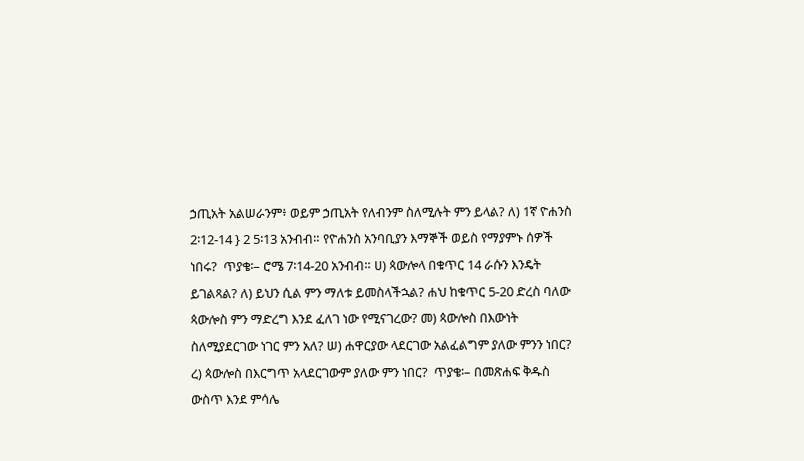ኃጢአት አልሠራንም፥ ወይም ኃጢአት የለብንም ስለሚሉት ምን ይላል? ለ) 1ኛ ዮሐንስ 2፡12-14 } 2 5፡13 አንብብ። የዮሐንስ አንባቢያን እማኞች ወይስ የማያምኑ ሰዎች ነበሩ?  ጥያቄ፡– ሮሜ 7፡14-20 አንብብ። ሀ) ጳውሎላ በቁጥር 14 ራሱን እንዴት ይገልጻል? ለ) ይህን ሲል ምን ማለቱ ይመስላችኋል? ሐህ ከቁጥር 5-20 ድረስ ባለው ጳውሎስ ምን ማድረግ እንደ ፈለገ ነው የሚናገረው? መ) ጳውሎስ በእውነት ስለሚያደርገው ነገር ምን አለ? ሠ) ሐዋርያው ላደርገው አልፈልግም ያለው ምንን ነበር? ረ) ጳውሎስ በእርግጥ አላደርገውም ያለው ምን ነበር?  ጥያቄ፡– በመጽሐፍ ቅዱስ ውስጥ እንደ ምሳሌ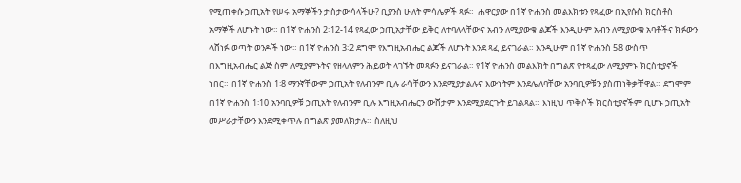የሚጠቀሱ ኃጢአት የሠሩ አማኞችን ታስታውሳላችሁ? ቢያንስ ሁለት ምሳሌዎች ጻፉ።  ሐዋርያው በ1ኛ ዮሐንስ መልእክቱን የጻፈው በኢየሱስ ክርስቶስ አማኞች ለሆኑት ነው። በ1ኛ ዮሐንስ 2፡12-14 የጻፈው ኃጢአታቸው ይቅር ለተባለላቸውና አብን ለሚያውቁ ልጆች እንዲሁም አብን ለሚያውቁ አባቶችና ክፉውን ላሸነፉ ወጣት ወንዶች ነው። በ1ኛ ዮሐንስ 3፡2 ደግሞ የእግዚአብሔር ልጆች ለሆኑት እንደ ጻፈ ይናገራል። እንዲሁም በ1ኛ ዮሐንስ 58 ውስጥ በእግዚአብሔር ልጅ ስም ለሚያምኑትና የዘላለምን ሕይወት ላገኙት መጻፉን ይናገራል። የ1ኛ ዮሐንስ መልእክት በግልጽ የተጻፈው ለሚያምኑ ክርስቲያኖች ነበር። በ1ኛ ዮሐንስ 1፡8 ማንኛቸውም ኃጢአት የለብንም ቢሉ ራሳቸውን እንደሚያታልሉና እውነትም እንደሌለባቸው አንባቢዎቹን ያስጠነቅቃቸዋል። ደግሞም በ1ኛ ዮሐንስ 1፡10 አንባቢዎቹ ኃጢአት የለብንም ቢሉ እግዚአብሔርን ውሸታም እንደሚያደርጉት ይገልጻል። እነዚህ ጥቅሶች ክርስቲያኖችም ቢሆኑ ኃጢአት መሥራታቸውን እንደሚቀጥሉ በግልጽ ያመለክታሉ። ስለዚህ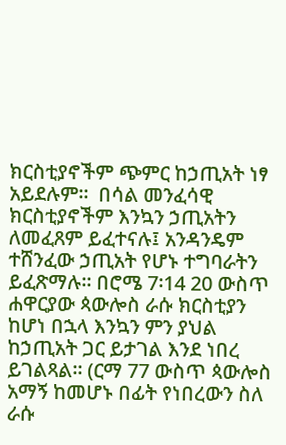ክርስቲያኖችም ጭምር ከኃጢአት ነፃ አይደሉም።  በሳል መንፈሳዊ ክርስቲያኖችም እንኳን ኃጢአትን ለመፈጸም ይፈተናሉ፤ አንዳንዴም ተሸንፈው ኃጢአት የሆኑ ተግባራትን ይፈጽማሉ። በሮሜ 7፡14 20 ውስጥ ሐዋርያው ጳውሎስ ራሱ ክርስቲያን ከሆነ በኋላ እንኳን ምን ያህል ከኃጢአት ጋር ይታገል እንደ ነበረ ይገልጻል። (ርማ 77 ውስጥ ጳውሎስ አማኝ ከመሆኑ በፊት የነበረውን ስለ ራሱ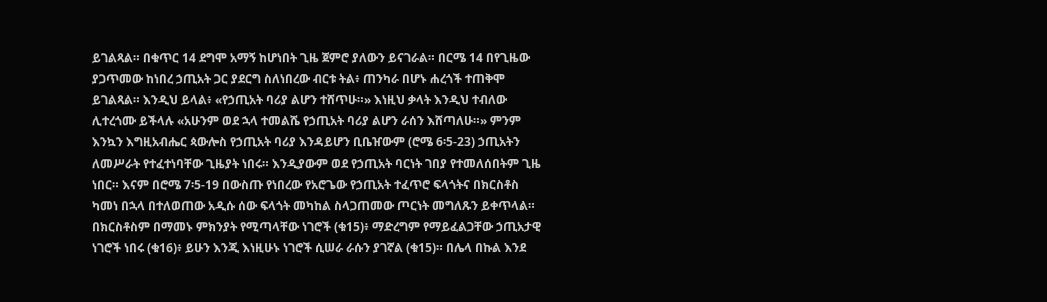ይገልጻል። በቁጥር 14 ደግሞ አማኝ ከሆነበት ጊዜ ጀምሮ ያለውን ይናገራል። በርሜ 14 በየጊዜው ያጋጥመው ከነበረ ኃጢአት ጋር ያደርግ ስለነበረው ብርቱ ትል፥ ጠንካራ በሆኑ ሐረጎች ተጠቅሞ ይገልጻል። እንዲህ ይላል፥ «የኃጢአት ባሪያ ልሆን ተሸጥሁ።» እነዚህ ቃላት እንዲህ ተብለው ሊተረጎሙ ይችላሉ «አሁንም ወደ ኋላ ተመልሼ የኃጢአት ባሪያ ልሆን ራሰን እሸጣለሁ።» ምንም እንኳን እግዚአብሔር ጳውሎስ የኃጢአት ባሪያ እንዳይሆን ቢቤዠውም (ሮሜ 6፡5-23) ኃጢአትን ለመሥራት የተፈተነባቸው ጊዜያት ነበሩ። እንዲያውም ወደ የኃጢአት ባርነት ገበያ የተመለሰበትም ጊዜ ነበር። እናም በሮሜ 7፡5-19 በውስጡ የነበረው የአሮጌው የኃጢአት ተፈጥሮ ፍላጎትና በክርስቶስ ካመነ በኋላ በተለወጠው አዲሱ ሰው ፍላጎት መካከል ስላጋጠመው ጦርነት መግለጹን ይቀጥላል። በክርስቶስም በማመኑ ምክንያት የሚጣላቸው ነገሮች (ቁ15)፥ ማድረግም የማይፈልጋቸው ኃጢአታዊ ነገሮች ነበሩ (ቁ16)፥ ይሁን እንጂ እነዚሁኑ ነገሮች ሲሠራ ራሱን ያገኛል (ቁ15)። በሌላ በኩል እንደ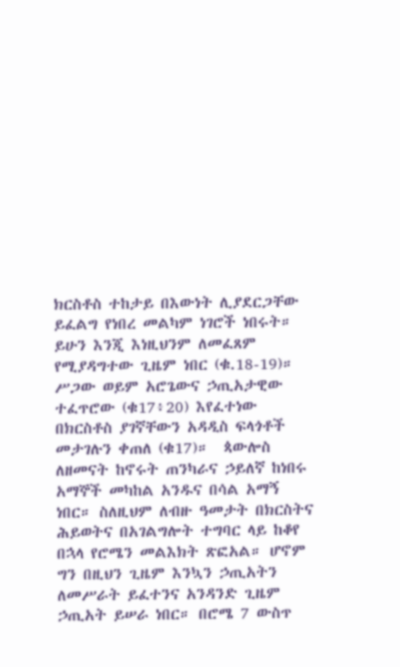ክርስቶስ ተከታይ በእውነት ሊያደርጋቸው ይፈልግ የነበረ መልካም ነገሮች ነበሩት። ይሁን እንጂ እነዚህንም ለመፈጸም የሚያዳግተው ጊዜም ነበር (ቁ.18-19)። ሥጋው ወይም አሮጌውና ኃጢአታዊው ተፈጥሮው (ቁ17፥20) እየፈተነው በክርስቶስ ያገኛቸውን አዳዲስ ፍላጎቶች መታገሉን ቀጠለ (ቁ17)።  ጳውሎስ ለዘመናት ከኖሩት ጠንካራና ኃይለኛ ከነበሩ አማኞች መካከል አንዱና በሳል አማኝ ነበር። ስለዚህም ለብዙ ዓመታት በክርስትና ሕይወትና በአገልግሎት ተግባር ላይ ከቆየ በኋላ የሮሜን መልእክት ጽፎአል። ሆኖም ግን በዚህን ጊዜም እንኳን ኃጢአትን ለመሥራት ይፈተንና አንዳንድ ጊዜም ኃጢአት ይሠራ ነበር። በሮሜ 7 ውስጥ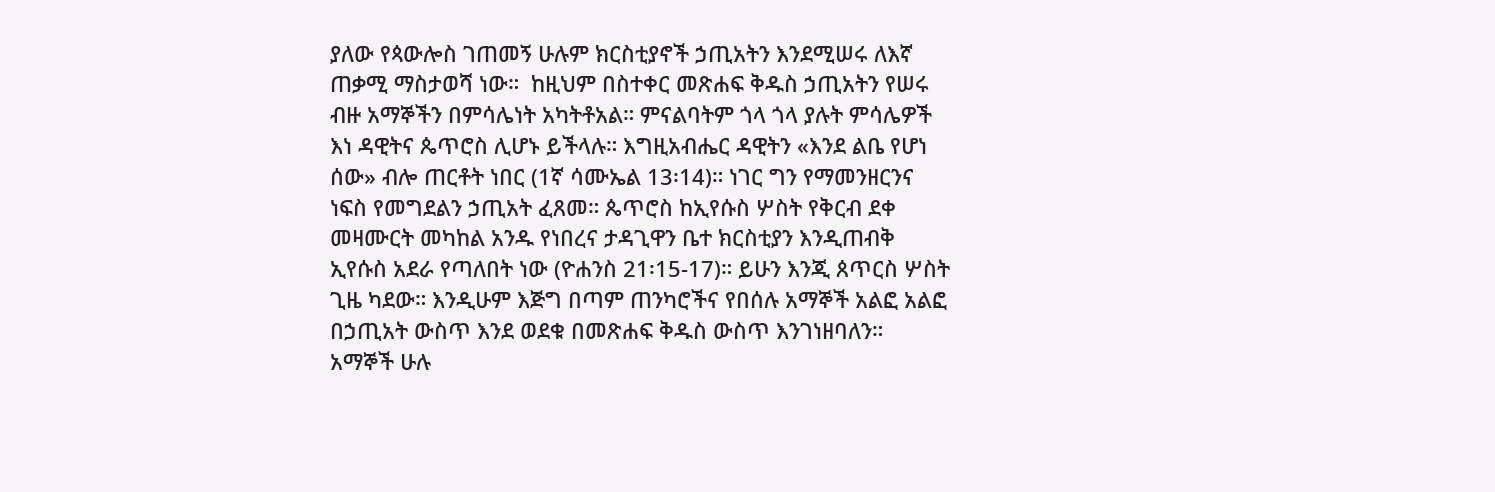ያለው የጳውሎስ ገጠመኝ ሁሉም ክርስቲያኖች ኃጢአትን እንደሚሠሩ ለእኛ ጠቃሚ ማስታወሻ ነው።  ከዚህም በስተቀር መጽሐፍ ቅዱስ ኃጢአትን የሠሩ ብዙ አማኞችን በምሳሌነት አካትቶአል። ምናልባትም ጎላ ጎላ ያሉት ምሳሌዎች እነ ዳዊትና ጴጥሮስ ሊሆኑ ይችላሉ። እግዚአብሔር ዳዊትን «እንደ ልቤ የሆነ ሰው» ብሎ ጠርቶት ነበር (1ኛ ሳሙኤል 13፡14)። ነገር ግን የማመንዘርንና ነፍስ የመግደልን ኃጢአት ፈጸመ። ጴጥሮስ ከኢየሱስ ሦስት የቅርብ ደቀ መዛሙርት መካከል አንዱ የነበረና ታዳጊዋን ቤተ ክርስቲያን እንዲጠብቅ ኢየሱስ አደራ የጣለበት ነው (ዮሐንስ 21፡15-17)። ይሁን እንጂ ጰጥርስ ሦስት ጊዜ ካደው። እንዲሁም እጅግ በጣም ጠንካሮችና የበሰሉ አማኞች አልፎ አልፎ በኃጢአት ውስጥ እንደ ወደቁ በመጽሐፍ ቅዱስ ውስጥ እንገነዘባለን።  አማኞች ሁሉ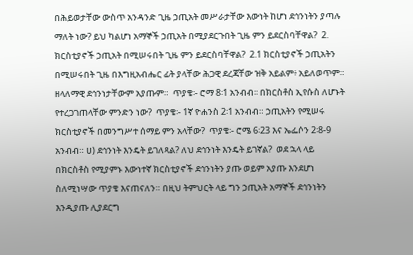በሕይወታቸው ውስጥ አንዳንድ ጊዜ ኃጢአት መሥራታቸው እውነት ከሆነ ደኅንነትን ያጣሉ ማለት ነው? ይህ ካልሆነ አማኞች ኃጢአት በሚያደርጉበት ጊዜ ምን ይደርስባቸዋል?  2. ክርስቲያኖች ኃጢአት በሚሠሩበት ጊዜ ምን ይደርስባቸዋል?  2.1 ክርስቲያኖች ኃጢአትን በሚሠሩበት ጊዜ በእግዚአብሔር ፊት ያላቸው ሕጋዊ ደረጃቸው ዝቅ አይልም፥ አይለወጥም። ዘላለማዊ ደኅንነታቸውም አያጡም።  ጥያቄ፡- ሮማ 8፡1 አንብብ፡፡ በክርስቶስ ኢየሱስ ለሆኑት የተረጋገጠላቸው ምንድን ነው?  ጥያቄ፡- 1ኛ ዮሐንስ 2፡1 አንብብ። ኃጢአትን የሚሠሩ ክርስቲያኖች በመንግሥተ ሰማይ ምን አላቸው?  ጥያቄ፡- ሮሜ 6፡23 እና ኤፌሶን 2፡8-9 አንብብ። ሀ) ደኅንነት እንዴት ይገለጻል? ለህ ደኅንነት እንዴት ይገኛል?  ወደ ኋላ ላይ በክርስቶስ የሚያምኑ እውነተኛ ክርስቲያኖች ደኅንነትን ያጡ ወይም አያጡ እንደሆነ ስለሚነሣው ጥያቄ እናጠናለን። በዚህ ትምህርት ላይ ግን ኃጢአት አማኞች ደኅንነትን እንዲያጡ ሊያደርግ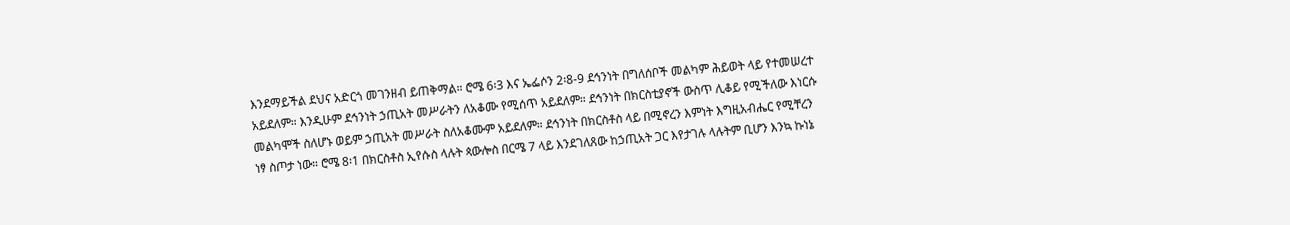እንደማይችል ደህና አድርጎ መገንዘብ ይጠቅማል። ሮሜ 6፡3 እና ኤፌሶን 2፡8-9 ደኅንነት በግለሰቦች መልካም ሕይወት ላይ የተመሠረተ አይደለም። እንዲሁም ደኅንነት ኃጢአት መሥራትን ለአቆሙ የሚሰጥ አይደለም። ደኅንነት በክርስቲያኖች ውስጥ ሊቆይ የሚችለው እነርሱ መልካሞች ስለሆኑ ወይም ኃጢአት መሥራት ስለአቆሙም አይደለም። ደኅንነት በክርስቶስ ላይ በሚኖረን እምነት እግዚአብሔር የሚቸረን ነፃ ስጦታ ነው። ሮሜ 8፡1 በክርስቶስ ኢየሱስ ላሉት ጳውሎስ በርሜ 7 ላይ እንደገለጸው ከኃጢአት ጋር እየታገሉ ላሉትም ቢሆን እንኳ ኩነኔ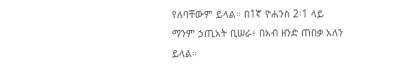የለባቸውም ይላል። በ1ኛ ዮሐንስ 2፡1 ላይ ማንም ኃጢአት ቢሠራ፥ በአብ ዘንድ ጠበቃ አለን ይላል።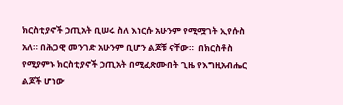ክርስቲያኖች ኃጢአት ቢሠሩ ስለ እነርሱ አሁንም የሚሟገት ኢየሱስ አለ። በሕጋዊ መንገድ አሁንም ቢሆን ልጆቹ ናቸው።  በክርስቶስ የሚያምኑ ክርስቲያኖች ኃጢአት በሚፈጽሙበት ጊዜ የእግዚአብሔር ልጆች ሆነው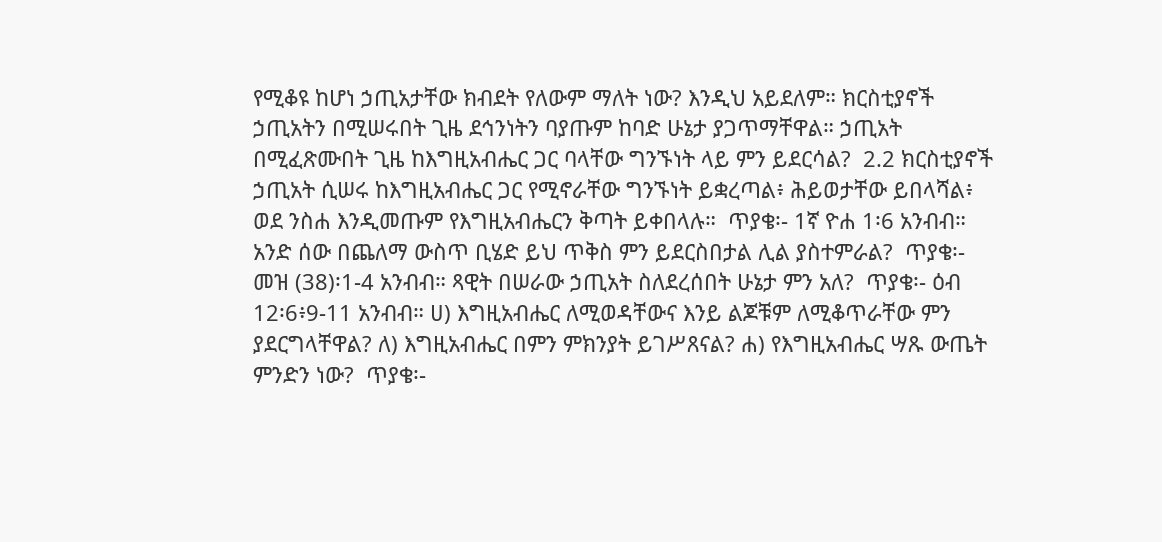የሚቆዩ ከሆነ ኃጢአታቸው ክብደት የለውም ማለት ነው? እንዲህ አይደለም። ክርስቲያኖች ኃጢአትን በሚሠሩበት ጊዜ ደኅንነትን ባያጡም ከባድ ሁኔታ ያጋጥማቸዋል። ኃጢአት በሚፈጽሙበት ጊዜ ከእግዚአብሔር ጋር ባላቸው ግንኙነት ላይ ምን ይደርሳል?  2.2 ክርስቲያኖች ኃጢአት ሲሠሩ ከእግዚአብሔር ጋር የሚኖራቸው ግንኙነት ይቋረጣል፥ ሕይወታቸው ይበላሻል፥ ወደ ንስሐ እንዲመጡም የእግዚአብሔርን ቅጣት ይቀበላሉ።  ጥያቄ፡- 1ኛ ዮሐ 1፡6 አንብብ። አንድ ሰው በጨለማ ውስጥ ቢሄድ ይህ ጥቅስ ምን ይደርስበታል ሊል ያስተምራል?  ጥያቄ፡- መዝ (38)፡1-4 አንብብ። ጻዊት በሠራው ኃጢአት ስለደረሰበት ሁኔታ ምን አለ?  ጥያቄ፡- ዕብ 12፡6፥9-11 አንብብ። ሀ) እግዚአብሔር ለሚወዳቸውና እንይ ልጆቹም ለሚቆጥራቸው ምን ያደርግላቸዋል? ለ) እግዚአብሔር በምን ምክንያት ይገሥጸናል? ሐ) የእግዚአብሔር ሣጹ ውጤት ምንድን ነው?  ጥያቄ፡-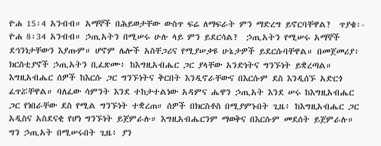ዮሐ 15፡4 አንብብ። አማኞች በሕይወታቸው ውስጥ ፍሬ ለማፍራት ምን ማድረግ ይኖርባቸዋል?  ጥያቄ፡- ዮሐ 8፡34 አንብብ። ኃጢአትን በሚሠሩ ሁሉ ላይ ምን ይደርሳል?  ኃጢአትን የሚሠሩ አማኞች ደኅንነታቸውን እያጡም። ሆኖም ሌሎች አስቸጋሪና የሚያሠቃዩ ሁኔታዎች ይደርሱባቸዋል። በመጀመሪያ፥ ክርስቲያኖች ኃጢአትን ቢፈጽሙ፥ ከእግዚአብሔር ጋር ያላቸው አንድነትና ግንኙነት ይቋረጣል። እግዚአብሔር ሰዎች ከእርሱ ጋር ግንኙነትና ቅርበት እንዲኖራቸውና በእርሱም ደስ እንዲሰኙ አድርጎ ፈጥሯቸዋል። ባለፈው ሳምንት እንደ ተከታተልነው አዳምና ሔዋን ኃጢአት እንደ ሠሩ ከእግዚአብሔር ጋር የነበራቸው ደስ የሚል ግንኙነት ተቋረጠ። ሰዎች በክርስቶስ በሚያምኑበት ጊዜ፥ ከእግዚአብሔር ጋር አዲስና አስደናቂ የሆነ ግንኙነት ይጀምራሉ። እግዚአብሔርንም ማወቅና በእርሱም መደሰት ይጀምራሉ። ግን ኃጢአት በሚሠሩበት ጊዜ፥ ያን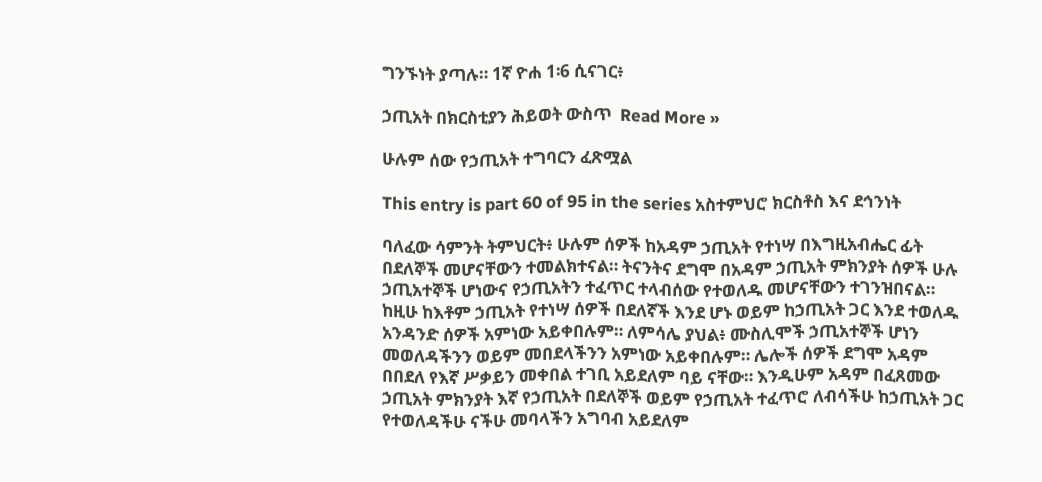ግንኙነት ያጣሉ። 1ኛ ዮሐ 1፡6 ሲናገር፥

ኃጢአት በክርስቲያን ሕይወት ውስጥ  Read More »

ሁሉም ሰው የኃጢአት ተግባርን ፈጽሟል

This entry is part 60 of 95 in the series አስተምህሮ ክርስቶስ እና ደኅንነት

ባለፈው ሳምንት ትምህርት፥ ሁሉም ሰዎች ከአዳም ኃጢአት የተነሣ በእግዚአብሔር ፊት በደለኞች መሆናቸውን ተመልክተናል። ትናንትና ደግሞ በአዳም ኃጢአት ምክንያት ሰዎች ሁሉ ኃጢአተኞች ሆነውና የኃጢአትን ተፈጥር ተላብሰው የተወለዱ መሆናቸውን ተገንዝበናል። ከዚሁ ከእቶም ኃጢአት የተነሣ ሰዎች በደለኛች እንደ ሆኑ ወይም ከኃጢአት ጋር እንደ ተወለዱ አንዳንድ ሰዎች አምነው አይቀበሉም። ለምሳሌ ያህል፥ ሙስሊሞች ኃጢአተኞች ሆነን መወለዳችንን ወይም መበደላችንን አምነው አይቀበሉም። ሌሎች ሰዎች ደግሞ አዳም በበደለ የእኛ ሥቃይን መቀበል ተገቢ አይደለም ባይ ናቸው። እንዲሁም አዳም በፈጸመው ኃጢአት ምክንያት እኛ የኃጢአት በደለኞች ወይም የኃጢአት ተፈጥሮ ለብሳችሁ ከኃጢአት ጋር የተወለዳችሁ ናችሁ መባላችን አግባብ አይደለም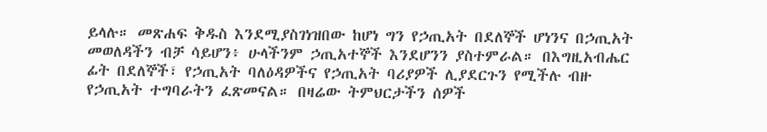ይላሉ። መጽሐፍ ቅዱስ እንደሚያስገነዝበው ከሆነ ግን የኃጢአት በደለኞች ሆነንና በኃጢአት መወለዳችን ብቻ ሳይሆን፥ ሁላችንም ኃጢአተኞች እንደሆንን ያስተምራል። በእግዚአብሔር ፊት በደለኞች፣ የኃጢአት ባለዕዳዎችና የኃጢአት ባሪያዎች ሊያደርጉን የሚችሉ ብዙ የኃጢአት ተግባራትን ፈጽመናል። በዛሬው ትምህርታችን ሰዎች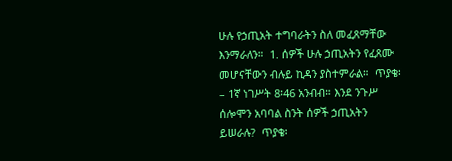ሁሉ የኃጢአት ተግባራትን ስለ መፈጸማቸው እንማራለን።  1. ሰዎች ሁሉ ኃጢአትን የፈጸሙ መሆናቸውን ብሉይ ኪዳን ያስተምራል።  ጥያቄ፡– 1ኛ ነገሥት 8፡46 አንብብ። እንደ ንጉሥ ሰሎሞን አባባል ስንት ሰዎች ኃጢአትን ይሠራሉ?  ጥያቄ፡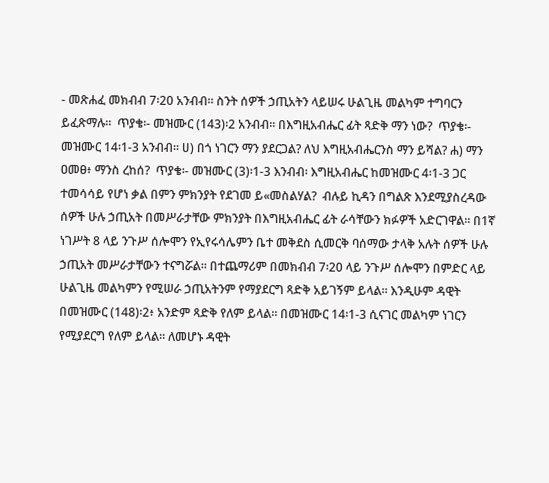- መጽሐፈ መክብብ 7፡20 አንብብ። ስንት ሰዎች ኃጢአትን ላይሠሩ ሁልጊዜ መልካም ተግባርን ይፈጽማሉ።  ጥያቄ፡- መዝሙር (143)፡2 አንብብ። በእግዚአብሔር ፊት ጻድቅ ማን ነው?  ጥያቄ፡- መዝሙር 14፡1-3 አንብብ። ሀ) በጎ ነገርን ማን ያደርጋል? ለህ እግዚአብሔርንስ ማን ይሻል? ሐ) ማን ዐመፀ፥ ማንስ ረከሰ?  ጥያቄ፡- መዝሙር (3)፡1-3 እንብብ፡ እግዚአብሔር ከመዝሙር 4፡1-3 ጋር ተመሳሳይ የሆነ ቃል በምን ምክንያት የደገመ ይ«መስልሃል?  ብሉይ ኪዳን በግልጽ እንደሚያስረዳው ሰዎች ሁሉ ኃጢአት በመሥራታቸው ምክንያት በእግዚአብሔር ፊት ራሳቸውን ክፉዎች አድርገዋል። በ1ኛ ነገሥት 8 ላይ ንጉሥ ሰሎሞን የኢየሩሳሌምን ቤተ መቅደስ ሲመርቅ ባሰማው ታላቅ አሉት ሰዎች ሁሉ ኃጢአት መሥራታቸውን ተናግሯል። በተጨማሪም በመክብብ 7፡20 ላይ ንጉሥ ሰሎሞን በምድር ላይ ሁልጊዜ መልካምን የሚሠራ ኃጢአትንም የማያደርግ ጻድቅ አይገኝም ይላል። እንዲሁም ዳዊት በመዝሙር (148)፡2፥ አንድም ጻድቅ የለም ይላል። በመዝሙር 14፡1-3 ሲናገር መልካም ነገርን የሚያደርግ የለም ይላል። ለመሆኑ ዳዊት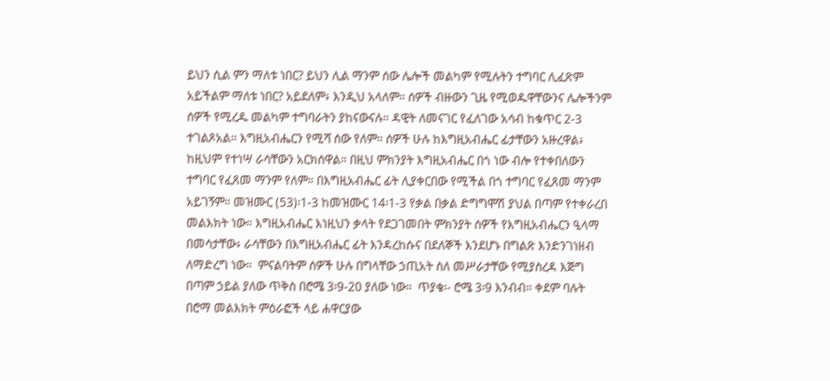ይህን ሲል ምን ማለቱ ነበር? ይህን ሊል ማንም ሰው ሌሎች መልካም የሚሉትን ተግባር ሊፈጽም አይችልም ማለቱ ነበር? አይደለም፥ እንዲህ አላለም። ሰዎች ብዙውን ጊዜ የሚወዱዋቸውንና ሌሎችንም ሰዎች የሚረዱ መልካም ተግባራትን ያከናውናሉ። ዳዊት ለመናገር የፈለገው አሳብ ከቁጥር 2-3 ተገልጾአል። እግዚአብሔርን የሚሻ ሰው የለም። ሰዎች ሁሉ ከእግዚአብሔር ፊታቸውን አዙረዋል፥ ከዚህም የተነሣ ራሳቸውን አርክሰዋል። በዚህ ምክንያት እግዚአብሔር በጎ ነው ብሎ የተቀበለውን ተግባር የፈጸመ ማንም የለም። በእግዚአብሔር ፊት ሊያቀርበው የሚችል በጎ ተግባር የፈጸመ ማንም አይገኝም። መዝሙር (53)፡1-3 ከመዝሙር 14፡1-3 የቃል በቃል ድግግሞሽ ያህል በጣም የተቀራረበ መልእክት ነው። እግዚአብሔር እነዚህን ቃላት የደጋገመበት ምክንያት ሰዎች የእግዚአብሔርን ዒላማ በመሳታቸው፥ ራሳቸውን በእግዚአብሔር ፊት እንዳረከሱና በደለኞች እንደሆኑ በግልጽ እንድንገነዘብ ለማድረግ ነው።  ምናልባትም ሰዎች ሁሉ በግላቸው ኃጢአት ስለ መሥራታቸው የሚያስረዳ እጅግ በጣም ኃይል ያለው ጥቅስ በሮሜ 3፡9-20 ያለው ነው።  ጥያቄ፡- ሮሜ 3፡9 እንብብ። ቀደም ባሉት በሮማ መልእክት ምዕራፎች ላይ ሐዋርያው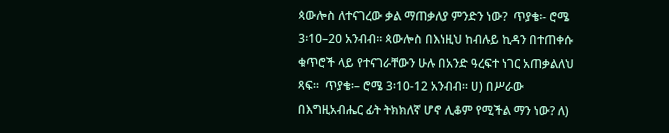ጳውሎስ ለተናገረው ቃል ማጠቃለያ ምንድን ነው?  ጥያቄ፡- ሮሜ 3፡10–20 አንብብ። ጳውሎስ በእነዚህ ከብሉይ ኪዳን በተጠቀሱ ቁጥሮች ላይ የተናገራቸውን ሁሉ በአንድ ዓረፍተ ነገር አጠቃልለህ ጻፍ።  ጥያቄ፡– ሮሜ 3፡10-12 አንብብ። ሀ) በሥራው በእግዚአብሔር ፊት ትክክለኛ ሆኖ ሊቆም የሚችል ማን ነው? ለ)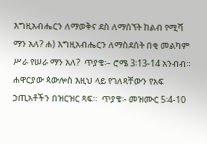እግዚአብሔርን ለማወቅና ደስ ለማሰኘት ከልብ የሚሻ ማን አለ? ሐ) እግዚአብሔርን ለማስደሰት በቂ መልካም ሥራ የሠራ ማን አለ?  ጥያቄ፡– ሮሜ 3፡13-14 አንብብ። ሐዋርያው ጳውሎስ እዚህ ላይ የገለጻቸውን የአፍ ኃጢአቶችን በዝርዝር ጻፍ።  ጥያቄ፡- መዝሙር 5፡4-10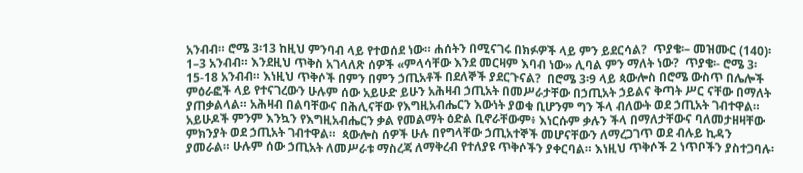አንብብ። ሮሜ 3፡13 ከዚህ ምንባብ ላይ የተወሰደ ነው። ሐሰትን በሚናገሩ በክፉዎች ላይ ምን ይደርሳል?  ጥያቄ፡– መዝሙር (140)፡1–3 አንብብ። እንደዚህ ጥቅስ አገላለጽ ሰዎች «ምላሳቸው እንደ መርዛም እባብ ነው» ሊባል ምን ማለት ነው?  ጥያቄ፡- ሮሜ 3፡15-18 አንብብ። እነዚህ ጥቅሶች በምን በምን ኃጢአቶች በደለኞች ያደርጉናል?  በሮሜ 3፡9 ላይ ጳውሎስ በሮሜ ውስጥ በሌሎች ምዕራፎች ላይ የተናገረውን ሁሉም ሰው አይሁድ ይሁን አሕዛብ ኃጢአት በመሥራታቸው በኃጢአት ኃይልና ቅጣት ሥር ናቸው በማለት ያጠቃልላል። አሕዛብ በልባቸውና በሕሊናቸው የእግዚአብሔርን እውነት ያወቁ ቢሆንም ግን ችላ ብለውት ወደ ኃጢአት ገብተዋል። አይሁዶች ምንም እንኳን የእግዚአብሔርን ቃል የመልማት ዕድል ቢኖራቸውም፥ እነርሱም ቃሉን ችላ በማለታቸውና ባለመታዘዛቸው ምክንያት ወደ ኃጢአት ገብተዋል።  ጳውሎስ ሰዎች ሁሉ በየግላቸው ኃጢአተኞች መሆናቸውን ለማረጋገጥ ወደ ብሉይ ኪዳን ያመራል። ሁሉም ሰው ኃጢአት ለመሥራቱ ማስረጃ ለማቅረብ የተለያዩ ጥቅሶችን ያቀርባል። እነዚህ ጥቅሶች 2 ነጥቦችን ያስተጋባሉ፡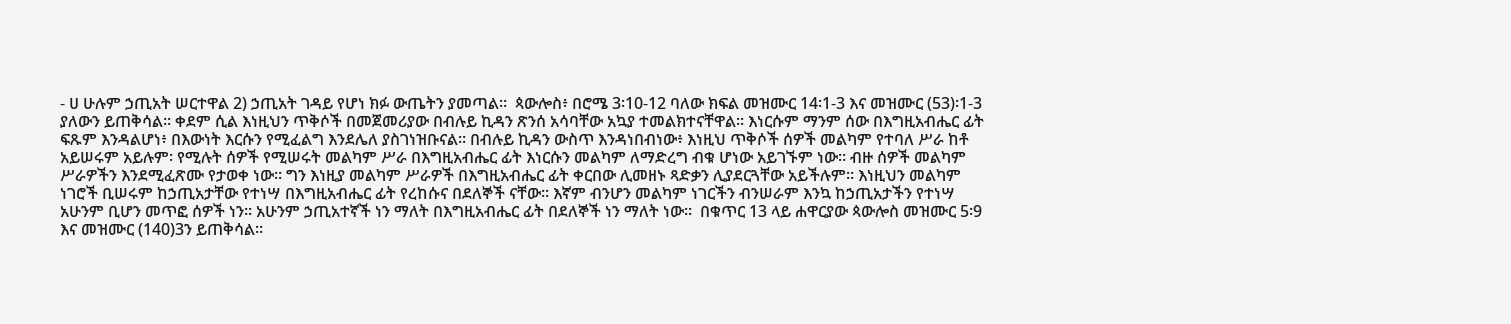- ሀ ሁሉም ኃጢአት ሠርተዋል 2) ኃጢአት ገዳይ የሆነ ክፉ ውጤትን ያመጣል።  ጳውሎስ፥ በሮሜ 3፡10-12 ባለው ክፍል መዝሙር 14፡1-3 እና መዝሙር (53)፡1-3 ያለውን ይጠቅሳል። ቀደም ሲል እነዚህን ጥቅሶች በመጀመሪያው በብሉይ ኪዳን ጽንሰ አሳባቸው አኳያ ተመልክተናቸዋል። እነርሱም ማንም ሰው በእግዚአብሔር ፊት ፍጹም እንዳልሆነ፥ በእውነት እርሱን የሚፈልግ እንደሌለ ያስገነዝቡናል። በብሉይ ኪዳን ውስጥ እንዳነበብነው፥ እነዚህ ጥቅሶች ሰዎች መልካም የተባለ ሥራ ከቶ አይሠሩም አይሉም፡ የሚሉት ሰዎች የሚሠሩት መልካም ሥራ በእግዚአብሔር ፊት እነርሱን መልካም ለማድረግ ብቁ ሆነው አይገኙም ነው። ብዙ ሰዎች መልካም ሥራዎችን እንደሚፈጽሙ የታወቀ ነው። ግን እነዚያ መልካም ሥራዎች በእግዚአብሔር ፊት ቀርበው ሊመዘኑ ጻድቃን ሊያደርጓቸው አይችሉም። እነዚህን መልካም ነገሮች ቢሠሩም ከኃጢአታቸው የተነሣ በእግዚአብሔር ፊት የረከሱና በደለኞች ናቸው። እኛም ብንሆን መልካም ነገርችን ብንሠራም እንኳ ከኃጢአታችን የተነሣ አሁንም ቢሆን መጥፎ ሰዎች ነን። አሁንም ኃጢአተኛች ነን ማለት በእግዚአብሔር ፊት በደለኞች ነን ማለት ነው።  በቁጥር 13 ላይ ሐዋርያው ጳውሎስ መዝሙር 5፡9 እና መዝሙር (140)3ን ይጠቅሳል።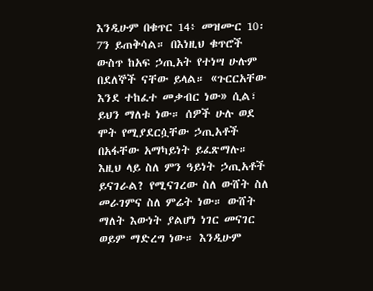እንዲሁም በቁጥር 14፥ መዝሙር 10፡7ን ይጠቅሳል። በእነዚህ ቁጥሮች ውስጥ ከአፍ ኃጢአት የተነሣ ሁሉም በደለኞች ናቸው ይላል። «ጉርርአቸው እንደ ተከፈተ መቃብር ነው» ሲል፣ ይህን ማለቱ ነው። ሰዎች ሁሉ ወደ ሞት የሚያደርሷቸው ኃጢአቶች በአፋቸው አማካይነት ይፈጽማሉ። እዚህ ላይ ስለ ምን ዓይነት ኃጢአቶች ይናገራል? የሚናገረው ስለ ውሸት ስለ መራገምና ስለ ምሬት ነው። ውሸት ማለት እውነት ያልሆነ ነገር መናገር ወይም ማድረግ ነው። እንዲሁም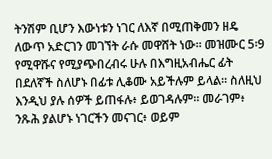ትንሽም ቢሆን እውነቱን ነገር ለእኛ በሚጠቅመን ዘዴ ለውጥ አድርገን መገኘት ራሱ መዋሸት ነው። መዝሙር 5፡9 የሚዋሹና የሚያጭበረብሩ ሁሉ በእግዚአብሔር ፊት በደለኛች ስለሆኑ በፊቱ ሊቆሙ አይችሉም ይላል። ስለዚህ እንዲህ ያሉ ሰዎች ይጠፋሉ፥ ይወገዳሉም። መራገም፥ ንጹሕ ያልሆኑ ነገርችን መናገር፥ ወይም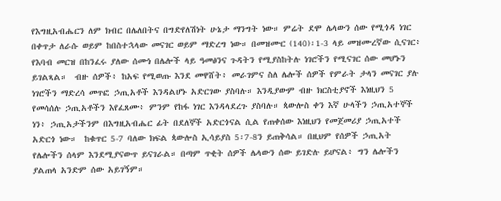የእግዚአብሔርን ለም ክብር በሌለበትና በግድየለሽነት ሁኔታ ማንግት ነው። ምሬት ደሞ ሌላውን ሰው የሚጎዳ ነገር በቀጥታ ለራሱ ወይም ከበስተኋላው መናገር ወይም ማድረግ ነው። በመዝሙር (140)፡1-3 ላይ መዝሙረኛው ሲናገር፥ የእባብ መርዝ በከንፈሩ ያለው ሰሙነ በሌሎች ላይ ዓመፅንና ጉዳትን የሚያስከትሉ ነገሮችን የሚናገር ሰው መሆኑን ይገልጻል።  ብዙ ሰዎች፥ ከአፍ የሚወጡ እንደ መዋሸት፥ መራገምና ስለ ሌሎች ሰዎች የምራት ታላን መናገር ያሉ ነገሮችን ማድረሳ መጥፎ ኃጢአቶች እንዳልሆኑ አድርገው ያስባሉ። እንዲያውም ብዙ ክርስቲያኖች እነዚህን 5 የመሳሰሉ ኃጢአቶችን እየፈጸሙ፥ ምንም የከፋ ነገር እንዳላደረጉ ያስባሉ። ጳውሎስ ቀን እኛ ሁላችን ኃጢአተኞች ነን፥ ኃጢአታችንም በእግዚአብሔር ፊት በደለኞች አድርጎናል ሲል የጠቀሰው እነዚህን የመጀመሪያ ኃጢአተች አድርጎ ነው።  ከቁጥር 5-7 ባለው ክፍል ጳውሎስ ኢሳይያስ 5፡7-8ን ይጠቅሳል። በዚህም የሰዎች ኃጢአት የሌሎችን ሰላም እንደሚያናውጥ ይናገራል። በጣም ጥቂት ሰዎች ሌላውን ሰው ይገድሉ ይሆናል፥ ግን ሌሎችን ያልጠላ አንድም ሰው አይገኝም።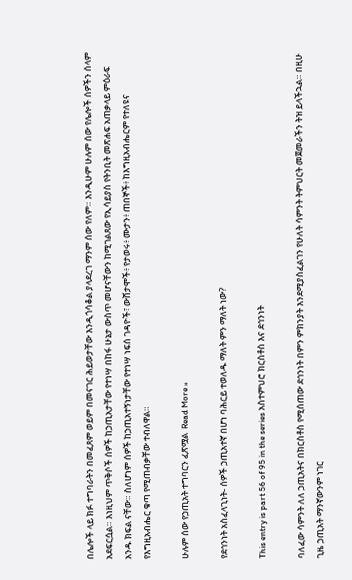በሌሎች ላይ ክፉ ተግባራትን በመፈጸም ወይም በመናገር ሕይወታቸው እንዲጎሳቆል ያላደረገ ማንም ሰው የለም። እንዲሁም ሁሉም ሰው የሌሎች ሰዎችን ሰላም አደፍርሷል። እነዚህም ጥቅሶች ሰዎች ከኃጢአታቸው የተነሣ በከፋ ሁኔታ ውስጥ መሆናቸውን ከሚገልጸው የኢሳይያስ የትንቢት መጽሐፍ አጠቃላይ ምዕራፍ አንዱ ክፍል ናቸው። ስለሆነም ሰዎች ከኃጢአተኝነታቸው የተነሣ ነፍሰ ገዳዮች፣ ውሸታሞች፥ የታወሩ፥ ሙታን፥ ጠበኞች፥ ከእግዚአብሔርም የተለዩና የእግዚአብሔር ቁጣ የሚጠብቃቸው ተብለዋል።

ሁሉም ሰው የኃጢአት ተግባርን ፈጽሟል  Read More »

የደኅንነት አስፈላጊነት- ሰዎች ኃጢአተኛ በሆነ ባሕርይ ተወለዱ ማለት ምን ማለት ነው?

This entry is part 56 of 95 in the series አስተምህሮ ክርስቶስ እና ደኅንነት

ባለፈው ሳምንት ለለ ኃጢአትና በክርስቶስ የሚሰጠው ደኅንነት በምን ምክንያት እንደሚያስፈልገን የሁለት ሳምንት ትምህርት መጀመራችን ትዝ ይላችኋል። በዚሁ ጊዜ ኃጢአት ማንኛውንም ነገር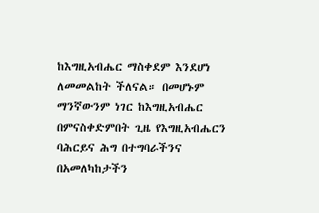ከእግዚአብሔር ማስቀደም እንደሆነ ለመመልከት ችለናል። በመሆኑም ማንኛውንም ነገር ከእግዚአብሔር በምናስቀድምበት ጊዜ የእግዚአብሔርን ባሕርይና ሕግ በተግባራችንና በአመለካከታችን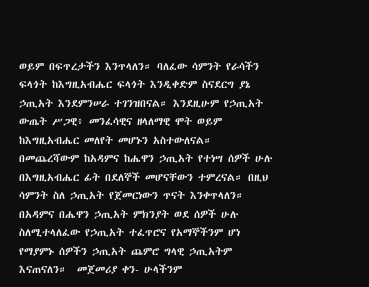ወይም በፍጥረታችን እንጥላለን። ባለፈው ሳምንት የራሳችን ፍላጎት ከእግዚአብሔር ፍላጎት እንዲቀድም ስናደርግ ያኔ ኃጢአት እንደምንሠራ ተገንዝበናል። እንደዚሁም የኃጢአት ውጤት ሥጋዊ፥ መንፈሳዊና ዘላለማዊ ሞት ወይም ከእግዚአብሔር መለየት መሆኑን አስተውለናል። በመጨረሻውም ከአዳምና ከሔዋን ኃጢአት የተነሣ ሰዎች ሁሉ በእግዚአብሔር ፊት በደለኞች መሆናቸውን ተምረናል። በዚህ ሳምንት ስለ ኃጢአት የጀመርነውን ጥናት እንቀጥላለን። በአዳምና በሔዋን ኃጢአት ምክንያት ወደ ሰዎች ሁሉ ስለሚተላለፈው የኃጢአት ተፈጥሮና የአማኞችንም ሆነ የማያምኑ ሰዎችን ኃጢአት ጨምሮ ግላዊ ኃጢአትም እናጠናለን።  መጀመሪያ ቀን- ሁላችንም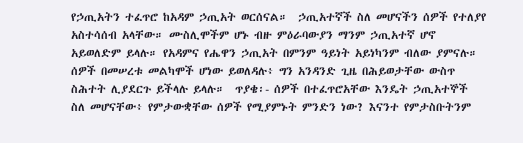የኃጢአትን ተፈጥሮ ከአዳም ኃጢአት ወርሰናል።  ኃጢአተኛች ስለ መሆናችን ሰዎች የተለያየ አስተሳሰብ አላቸው። ሙስሊሞችም ሆኑ ብዙ ምዕራባውያን ማንም ኃጢአተኛ ሆኖ አይወለድም ይላሉ። የአዳምና የሔዋን ኃጢአት በምንም ዓይነት አይነካንም ብለው ያምናሉ። ሰዎች በመሠረቱ መልካሞች ሆነው ይወለዳሉ፥ ግን አንዳንድ ጊዜ በሕይወታቸው ውስጥ ስሕተት ሊያደርጉ ይችላሉ ይላሉ።  ጥያቄ፡- ሰዎች በተፈጥሮአቸው እንዴት ኃጢአተኞች ስለ መሆናቸው፥ የምታውቋቸው ሰዎች የሚያምኑት ምንድን ነው? እናንተ የምታስቡትንም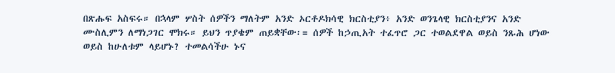በጽሑፍ አስፍሩ። በኋላም ሦስት ሰዎችን ማለትም አንድ ኦርቶዶክሳዊ ክርስቲያን፥ አንድ ወንጌላዊ ክርስቲያንና አንድ ሙስሊምን ለማነጋገር ሞክሩ። ይህን ጥያቄም ጠይቋቸው፡= ሰዎች ከኃጢአት ተፈጥሮ ጋር ተወልደዋል ወይስ ንጹሕ ሆነው ወይስ ከሁለቱም ላይሆኑ? ተመልሳችሁ ኑና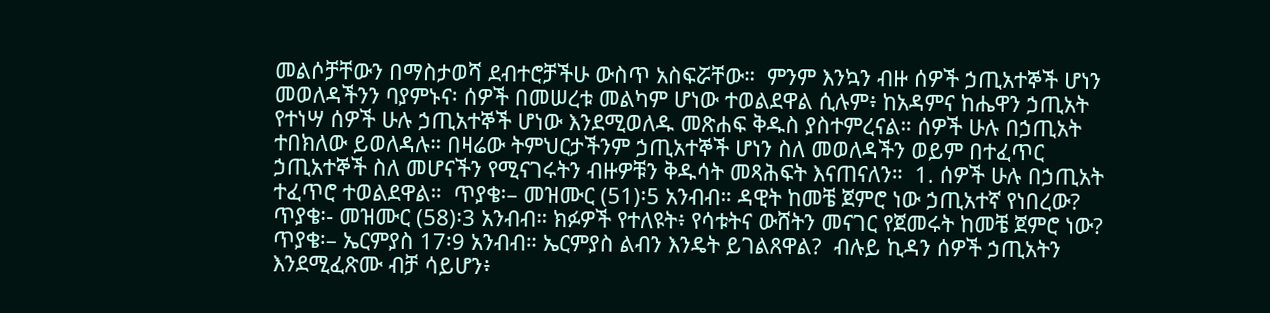መልሶቻቸውን በማስታወሻ ደብተሮቻችሁ ውስጥ አስፍሯቸው።  ምንም እንኳን ብዙ ሰዎች ኃጢአተኞች ሆነን መወለዳችንን ባያምኑና፡ ሰዎች በመሠረቱ መልካም ሆነው ተወልደዋል ሲሉም፥ ከአዳምና ከሔዋን ኃጢአት የተነሣ ሰዎች ሁሉ ኃጢአተኞች ሆነው እንደሚወለዱ መጽሐፍ ቅዱስ ያስተምረናል። ሰዎች ሁሉ በኃጢአት ተበክለው ይወለዳሉ። በዛሬው ትምህርታችንም ኃጢአተኞች ሆነን ስለ መወለዳችን ወይም በተፈጥር ኃጢአተኞች ስለ መሆናችን የሚናገሩትን ብዙዎቹን ቅዱሳት መጻሕፍት እናጠናለን።  1. ሰዎች ሁሉ በኃጢአት ተፈጥሮ ተወልደዋል።  ጥያቄ፡– መዝሙር (51)፡5 አንብብ። ዳዊት ከመቼ ጀምሮ ነው ኃጢአተኛ የነበረው?  ጥያቄ፡- መዝሙር (58)፡3 አንብብ። ክፉዎች የተለዩት፥ የሳቱትና ውሸትን መናገር የጀመሩት ከመቼ ጀምሮ ነው?  ጥያቄ፡– ኤርምያስ 17፡9 አንብብ። ኤርምያስ ልብን እንዴት ይገልጸዋል?  ብሉይ ኪዳን ሰዎች ኃጢአትን እንደሚፈጽሙ ብቻ ሳይሆን፥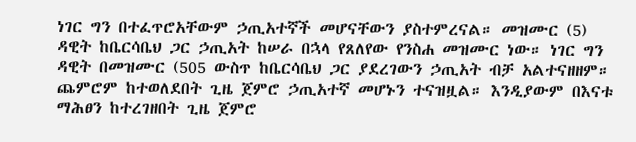ነገር ግን በተፈጥሮአቸውም ኃጢአተኛች መሆናቸውን ያስተምረናል። መዝሙር (5) ዳዊት ከቤርሳቤህ ጋር ኃጢአት ከሠራ በኋላ የጸለየው የንስሐ መዝሙር ነው። ነገር ግን ዳዊት በመዝሙር (505 ውስጥ ከቤርሳቤህ ጋር ያደረገውን ኃጢአት ብቻ አልተናዘዘም። ጨምሮም ከተወለደበት ጊዜ ጀምሮ ኃጢአተኛ መሆኑን ተናዝዟል። እንዲያውም በእናቱ ማሕፀን ከተረገዘበት ጊዜ ጀምሮ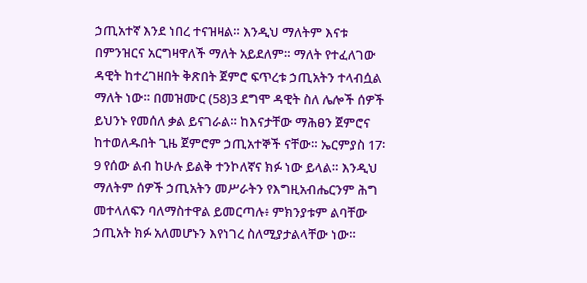ኃጢአተኛ እንደ ነበረ ተናዝዛል። እንዲህ ማለትም እናቱ በምንዝርና አርግዛዋለች ማለት አይደለም። ማለት የተፈለገው ዳዊት ከተረገዘበት ቅጽበት ጀምሮ ፍጥረቱ ኃጢአትን ተላብሷል ማለት ነው። በመዝሙር (58)3 ደግሞ ዳዊት ስለ ሌሎች ሰዎች ይህንኑ የመሰለ ቃል ይናገራል። ከእናታቸው ማሕፀን ጀምሮና ከተወለዱበት ጊዜ ጀምሮም ኃጢአተኞች ናቸው። ኤርምያስ 17፡9 የሰው ልብ ከሁሉ ይልቅ ተንኮለኛና ክፉ ነው ይላል። እንዲህ ማለትም ሰዎች ኃጢአትን መሥራትን የእግዚአብሔርንም ሕግ መተላለፍን ባለማስተዋል ይመርጣሉ፥ ምክንያቱም ልባቸው ኃጢአት ክፉ አለመሆኑን እየነገረ ስለሚያታልላቸው ነው።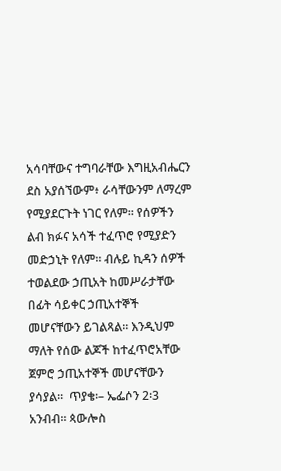አሳባቸውና ተግባራቸው እግዚአብሔርን ደስ አያሰኘውም፥ ራሳቸውንም ለማረም የሚያደርጉት ነገር የለም። የሰዎችን ልብ ክፉና አሳች ተፈጥሮ የሚያድን መድኃኒት የለም። ብሉይ ኪዳን ሰዎች ተወልደው ኃጢአት ከመሥራታቸው በፊት ሳይቀር ኃጢአተኞች መሆናቸውን ይገልጻል። እንዲህም ማለት የሰው ልጆች ከተፈጥሮአቸው ጀምሮ ኃጢአተኞች መሆናቸውን ያሳያል።  ጥያቄ፡– ኤፌሶን 2፡3 አንብብ። ጳውሎስ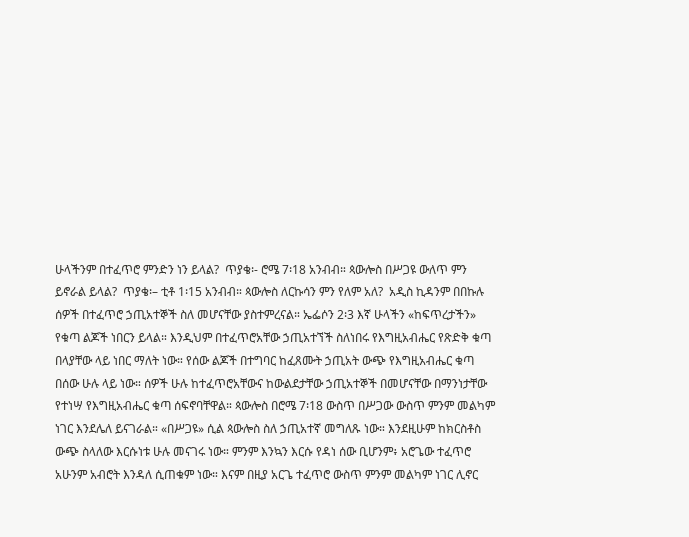ሁላችንም በተፈጥሮ ምንድን ነን ይላል?  ጥያቄ፡- ሮሜ 7፡18 አንብብ። ጳውሎስ በሥጋዩ ውለጥ ምን ይኖራል ይላል?  ጥያቄ፡– ቲቶ 1፡15 አንብብ። ጳውሎስ ለርኩሳን ምን የለም አለ?  አዲስ ኪዳንም በበኩሉ ሰዎች በተፈጥሮ ኃጢአተኞች ስለ መሆናቸው ያስተምረናል። ኤፌሶን 2፡3 እኛ ሁላችን «ከፍጥረታችን» የቁጣ ልጆች ነበርን ይላል። እንዲህም በተፈጥሮአቸው ኃጢአተኘች ስለነበሩ የእግዚአብሔር የጽድቅ ቁጣ በላያቸው ላይ ነበር ማለት ነው። የሰው ልጆች በተግባር ከፈጸሙት ኃጢአት ውጭ የእግዚአብሔር ቁጣ በሰው ሁሉ ላይ ነው። ሰዎች ሁሉ ከተፈጥሮአቸውና ከውልደታቸው ኃጢአተኞች በመሆናቸው በማንነታቸው የተነሣ የእግዚአብሔር ቁጣ ሰፍኖባቸዋል። ጳውሎስ በሮሜ 7፡18 ውስጥ በሥጋው ውስጥ ምንም መልካም ነገር እንደሌለ ይናገራል። «በሥጋዩ» ሲል ጳውሎስ ስለ ኃጢአተኛ መግለጹ ነው። እንደዚሁም ከክርስቶስ ውጭ ስላለው እርሱነቱ ሁሉ መናገሩ ነው። ምንም እንኳን እርሱ የዳነ ሰው ቢሆንም፥ አሮጌው ተፈጥሮ አሁንም አብሮት እንዳለ ሲጠቁም ነው። እናም በዚያ አርጌ ተፈጥሮ ውስጥ ምንም መልካም ነገር ሊኖር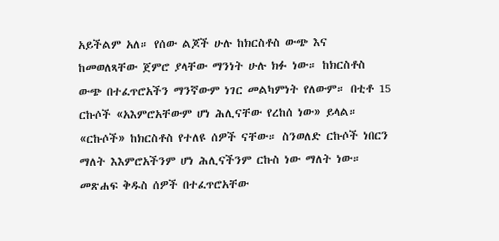አይችልም አለ። የሰው ልጆች ሁሉ ከክርስቶስ ውጭ እና ከመወለጻቸው ጀምሮ ያላቸው ማንነት ሁሉ ክፉ ነው። ከክርስቶስ ውጭ በተፈጥሮአችን ማንኛውም ነገር መልካምነት የለውም። በቲቶ 15 ርኩሶች «አእምሮአቸውም ሆነ ሕሊናቸው የረከሰ ነው» ይላል። «ርኩሶች» ከክርስቶስ የተለዩ ሰዎች ናቸው። ስንወለድ ርኩሶች ነበርን ማለት እእምሮአችንም ሆነ ሕሊናችንም ርኩስ ነው ማለት ነው።  መጽሐፍ ቅዱስ ሰዎች በተፈጥሮአቸው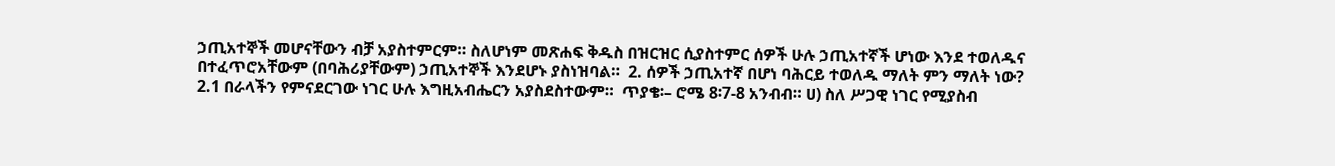ኃጢአተኞች መሆናቸውን ብቻ አያስተምርም። ስለሆነም መጽሐፍ ቅዱስ በዝርዝር ሲያስተምር ሰዎች ሁሉ ኃጢአተኛች ሆነው እንደ ተወለዱና በተፈጥሮአቸውም (በባሕሪያቸውም) ኃጢአተኞች እንደሆኑ ያስነዝባል።  2. ሰዎች ኃጢአተኛ በሆነ ባሕርይ ተወለዱ ማለት ምን ማለት ነው?  2.1 በራላችን የምናደርገው ነገር ሁሉ እግዚአብሔርን አያስደስተውም።  ጥያቄ፡– ሮሜ 8፡7-8 አንብብ። ሀ) ስለ ሥጋዊ ነገር የሚያስብ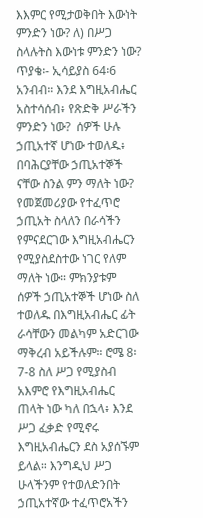እእምር የሚታወቅበት እውነት ምንድን ነው? ለ) በሥጋ ስላሉትስ እውነቱ ምንድን ነው?  ጥያቄ፡- ኢሳይያስ 64፡6 አንብብ። እንደ እግዚአብሔር አስተሳሰብ፥ የጽድቅ ሥራችን ምንድን ነው?  ሰዎች ሁሉ ኃጢአተኛ ሆነው ተወለዱ፥ በባሕርያቸው ኃጢአተኞች ናቸው ስንል ምን ማለት ነው? የመጀመሪያው የተፈጥሮ ኃጢአት ስላለን በራሳችን የምናደርገው እግዚአብሔርን የሚያስደስተው ነገር የለም ማለት ነው። ምክንያቱም ሰዎች ኃጢአተኞች ሆነው ስለ ተወለዱ በእግዚአብሔር ፊት ራሳቸውን መልካም አድርገው ማቅረብ አይችሉም። ሮሜ 8፡7-8 ስለ ሥጋ የሚያስብ አእምሮ የእግዚአብሔር ጠላት ነው ካለ በኋላ፥ እንደ ሥጋ ፈቃድ የሚኖሩ እግዚአብሔርን ደስ አያሰኙም ይላል። እንግዲህ ሥጋ ሁላችንም የተወለድንበት ኃጢአተኛው ተፈጥሮአችን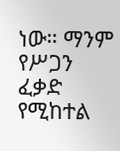ነው። ማንም የሥጋን ፈቃድ የሚከተል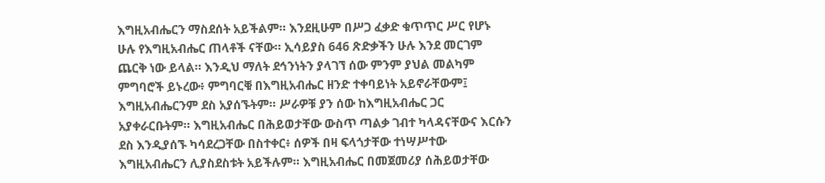እግዚአብሔርን ማስደሰት አይችልም። እንደዚሁም በሥጋ ፈቃድ ቁጥጥር ሥር የሆኑ ሁሉ የእግዚአብሔር ጠላቶች ናቸው። ኢሳይያስ 646 ጽድቃችን ሁሉ እንደ መርገም ጨርቅ ነው ይላል። እንዲህ ማለት ደኅንነትን ያላገኘ ሰው ምንም ያህል መልካም ምግባሮች ይኑረው፥ ምግባርቑ በእግዚአብሔር ዘንድ ተቀባይነት አይኖራቸውም፤ እግዚአብሔርንም ደስ አያሰኙትም። ሥራዎቹ ያን ሰው ከእግዚአብሔር ጋር አያቀራርቡትም። እግዚአብሔር በሕይወታቸው ውስጥ ጣልቃ ገብተ ካላዳናቸውና እርሱን ደስ እንዲያሰኙ ካሳደረጋቸው በስተቀር፥ ሰዎች በዛ ፍላጎታቸው ተነሣሥተው እግዚአብሔርን ሊያስደስቱት አይችሉም። እግዚአብሔር በመጀመሪያ ሰሕይወታቸው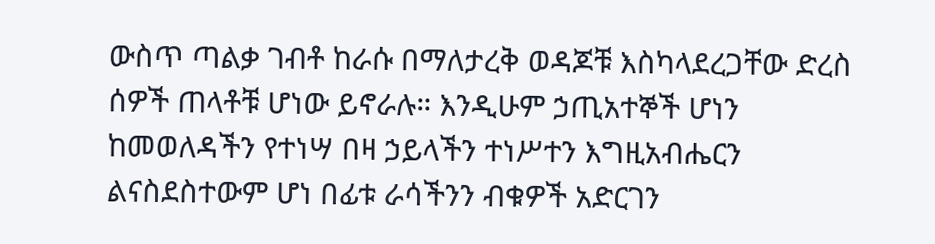ውስጥ ጣልቃ ገብቶ ከራሱ በማለታረቅ ወዳጆቹ እስካላደረጋቸው ድረስ ሰዎች ጠላቶቹ ሆነው ይኖራሉ። እንዲሁም ኃጢአተኞች ሆነን ከመወለዳችን የተነሣ በዛ ኃይላችን ተነሥተን እግዚአብሔርን ልናስደስተውም ሆነ በፊቱ ራሳችንን ብቁዎች አድርገን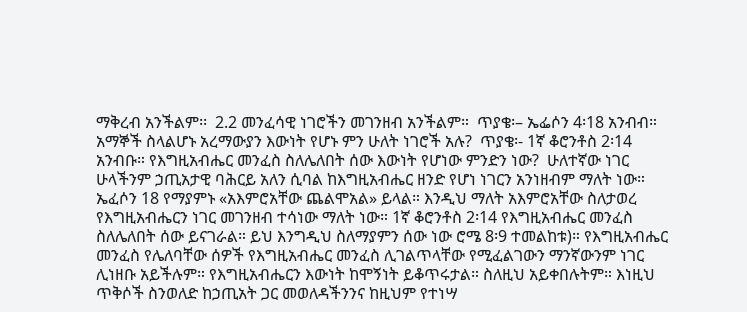ማቅረብ አንችልም፡፡  2.2 መንፈሳዊ ነገሮችን መገንዘብ አንችልም።  ጥያቄ፡– ኤፌሶን 4፡18 አንብብ። አማኞች ስላልሆኑ አረማውያን እውነት የሆኑ ምን ሁለት ነገሮች አሉ?  ጥያቄ፡- 1ኛ ቆሮንቶስ 2፡14 አንብቡ። የእግዚአብሔር መንፈስ ስለሌለበት ሰው እውነት የሆነው ምንድን ነው?  ሁለተኛው ነገር ሁላችንም ኃጢአታዊ ባሕርይ አለን ሲባል ከእግዚአብሔር ዘንድ የሆነ ነገርን አንነዘብም ማለት ነው። ኤፈሶን 18 የማያምኑ «አእምሮአቸው ጨልሞአል» ይላል። እንዲህ ማለት አእምሮአቸው ስለታወረ የእግዚአብሔርን ነገር መገንዘብ ተሳነው ማለት ነው። 1ኛ ቆሮንቶስ 2፡14 የእግዚአብሔር መንፈስ ስለሌለበት ሰው ይናገራል። ይህ እንግዲህ ስለማያምን ሰው ነው ሮሜ 8፡9 ተመልከቱ)። የእግዚአብሔር መንፈስ የሌለባቸው ሰዎች የእግዚአብሔር መንፈስ ሊገልጥላቸው የሚፈልገውን ማንኛውንም ነገር ሊነዘቡ አይችሉም። የእግዚአብሔርን እውነት ከሞኝነት ይቆጥሩታል። ስለዚህ አይቀበሉትም። እነዚህ ጥቅሶች ስንወለድ ከኃጢአት ጋር መወለዳችንንና ከዚህም የተነሣ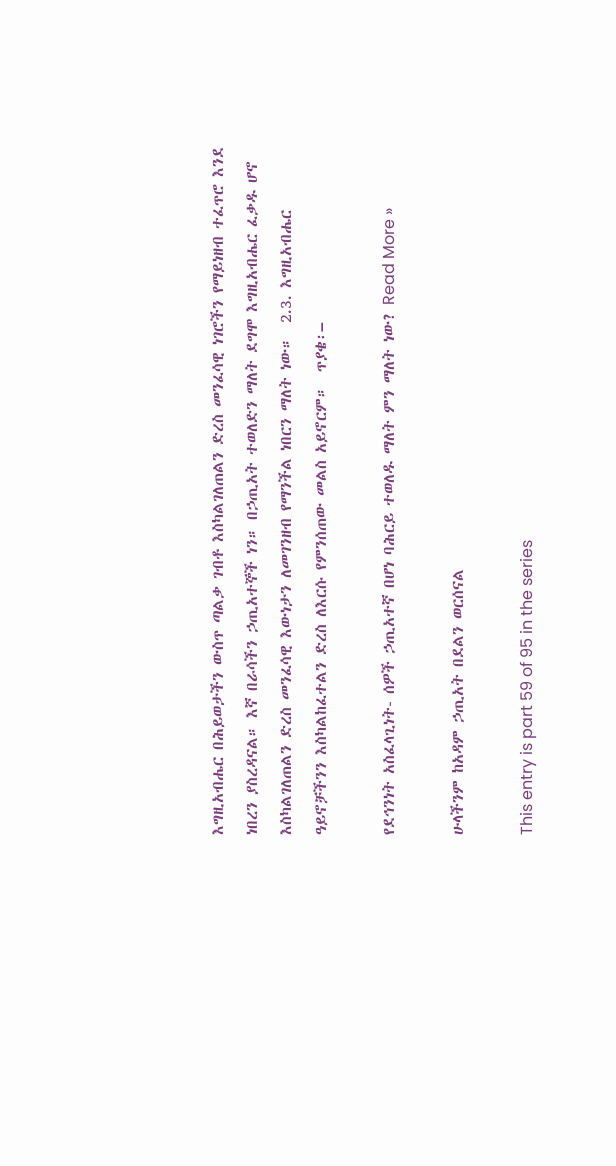እግዚአብሔር በሕይወታችን ውስጥ ጣልቃ ገብቶ እስካልገለጠልን ድረስ መንፈሳዊ ነገሮችን የማይነዘብ ተፈጥሮ እንደ ነበረን ያስረዳናል። እኛ በራሳችን ኃጢአተኞች ነን። በኃጢአት ተወለድን ማለት ደግሞ እግዚአብሔር ፈቃዱ ሆኖ እስካልገለጠልን ድረስ መንፈሳዊ እውነታን ለመገንዘብ የማንችል ነበርን ማለት ነው።  2.3. እግዚአብሔር ዓይኖቻችንን እስካልከፈተልን ድረስ ለእርሱ የምንሰጠው መልስ አይኖርም።  ጥያቄ፡–

የደኅንነት አስፈላጊነት- ሰዎች ኃጢአተኛ በሆነ ባሕርይ ተወለዱ ማለት ምን ማለት ነው? Read More »

ሁላችንም ከአዳም ኃጢአት በደልን ወርሰናል

This entry is part 59 of 95 in the series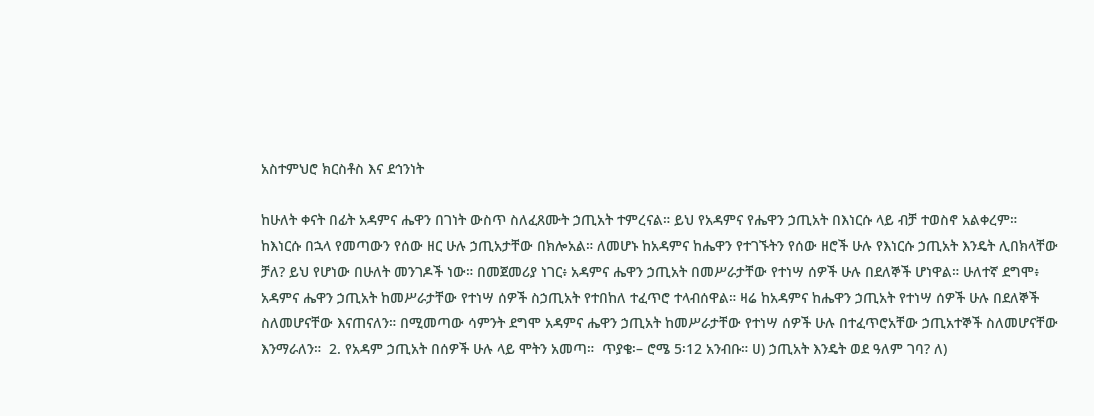አስተምህሮ ክርስቶስ እና ደኅንነት

ከሁለት ቀናት በፊት አዳምና ሔዋን በገነት ውስጥ ስለፈጸሙት ኃጢአት ተምረናል። ይህ የአዳምና የሔዋን ኃጢአት በእነርሱ ላይ ብቻ ተወስኖ አልቀረም። ከእነርሱ በኋላ የመጣውን የሰው ዘር ሁሉ ኃጢአታቸው በክሎአል። ለመሆኑ ከአዳምና ከሔዋን የተገኙትን የሰው ዘሮች ሁሉ የእነርሱ ኃጢአት እንዴት ሊበክላቸው ቻለ? ይህ የሆነው በሁለት መንገዶች ነው። በመጀመሪያ ነገር፥ አዳምና ሔዋን ኃጢአት በመሥራታቸው የተነሣ ሰዎች ሁሉ በደለኞች ሆነዋል። ሁለተኛ ደግሞ፥ አዳምና ሔዋን ኃጢአት ከመሥራታቸው የተነሣ ሰዎች ስኃጢአት የተበከለ ተፈጥሮ ተላብሰዋል። ዛሬ ከአዳምና ከሔዋን ኃጢአት የተነሣ ሰዎች ሁሉ በደለኞች ስለመሆናቸው እናጠናለን። በሚመጣው ሳምንት ደግሞ አዳምና ሔዋን ኃጢአት ከመሥራታቸው የተነሣ ሰዎች ሁሉ በተፈጥሮአቸው ኃጢአተኞች ስለመሆናቸው እንማራለን።  2. የአዳም ኃጢአት በሰዎች ሁሉ ላይ ሞትን አመጣ።  ጥያቄ፡– ሮሜ 5፡12 አንብቡ። ሀ) ኃጢአት እንዴት ወደ ዓለም ገባ? ለ)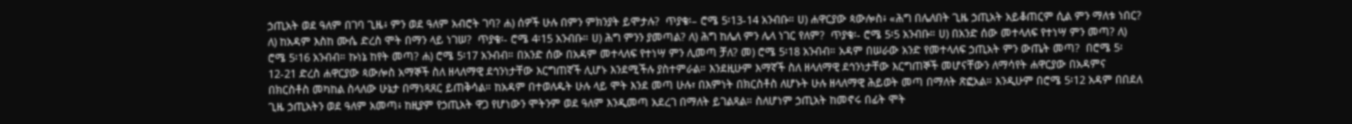ኃጢአት ወደ ዓለም በገባ ጊዜ፥ ምን ወደ ዓለም አብሮት ገባ? ሐ) ሰዎች ሁሉ በምን ምክንያት ይሞታሉ?  ጥያቄ፡– ሮሜ 5፡13-14 አንብቡ። ሀ) ሐዋርያው ጳውሎስ፥ «ሕግ በሌለበት ጊዜ ኃጢአት አይቆጠርም ሲል ምን ማለቱ ነበር? ለ) ከአዳም እስከ ሙሴ ድረስ ሞት በማን ላይ ነገሠ?  ጥያቄ፡- ሮሜ 4፡15 አንብቡ። ሀ) ሕግ ምንን ያመጣል? ለ) ሕግ ከሌለ ምን ሌላ ነገር የለም?  ጥያቄ፡- ሮሜ 5፡5 አንብቡ። ሀ) በአንድ ሰው መተላለፍ የተነሣ ምን መጣ? ለ) ሮሜ 5፡16 አንብብ። ኩነኔ ከየት መጣ? ሐ) ሮሜ 5፡17 አንብብ። በአንድ ሰው በአዳም መተላለፍ የተነሣ ምን ሊመጣ ቻለ? መ) ሮሜ 5፡18 አንብብ። አዳም በሠራው አንድ የመተላለፍ ኃጢአት ምን ውጤት መጣ?  በሮሜ 5፡12-21 ድረስ ሐዋርያው ጳውሎስ አማኞች ስለ ዘላለማዊ ደኅንነታቸው እርግጠኛች ሊሆኑ እንደሚችሉ ያስተምራል። እንደዚሁም እማኛች ስለ ዘላለማዊ ደኅንነታቸው እርግጠኞች መሆናቸውን ለማሳየት ሐዋርያው በአዳምና በክርስቶስ መካከል ስላለው ሁኔታ በማነጻጸር ይጠቅሳል። ከአዳም በተወለዱት ሁሉ ላይ ሞት እንደ መጣ ሁሉ፣ በእምነት በክርስቶስ ለሆኑት ሁሉ ዘላለማዊ ሕይወት መጣ በማለት ጽፎአል። እንዲሁም በሮሜ 5፡12 አዳም በበደለ ጊዜ ኃጢአትን ወደ ዓለም አመጣ፥ ከዚያም የኃጢአት ዋጋ የሆነውን ሞትንም ወደ ዓለም እንዲመጣ አደረገ በማለት ይገልጻል። ስለሆነም ኃጢአት ከመኖሩ በፊት ሞት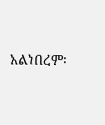አልነበረም፡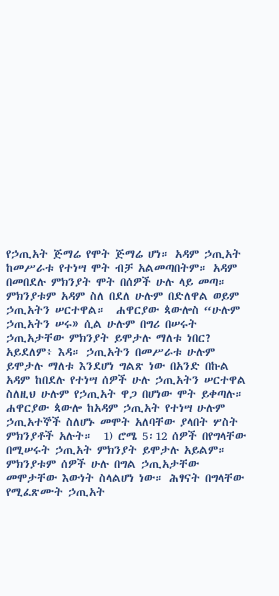የኃጢአት ጅማሬ የሞት ጅማሬ ሆነ። አዳም ኃጢአት ከመሥራቱ የተነሣ ሞት ብቻ አልመጣበትም። አዳም በመበደሉ ምክንያት ሞት በሰዎች ሁሉ ላይ መጣ። ምክንያቱም አዳም ስለ በደለ ሁሉም በድለዋል ወይም ኃጢአትን ሠርተዋል።  ሐዋርያው ጳውሎስ “ሁሉም ኃጢአትን ሠሩ» ሲል ሁሉም በግሪ በሠሩት ኃጢአታቸው ምክንያት ይሞታሉ ማለቱ ነበር? አይደለም፥ እዳ። ኃጢአትን በመሥራቱ ሁሉም ይሞታሉ ማለቱ እንደሆነ ግልጽ ነው በአንድ በኩል አዳም ከበደሉ የተነሣ ሰዎች ሁሉ ኃጢአትን ሠርተዋል ስለዚህ ሁሉም የኃጢአት ዋጋ በሆነው ሞት ይቀጣሉ። ሐዋርያው ጳውሎ ከአዳም ኃጢአት የተነሣ ሁሉም ኃጢአተኞች ስለሆኑ መሞት አለባቸው ያላበት ሦስት ምክንያቶች አሉት።  1) ሮሜ 5፡12 ሰዎች በየግላቸው በሚሠሩት ኃጢአት ምክንያት ይሞታሉ አይልም። ምክንያቱም ሰዎች ሁሉ በግል ኃጢአታቸው መሞታቸው እውነት ስላልሆነ ነው። ሕፃናት በግላቸው የሚፈጽሙት ኃጢአት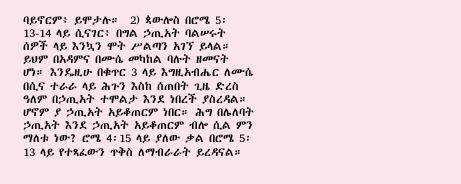ባይኖርም፥ ይሞታሉ።  2) ጳውሎስ በሮሜ 5፡13-14 ላይ ሲናገር፥ በግል ኃጢአት ባልሠሩት ሰዎች ላይ እንኳን ሞት ሥልጣን አገኘ ይላል። ይህም በአዳምና በሙሴ መካከል ባሉት ዘመናት ሆነ። እንዴዚሁ በቁጥር 3 ላይ እግዚአብሔር ለሙሴ በሲና ተራራ ላይ ሕጉን እስከ ሰጠበት ጊዜ ድረስ ዓለም በኃጢአት ተሞልታ እንደ ነበረች ያስረዳል። ሆኖም ያ ኃጢአት አይቆጠርም ነበር። ሕግ በሌለባት ኃጢአት እንደ ኃጢአት አይቆጠርም ብሎ ሲል ምን ማለቱ ነው? ሮሜ 4፡15 ላይ ያለው ቃል በሮሜ 5፡13 ላይ የተጻፈውን ጥቅስ ለማብራራት ይረዳናል።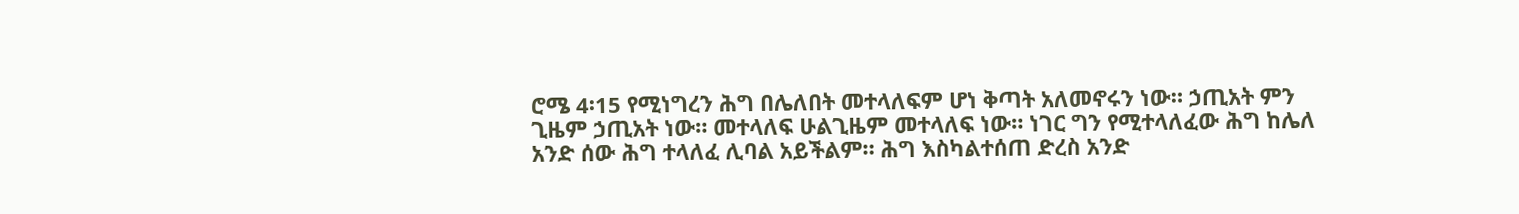ሮሜ 4፡15 የሚነግረን ሕግ በሌለበት መተላለፍም ሆነ ቅጣት አለመኖሩን ነው። ኃጢአት ምን ጊዜም ኃጢአት ነው። መተላለፍ ሁልጊዜም መተላለፍ ነው። ነገር ግን የሚተላለፈው ሕግ ከሌለ አንድ ሰው ሕግ ተላለፈ ሊባል አይችልም። ሕግ እስካልተሰጠ ድረስ አንድ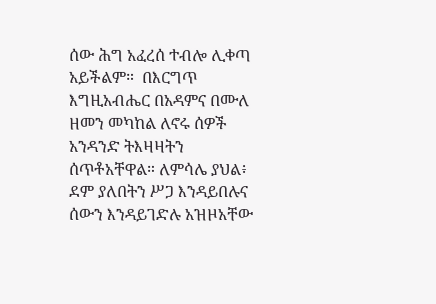ሰው ሕግ አፈረሰ ተብሎ ሊቀጣ አይችልም።  በእርግጥ እግዚአብሔር በአዳምና በሙለ ዘመን መካከል ለኖሩ ሰዎች አንዳንድ ትእዛዛትን ሰጥቶአቸዋል። ለምሳሌ ያህል፥ ደም ያለበትን ሥጋ እንዳይበሉና ሰውን እንዳይገድሉ አዝዞአቸው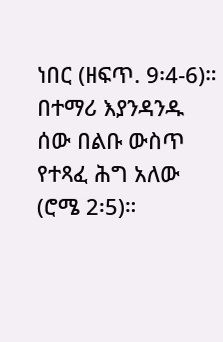ነበር (ዘፍጥ. 9፡4-6)። በተማሪ እያንዳንዱ ሰው በልቡ ውስጥ የተጻፈ ሕግ አለው (ሮሜ 2፡5)።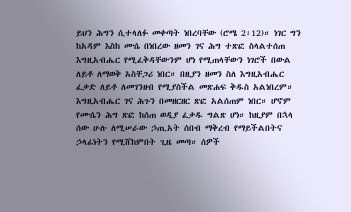ይህን ሕግን ሲተላለፉ መቀጣት ነበረባቸው (ሮሜ 2፡12)። ነገር ግን ከአዳም እስከ ሙሴ በነበረው ዘመን ገና ሕግ ተጽፎ ስላልተሰጠ እግዚአብሔር የሚፈቅዳቸውንም ሆነ የሚጠላቸውን ነገሮች በውል ለይቶ ለማወቅ አስቸጋሪ ነበር። በዚያን ዘመን ስለ እግዚአብሔር ፈቃድ ለይቶ ለመገንዘብ የሚያስችል መጽሐፍ ቅዱስ አልነበረም። እግዚአብሔር ገና ሕጉን በመዘርዘር ጽፎ አልሰጠም ነበር። ሆኖም የሙሴን ሕግ ጽፎ ከሰጠ ወዲያ ፈቃዱ ግልጽ ሆነ። ከዚያም በኋላ ሰው ሁሉ ለሚሠራው ኃጢአት ሰበብ ማቅረብ የማይችልበትና ኃላፊነትን የሚሸከምበት ጊዜ መጣ። ሰዎች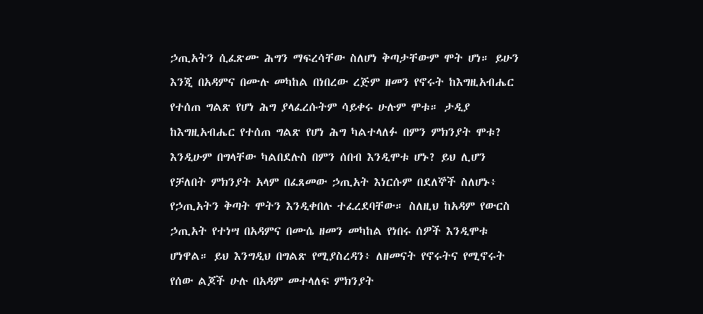ኃጢአትን ሲፈጽሙ ሕግን ማፍረሳቸው ስለሆነ ቅጣታቸውም ሞት ሆነ። ይሁን እንጂ በአዳምና በሙሉ መካከል በነበረው ረጅም ዘመን የኖሩት ከእግዚአብሔር የተሰጠ ግልጽ የሆነ ሕግ ያላፈረሱትም ሳይቀሩ ሁሉም ሞቱ። ታዲያ ከእግዚአብሔር የተሰጠ ግልጽ የሆነ ሕግ ካልተላለፉ በምን ምክንያት ሞቱ? እንዲሁም በግላቸው ካልበደሉስ በምን ሰበብ እንዲሞቱ ሆኑ? ይህ ሊሆን የቻለበት ምክንያት አላም በፈጸመው ኃጢአት እነርሱም በደለኞች ስለሆኑ፥ የኃጢአትን ቅጣት ሞትን እንዲቀበሉ ተፈረደባቸው። ስለዚህ ከአዳም የውርስ ኃጢአት የተነሣ በአዳምና በሙሴ ዘመን መካከል የነበሩ ሰዎች እንዲሞቱ ሆነዋል። ይህ እንግዲህ በግልጽ የሚያስረዳን፥ ለዘመናት የኖሩትና የሚኖሩት የሰው ልጆች ሁሉ በአዳም መተላለፍ ምክንያት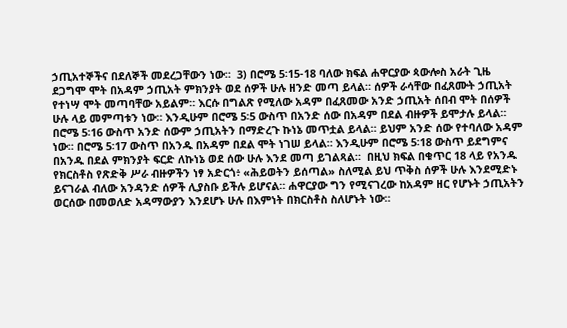ኃጢአተኞችና በደለኞች መደረጋቸውን ነው።  3) በሮሜ 5፡15-18 ባለው ክፍል ሐዋርያው ጳውሎስ አራት ጊዜ ደጋግሞ ሞት በአዳም ኃጢአት ምክንያት ወደ ሰዎች ሁሉ ዘንድ መጣ ይላል። ሰዎች ራሳቸው በፈጸሙት ኃጢአት የተነሣ ሞት መጣባቸው አይልም። እርሱ በግልጽ የሚለው አዳም በፈጸመው አንድ ኃጢአት ሰበብ ሞት በሰዎች ሁሉ ላይ መምጣቱን ነው። እንዲሁም በሮሜ 5፡5 ውስጥ በአንድ ሰው በአዳም በደል ብዙዎች ይሞታሉ ይላል። በሮሜ 5፡16 ውስጥ አንድ ሰውም ኃጢአትን በማድረጉ ኩነኔ መጥቷል ይላል። ይህም አንድ ሰው የተባለው አዳም ነው። በሮሜ 5፡17 ውስጥ በአንዱ በአዳም በደል ሞት ነገሠ ይላል። እንዲሁም በሮሜ 5፡18 ውስጥ ይደግምና በአንዱ በደል ምክንያት ፍርድ ለኩነኔ ወደ ሰው ሁሉ እንደ መጣ ይገልጻል።  በዚህ ክፍል በቁጥር 18 ላይ የአንዱ የክርስቶስ የጽድቅ ሥራ ብዙዎችን ነፃ አድርጎ፥ «ሕይወትን ይሰጣል» ስለሚል ይህ ጥቅስ ሰዎች ሁሉ እንደሚድኑ ይናገራል ብለው አንዳንድ ሰዎች ሊያስቡ ይችሉ ይሆናል። ሐዋርያው ግን የሚናገረው ከአዳም ዘር የሆኑት ኃጢአትን ወርሰው በመወለድ አዳማውያን እንደሆኑ ሁሉ በእምነት በክርስቶስ ስለሆኑት ነው።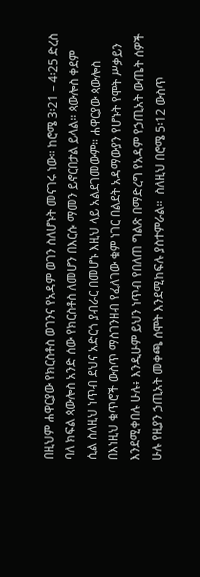በዚህም ሐዋርያው የክርስቶስ ወገንና የአዳም ወገን ስለሆኑት መናገሩ ነው። ከሮሜ 3፡21 – 4፡25 ድረስ ባለ ክፍል ጳውሎስ አንድ ሰው የክርስቶስ ለመሆን በእርሱ ማመን ይኖርበታል ይላል። ጳውሎስ ቀደም ሲል ስለዚህ ነጥብ ደህና አድርጎ ያብራር በመሆኑ እዚህ ላይ አልደገመውም። ሐዋርያው ጳውሎስ በእነዚህ ቁጥሮች ውስጥ ማስገንዘብ የፈለገው ቁም ነገር በልደት አዳማውያን የሆኑት የሞት ሥቃይን እንደሚቀበሉ ሁሉ፥ እንዲሁም ይህን ነጥብ የበለጠ ግልጽ በማድረግ የአዳም የኃጢአት ውጤት ሰዎች ሁሉ የዚያን ኃጢአት መቀጫ ሰሞት እንደሚከፍሉ ያስተምራል።  ስለዚህ በሮሜ 5፡12 ውስጥ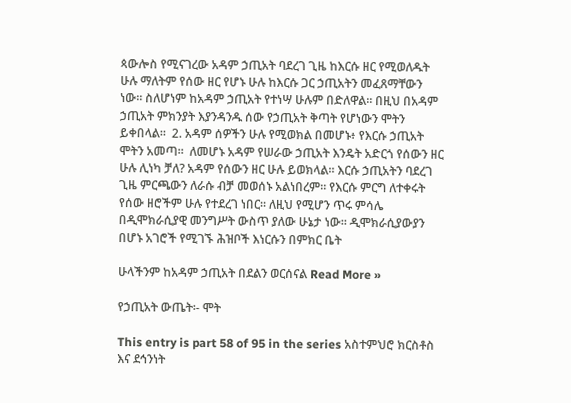ጳውሎስ የሚናገረው አዳም ኃጢአት ባደረገ ጊዜ ከእርሱ ዘር የሚወለዱት ሁሉ ማለትም የሰው ዘር የሆኑ ሁሉ ከእርሱ ጋር ኃጢአትን መፈጸማቸውን ነው። ስለሆነም ከአዳም ኃጢአት የተነሣ ሁሉም በድለዋል። በዚህ በአዳም ኃጢአት ምክንያት እያንዳንዱ ሰው የኃጢአት ቅጣት የሆነውን ሞትን ይቀበላል።  2. አዳም ሰዎችን ሁሉ የሚወክል በመሆኑ፥ የእርሱ ኃጢአት ሞትን አመጣ።  ለመሆኑ አዳም የሠራው ኃጢአት እንዴት አድርጎ የሰውን ዘር ሁሉ ሊነካ ቻለ? አዳም የሰውን ዘር ሁሉ ይወክላል። እርሱ ኃጢአትን ባደረገ ጊዜ ምርጫውን ለራሱ ብቻ መወሰኑ አልነበረም። የእርሱ ምርግ ለተቀሩት የሰው ዘሮችም ሁሉ የተደረገ ነበር። ለዚህ የሚሆን ጥሩ ምሳሌ በዲሞክራሲያዊ መንግሥት ውስጥ ያለው ሁኔታ ነው። ዲሞክራሲያውያን በሆኑ አገሮች የሚገኙ ሕዝቦች እነርሱን በምክር ቤት

ሁላችንም ከአዳም ኃጢአት በደልን ወርሰናል Read More »

የኃጢአት ውጤት፡- ሞት

This entry is part 58 of 95 in the series አስተምህሮ ክርስቶስ እና ደኅንነት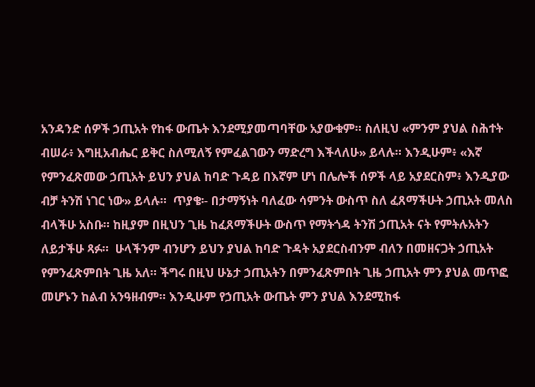አንዳንድ ሰዎች ኃጢአት የከፋ ውጤት እንደሚያመጣባቸው አያውቁም። ስለዚህ «ምንም ያህል ስሕተት ብሠራ፥ እግዚአብሔር ይቅር ስለሚለኝ የምፈልገውን ማድረግ እችላለሁ» ይላሉ። እንዲሁም፥ «እኛ የምንፈጽመው ኃጢአት ይህን ያህል ከባድ ጉዳይ በእኛም ሆነ በሌሎች ሰዎች ላይ አያደርስም፥ እንዲያው ብቻ ትንሽ ነገር ነው» ይላሉ።  ጥያቄ፡- በታማኝነት ባለፈው ሳምንት ውስጥ ስለ ፈጸማችሁት ኃጢአት መለስ ብላችሁ አስቡ። ከዚያም በዚህን ጊዜ ከፈጸማችሁት ውስጥ የማትጎዳ ትንሽ ኃጢአት ናት የምትሉአትን ለይታችሁ ጻፉ።  ሁላችንም ብንሆን ይህን ያህል ከባድ ጉዳት አያደርስብንም ብለን በመዘናጋት ኃጢአት የምንፈጽምበት ጊዜ አለ። ችግሩ በዚህ ሁኔታ ኃጢአትን በምንፈጽምበት ጊዜ ኃጢአት ምን ያህል መጥፎ መሆኑን ከልብ አንዓዘብም። እንዲሁም የኃጢአት ውጤት ምን ያህል እንደሚከፋ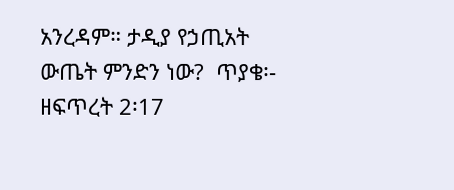አንረዳም። ታዲያ የኃጢአት ውጤት ምንድን ነው?  ጥያቄ፡- ዘፍጥረት 2፡17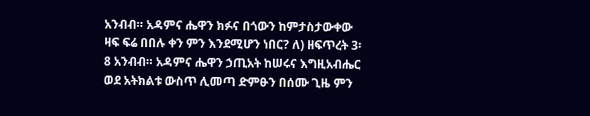አንብብ። አዳምና ሔዋን ክፉና በጎውን ከምታስታውቀው ዛፍ ፍሬ በበሉ ቀን ምን እንደሚሆን ነበር? ለ) ዘፍጥረት 3፡8 አንብብ። አዳምና ሔዋን ኃጢአት ከሠሩና እግዚአብሔር ወደ አትክልቱ ውስጥ ሊመጣ ድምፁን በሰሙ ጊዜ ምን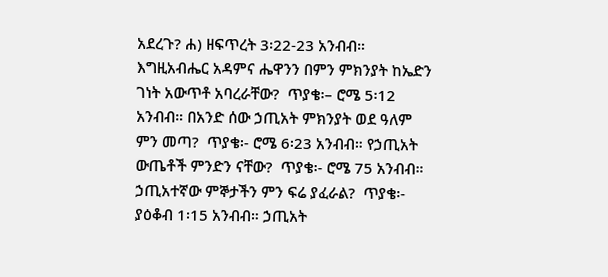አደረጉ? ሐ) ዘፍጥረት 3፡22-23 አንብብ። እግዚአብሔር አዳምና ሔዋንን በምን ምክንያት ከኤድን ገነት አውጥቶ አባረራቸው?  ጥያቄ፡– ሮሜ 5፡12 አንብብ። በአንድ ሰው ኃጢአት ምክንያት ወደ ዓለም ምን መጣ?  ጥያቄ፡- ሮሜ 6፡23 አንብብ። የኃጢአት ውጤቶች ምንድን ናቸው?  ጥያቄ፡- ሮሜ 75 አንብብ። ኃጢአተኛው ምኞታችን ምን ፍሬ ያፈራል?  ጥያቄ፡- ያዕቆብ 1፡15 አንብብ። ኃጢአት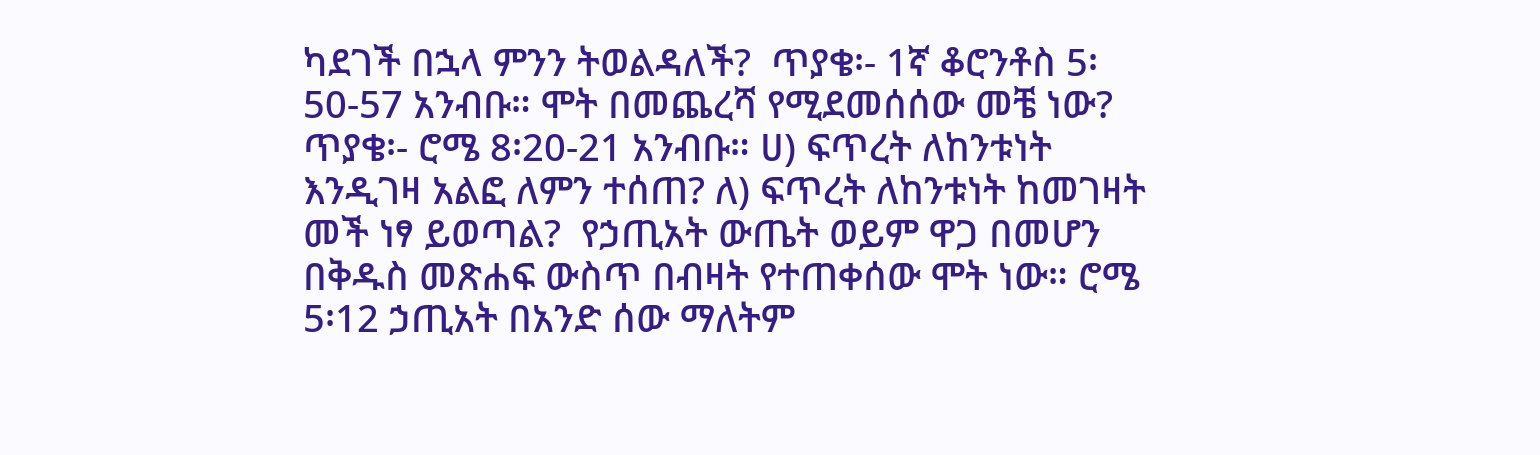ካደገች በኋላ ምንን ትወልዳለች?  ጥያቄ፡- 1ኛ ቆሮንቶስ 5፡50-57 አንብቡ። ሞት በመጨረሻ የሚደመሰሰው መቼ ነው?  ጥያቄ፡- ሮሜ 8፡20-21 አንብቡ። ሀ) ፍጥረት ለከንቱነት እንዲገዛ አልፎ ለምን ተሰጠ? ለ) ፍጥረት ለከንቱነት ከመገዛት መች ነፃ ይወጣል?  የኃጢአት ውጤት ወይም ዋጋ በመሆን በቅዱስ መጽሐፍ ውስጥ በብዛት የተጠቀሰው ሞት ነው። ሮሜ 5፡12 ኃጢአት በአንድ ሰው ማለትም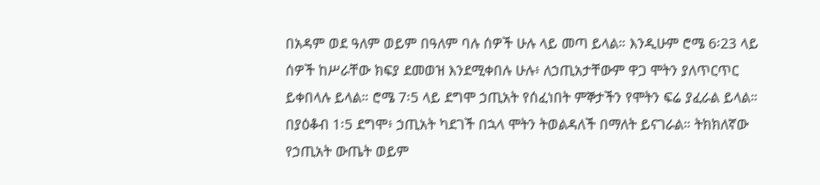በአዳም ወደ ዓለም ወይም በዓለም ባሉ ሰዎች ሁሉ ላይ መጣ ይላል። እንዲሁም ሮሜ 6፡23 ላይ ሰዎች ከሥራቸው ክፍያ ደመወዝ እንደሚቀበሉ ሁሉ፥ ለኃጢአታቸውም ዋጋ ሞትን ያለጥርጥር ይቀበላሉ ይላል። ሮሜ 7፡5 ላይ ደግሞ ኃጢአት የሰፈነበት ምኞታችን የሞትን ፍሬ ያፈራል ይላል። በያዕቆብ 1፡5 ደግሞ፥ ኃጢአት ካደገች በኋላ ሞትን ትወልዳለች በማለት ይናገራል። ትክክለኛው የኃጢአት ውጤት ወይም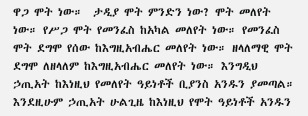ዋጋ ሞት ነው።  ታዲያ ሞት ምንድን ነው? ሞት መለየት ነው። የሥጋ ሞት የመንፈስ ከአካል መለየት ነው። የመንፈስ ሞት ደግሞ የሰው ከእግዚአብሔር መለየት ነው። ዘላለማዊ ሞት ደግሞ ለዘላለም ከእግዚአብሔር መለየት ነው። እንግዲህ ኃጢአት ከእነዚህ የመለየት ዓይነቶች ቢያንስ አንዱን ያመጣል። እንደዚሁም ኃጢአት ሁልጊዜ ከእነዚህ የሞት ዓይነቶች አንዱን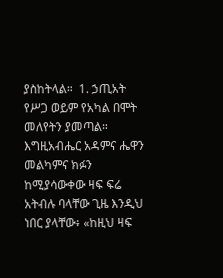ያስከትላል።  1. ኃጢአት የሥጋ ወይም የአካል በሞት መለየትን ያመጣል።  እግዚአብሔር አዳምና ሔዋን መልካምና ክፉን ከሚያሳውቀው ዛፍ ፍሬ አትብሉ ባላቸው ጊዜ እንዲህ ነበር ያላቸው፥ «ከዚህ ዛፍ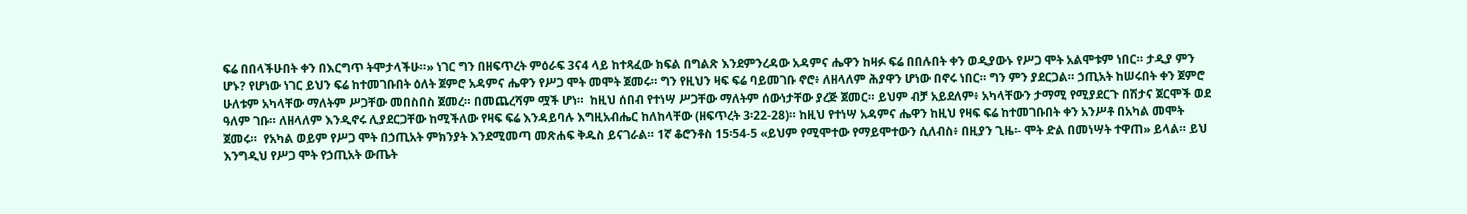ፍሬ በበላችሁበት ቀን በእርግጥ ትሞታላችሁ።» ነገር ግን በዘፍጥረት ምዕራፍ 3ና4 ላይ ከተጻፈው ክፍል በግልጽ እንደምንረዳው አዳምና ሔዋን ከዛፉ ፍሬ በበሉበት ቀን ወዲያውኑ የሥጋ ሞት አልሞቱም ነበር። ታዲያ ምን ሆኑ? የሆነው ነገር ይህን ፍሬ ከተመገቡበት ዕለት ጀምሮ አዳምና ሔዋን የሥጋ ሞት መሞት ጀመሩ። ግን የዚህን ዛፍ ፍሬ ባይመገቡ ኖሮ፥ ለዘላለም ሕያዋን ሆነው በኖሩ ነበር። ግን ምን ያደርጋል። ኃጢአት ከሠሩበት ቀን ጀምሮ ሁለቱም አካላቸው ማለትም ሥጋቸው መበስበስ ጀመረ። በመጨረሻም ሟች ሆነ።  ከዚህ ሰበብ የተነሣ ሥጋቸው ማለትም ሰውነታቸው ያረጅ ጀመር። ይህም ብቻ አይደለም፥ አካላቸውን ታማሚ የሚያደርጉ በሽታና ጀርሞች ወደ ዓለም ገቡ። ለዘላለም እንዲኖሩ ሊያደርጋቸው ከሚችለው የዛፍ ፍሬ እንዳይባሉ እግዚአብሔር ከለከላቸው (ዘፍጥረት 3፡22-28)። ከዚህ የተነሣ አዳምና ሔዋን ከዚህ የዛፍ ፍሬ ከተመገቡበት ቀን አንሥቶ በአካል መሞት ጀመሩ።  የአካል ወይም የሥጋ ሞት በኃጢአት ምክንያት እንደሚመጣ መጽሐፍ ቅዱስ ይናገራል። 1ኛ ቆሮንቶስ 15፡54-5 «ይህም የሚሞተው የማይሞተውን ሲለብስ፥ በዚያን ጊዜ፡- ሞት ድል በመነሣት ተዋጠ» ይላል። ይህ እንግዲህ የሥጋ ሞት የኃጢአት ውጤት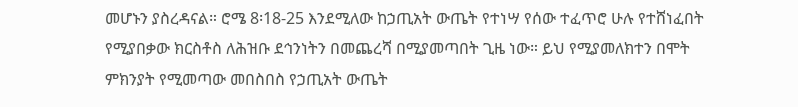መሆኑን ያስረዳናል። ሮሜ 8፡18-25 እንደሚለው ከኃጢአት ውጤት የተነሣ የሰው ተፈጥሮ ሁሉ የተሸነፈበት የሚያበቃው ክርስቶስ ለሕዝቡ ደኅንነትን በመጨረሻ በሚያመጣበት ጊዜ ነው። ይህ የሚያመለክተን በሞት ምክንያት የሚመጣው መበስበስ የኃጢአት ውጤት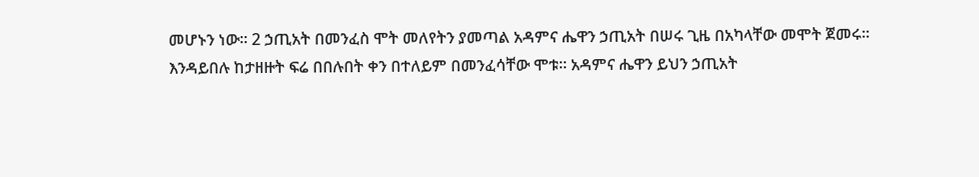መሆኑን ነው። 2 ኃጢአት በመንፈስ ሞት መለየትን ያመጣል አዳምና ሔዋን ኃጢአት በሠሩ ጊዜ በአካላቸው መሞት ጀመሩ። እንዳይበሉ ከታዘዙት ፍሬ በበሉበት ቀን በተለይም በመንፈሳቸው ሞቱ። አዳምና ሔዋን ይህን ኃጢአት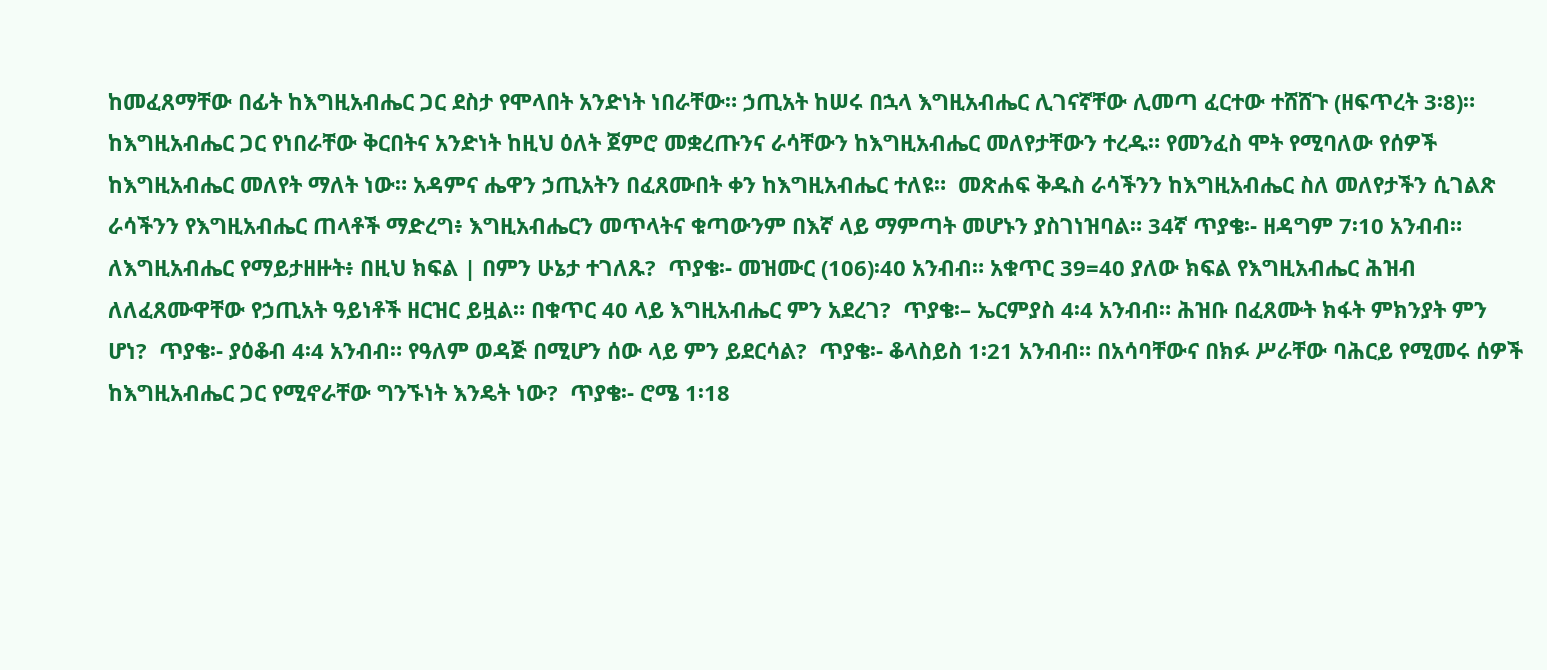ከመፈጸማቸው በፊት ከእግዚአብሔር ጋር ደስታ የሞላበት አንድነት ነበራቸው። ኃጢአት ከሠሩ በኋላ እግዚአብሔር ሊገናኛቸው ሊመጣ ፈርተው ተሸሸጉ (ዘፍጥረት 3፡8)። ከእግዚአብሔር ጋር የነበራቸው ቅርበትና አንድነት ከዚህ ዕለት ጀምሮ መቋረጡንና ራሳቸውን ከእግዚአብሔር መለየታቸውን ተረዱ። የመንፈስ ሞት የሚባለው የሰዎች ከእግዚአብሔር መለየት ማለት ነው። አዳምና ሔዋን ኃጢአትን በፈጸሙበት ቀን ከእግዚአብሔር ተለዩ።  መጽሐፍ ቅዱስ ራሳችንን ከእግዚአብሔር ስለ መለየታችን ሲገልጽ ራሳችንን የእግዚአብሔር ጠላቶች ማድረግ፥ እግዚአብሔርን መጥላትና ቁጣውንም በእኛ ላይ ማምጣት መሆኑን ያስገነዝባል። 34ኛ ጥያቄ፡- ዘዳግም 7፡10 አንብብ። ለእግዚአብሔር የማይታዘዙት፥ በዚህ ክፍል | በምን ሁኔታ ተገለጹ?  ጥያቄ፡- መዝሙር (106)፡40 አንብብ። አቁጥር 39=40 ያለው ክፍል የእግዚአብሔር ሕዝብ ለለፈጸሙዋቸው የኃጢአት ዓይነቶች ዘርዝር ይዟል። በቁጥር 40 ላይ እግዚአብሔር ምን አደረገ?  ጥያቄ፡– ኤርምያስ 4፡4 አንብብ። ሕዝቡ በፈጸሙት ክፋት ምክንያት ምን ሆነ?  ጥያቄ፡- ያዕቆብ 4፡4 አንብብ። የዓለም ወዳጅ በሚሆን ሰው ላይ ምን ይደርሳል?  ጥያቄ፡- ቆላስይስ 1፡21 አንብብ። በአሳባቸውና በክፉ ሥራቸው ባሕርይ የሚመሩ ሰዎች ከእግዚአብሔር ጋር የሚኖራቸው ግንኙነት እንዴት ነው?  ጥያቄ፡- ሮሜ 1፡18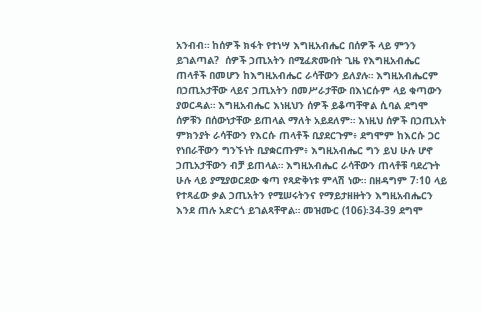አንብብ። ከሰዎች ክፋት የተነሣ እግዚአብሔር በሰዎች ላይ ምንን ይገልጣል?  ሰዎች ኃጢአትን በሚፈጽሙበት ጊዜ የእግዚአብሔር ጠላቶች በመሆን ከእግዚአብሔር ራሳቸውን ይለያሉ። እግዚአብሔርም በኃጢአታቸው ላይና ኃጢአትን በመሥራታቸው በእነርሱም ላይ ቁጣውን ያወርዳል። እግዚአብሔር እነዚህን ሰዎች ይቆጣቸዋል ሲባል ደግሞ ሰዎቹን በሰውነታቸው ይጠላል ማለት አይደለም። እነዚህ ሰዎች በኃጢአት ምክንያት ራሳቸውን የእርሱ ጠላቶች ቢያደርጉም፥ ደግሞም ከእርሱ ጋር የነበራቸውን ግንኙነት ቢያቋርጡም፥ እግዚአብሔር ግን ይህ ሁሉ ሆኖ ኃጢአታቸውን ብቻ ይጠላል። እግዚአብሔር ራሳቸውን ጠላቶቹ ባደረጉት ሁሉ ላይ ያሚያወርደው ቁጣ የጻድቅነቱ ምላሽ ነው። በዘዳግም 7፡10 ላይ የተጻፈው ቃል ኃጢአትን የሚሠሩትንና የማይታዘዙትን እግዚአብሔርን እንደ ጠሉ አድርጎ ይገልጻቸዋል። መዝሙር (106)፡34-39 ደግሞ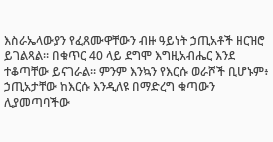እስራኤላውያን የፈጸሙዋቸውን ብዙ ዓይነት ኃጢአቶች ዘርዝሮ ይገልጻል። በቁጥር 40 ላይ ደግሞ እግዚአብሔር እንደ ተቆጣቸው ይናገራል። ምንም እንኳን የእርሱ ወራሾች ቢሆኑም፥ ኃጢአታቸው ከእርሱ እንዲለዩ በማድረግ ቁጣውን ሊያመጣባችው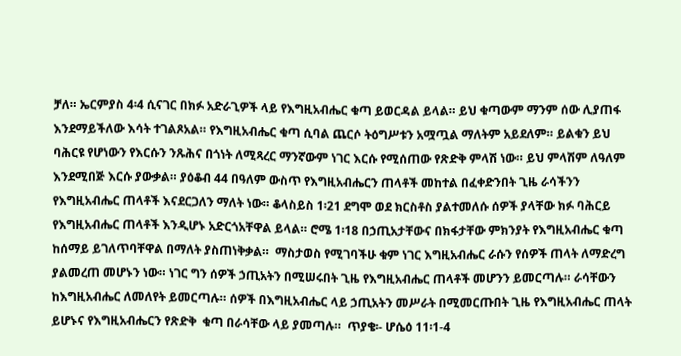ቻለ። ኤርምያስ 4፡4 ሲናገር በክፉ አድራጊዎች ላይ የእግዚአብሔር ቁጣ ይወርዳል ይላል። ይህ ቁጣውም ማንም ሰው ሊያጠፋ እንደማይችለው እሳት ተገልጾአል። የእግዚአብሔር ቁጣ ሲባል ጨርሶ ትዕግሥቱን አሟጧል ማለትም አይደለም። ይልቁን ይህ ባሕርዩ የሆነውን የእርሱን ንጹሕና በጎነት ለሚጻረር ማንኛውም ነገር እርሱ የሚሰጠው የጽድቅ ምላሽ ነው። ይህ ምላሽም ለዓለም እንደሚበጅ እርሱ ያውቃል። ያዕቆብ 44 በዓለም ውስጥ የእግዚአብሔርን ጠላቶች መከተል በፈቀድንበት ጊዜ ራሳችንን የእግዚአብሔር ጠላቶች እናደርጋለን ማለት ነው። ቆላስይስ 1፡21 ደግሞ ወደ ክርስቶስ ያልተመለሱ ሰዎች ያላቸው ክፉ ባሕርይ የእግዚአብሔር ጠላቶች እንዲሆኑ አድርጎአቸዋል ይላል። ሮሜ 1፡18 በኃጢአታቸውና በክፋታቸው ምክንያት የእግዚአብሔር ቁጣ ከሰማይ ይገለጥባቸዋል በማለት ያስጠነቅቃል።  ማስታወስ የሚገባችሁ ቁም ነገር እግዚአብሔር ራሱን የሰዎች ጠላት ለማድረግ ያልመረጠ መሆኑን ነው። ነገር ግን ሰዎች ኃጢአትን በሚሠሩበት ጊዜ የእግዚአብሔር ጠላቶች መሆንን ይመርጣሉ። ራሳቸውን ከእግዚአብሔር ለመለየት ይመርጣሉ። ሰዎች በእግዚአብሔር ላይ ኃጢአትን መሥራት በሚመርጡበት ጊዜ የእግዚአብሔር ጠላት ይሆኑና የእግዚአብሔርን የጽድቅ  ቁጣ በራሳቸው ላይ ያመጣሉ።  ጥያቄ፡- ሆሴዕ 11፡1-4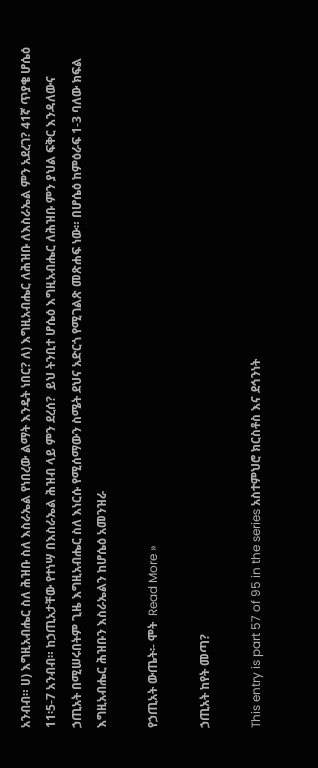አንብብ። ሀ) እግዚአብሔር ስለ ሕዝቡ ስለ እስራኤል የነበረው ልማት እንዴት ነበር? ለ) እግዚአብሔር ለሕዝቡ ለእስራኤል ምን አደረገ? 41ኛ ጥያቄ ሆሴዕ 11፡5-7 አንብብ። ከኃጢአታቸው የተነሣ በእስራኤል ሕዝብ ላይ ምን ደረሰ?  ይህ ትንቢተ ሆሴዕ እግዚአብሔር ለሕዝቡ ምን ያህል ፍቅር እንዳለውና ኃጢአት በሚሠሩበትም ጊዜ እግዚአብሔር ስለ እነርሱ የሚሰማውን ስሜት ደህና አድርጎ የሚገልጽ መጽሐፍ ነው። በሆሴዕ ከምዕራፍ 1-3 ባለው ክፍል እግዚአብሔር ሕዝቡን እስራኤልን ከሆሴዕ አመንዝራ

የኃጢአት ውጤት፡- ሞት  Read More »

ኃጢአት ከየት መጣ?

This entry is part 57 of 95 in the series አስተምህሮ ክርስቶስ እና ደኅንነት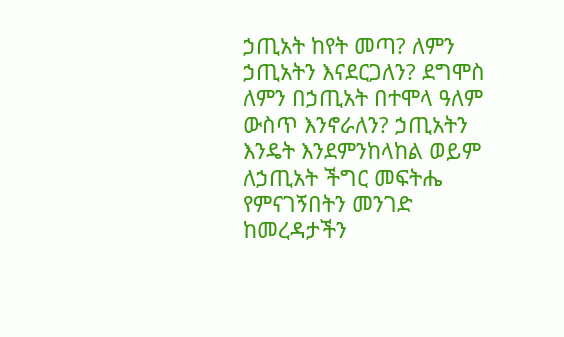ኃጢአት ከየት መጣ? ለምን ኃጢአትን እናደርጋለን? ደግሞስ ለምን በኃጢአት በተሞላ ዓለም ውስጥ እንኖራለን? ኃጢአትን እንዴት እንደምንከላከል ወይም ለኃጢአት ችግር መፍትሔ የምናገኝበትን መንገድ ከመረዳታችን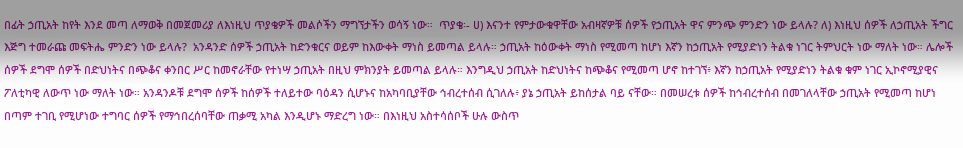በፊት ኃጢአት ከየት እንደ መጣ ለማወቅ በመጀመሪያ ለእነዚህ ጥያቄዎች መልሶችን ማግኘታችን ወሳኝ ነው።  ጥያቄ፡- ሀ) እናንተ የምታውቁዋቸው አብዛኛዎቹ ሰዎች የኃጢአት ዋና ምንጭ ምንድን ነው ይላሉ? ለ) እነዚህ ሰዎች ለኃጢአት ችግር እጅግ ተመራጩ መፍትሔ ምንድን ነው ይላሉ?  አንዳንድ ሰዎች ኃጢአት ከድንቁርና ወይም ከእውቀት ማነስ ይመጣል ይላሉ። ኃጢአት ከዕውቀት ማነስ የሚመጣ ከሆነ እኛን ከኃጢአት የሚያድነን ትልቁ ነገር ትምህርት ነው ማለት ነው። ሌሎች ሰዎች ደግሞ ሰዎች በድህነትና በጭቆና ቀንበር ሥር ከመኖራቸው የተነሣ ኃጢአት በዚህ ምክንያት ይመጣል ይላሉ። እንግዲህ ኃጢአት ከድህነትና ከጭቆና የሚመጣ ሆኖ ከተገኘ፥ እኛን ከኃጢአት የሚያድነን ትልቁ ቁም ነገር ኢኮኖሚያዊና ፖለቲካዊ ለውጥ ነው ማለት ነው። አንዳንዶቹ ደግሞ ሰዎች ከሰዎች ተለይተው ባዕዳን ሲሆኑና ከአካባቢያቸው ኅብረተሰብ ሲገለሉ፥ ያኔ ኃጢአት ይከሰታል ባይ ናቸው። በመሠረቱ ሰዎች ከኅብረተሰብ በመገለላቸው ኃጢአት የሚመጣ ከሆነ በጣም ተገቢ የሚሆነው ተግባር ሰዎች የማኅበረሰባቸው ጠቃሚ አካል እንዲሆኑ ማድረግ ነው። በእነዚህ አስተሳሰቦች ሁሉ ውስጥ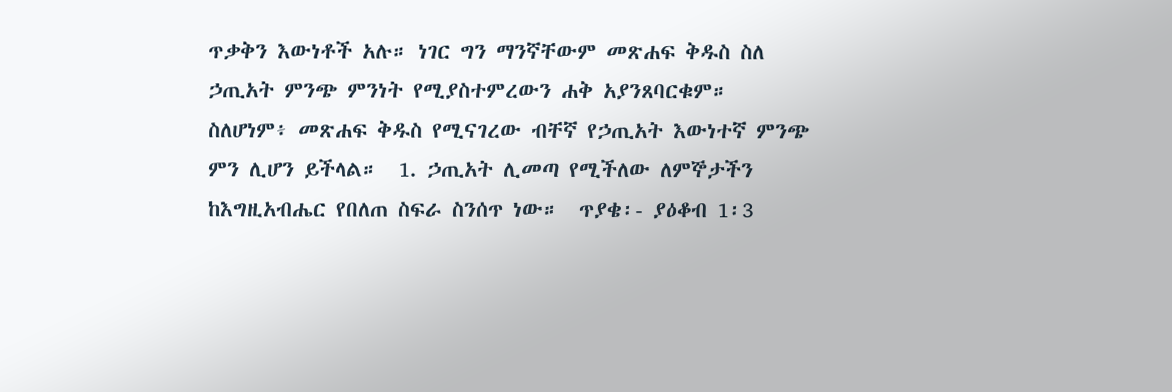ጥቃቅን እውነቶች አሉ። ነገር ግን ማንኛቸውም መጽሐፍ ቅዱስ ስለ ኃጢአት ምንጭ ምንነት የሚያስተምረውን ሐቅ አያንጸባርቁም። ስለሆነም፥ መጽሐፍ ቅዱስ የሚናገረው ብቸኛ የኃጢአት እውነተኛ ምንጭ ምን ሊሆን ይችላል።  1. ኃጢአት ሊመጣ የሚችለው ለምኞታችን ከእግዚአብሔር የበለጠ ስፍራ ስንሰጥ ነው።  ጥያቄ፡- ያዕቆብ 1፡3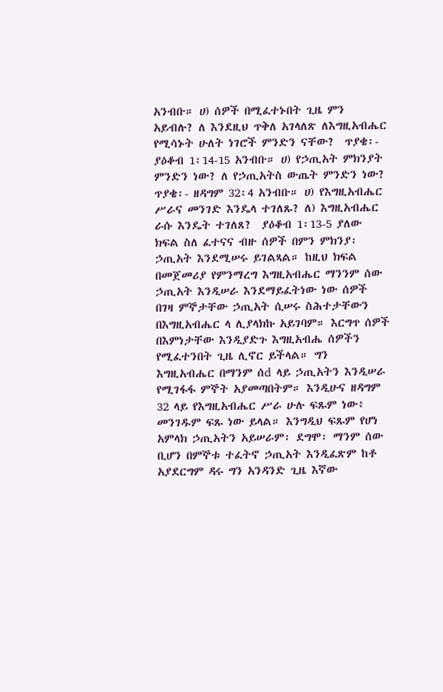አንብቡ። ሀ) ሰዎች በሚፈተኑበት ጊዜ ምን አይብሉ? ለ እንደዚህ ጥቅለ አገላለጽ ለእግዚአብሔር የሚሳኑት ሁለት ነገሮች ምንድን ናቸው?  ጥያቄ፡- ያዕቆብ 1፡14-15 አንብቡ። ሀ) የኃጢአት ምክንያት ምንድን ነው? ለ የኃጢአትስ ውጤት ምንድን ነው?  ጥያቄ፡- ዘዳግም 32፡4 አንብቡ። ሀ) የእግዚአብሔር ሥራና መንገድ እንዴላ ተገለጹ? ለ) እግዚአብሔር ራሱ እንዴት ተገለጸ?  ያዕቆብ 1፡13-5 ያለው ክፍል ስለ ፈተናና ብዙ ሰዎች በምን ምክንያ፡ ኃጢአት እንደሚሠሩ ይገልጻል። ከዚህ ክፍል በመጀመሪያ የምንማረግ እግዚአብሔር ማንንም ሰው ኃጢአት እንዲሠራ እንደማይፈትነው ነው ሰዎች በገዛ ምኞታቸው ኃጢአት ሲሠሩ ስሕተታቸውን በእግዚአብሔር ላ ሊያላክኩ አይገባም። እርግጥ ሰዎች በእምነታቸው እንዲያድጉ እግዚአብሔ ሰዎችን የሚፈተንበት ጊዜ ሊኖር ይችላል። ግን እግዚአብሔር በማንም ሰd ላይ ኃጢአትን እንዲሠራ የሚገፋፋ ምኞት አያመጣበትም። እንዲሁና ዘዳግም 32 ላይ የእግዚአብሔር ሥራ ሁሉ ፍጹም ነው፥ መንገዱም ፍጹ ነው ይላል። እንግዲህ ፍጹም የሆነ አምላክ ኃጢአትን አይሠራም፡ ደግሞ፡ ማንም ሰው ቢሆን በምኞቱ ተፈትኖ ኃጢአት እንዲፈጽም ከቶ አያደርግም ዳሩ ግን አንዳንድ ጊዜ እኛው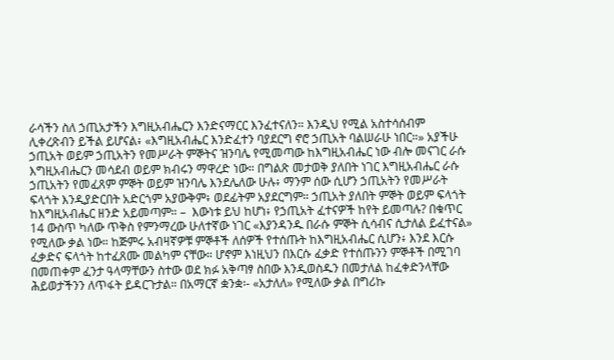ራሳችን ስለ ኃጢአታችን እግዚአብሔርን እንድናማርር እንፈተናለን። እንዲህ የሚል አስተሳሰብም ሊቀረጽብን ይችል ይሆናል፥ «እግዚአብሔር እንድፈተን ባያደርግ ኖሮ ኃጢአት ባልሠራሁ ነበር።» አያችሁ ኃጢአት ወይም ኃጢአትን የመሥራት ምኞትና ዝንባሌ የሚመጣው ከእግዚአብሔር ነው ብሎ መናገር ራሱ እግዚአብሔርን መሳደብ ወይም ክብሩን ማዋረድ ነው። በግልጽ መታወቅ ያለበት ነገር እግዚአብሔር ራሱ ኃጢአትን የመፈጸም ምኞት ወይም ዝንባሌ እንደሌለው ሁሉ፥ ማንም ሰው ሲሆን ኃጢአትን የመሥራት ፍላጎት እንዲያድርበት አድርጎም አያውቅም፥ ወደፊትም አያደርግም። ኃጢአት ያለበት ምኞት ወይም ፍላጎት ከእግዚአብሔር ዘንድ አይመጣም። –  እውነቱ ይህ ከሆነ፥ የኃጢአት ፈተናዎች ከየት ይመጣሉ? በቁጥር 14 ውስጥ ካለው ጥቅስ የምንማረው ሁለተኛው ነገር «እያንዳንዱ በራሱ ምኞት ሲሳብና ሲታለል ይፈተናል» የሚለው ቃል ነው። ከጅምሩ አብዛኛዎቹ ምኞቶች ለሰዎች የተሰጡት ከእግዚአብሔር ሲሆን፥ እንደ እርሱ ፈቃድና ፍላጎት ከተፈጸሙ መልካም ናቸው። ሆኖም እነዚህን በእርሱ ፈቃድ የተሰጡንን ምኞቶች በሚገባ በመጠቀም ፈንታ ዓላማቸውን ስተው ወደ ክፉ አቅጣፃ ስበው እንዲወስዱን በመታለል ከፈቀድንላቸው ሕይወታችንን ለጥፋት ይዳርጉታል። በአማርኛ ቋንቋ፡- «አታለለ» የሚለው ቃል በግሪኩ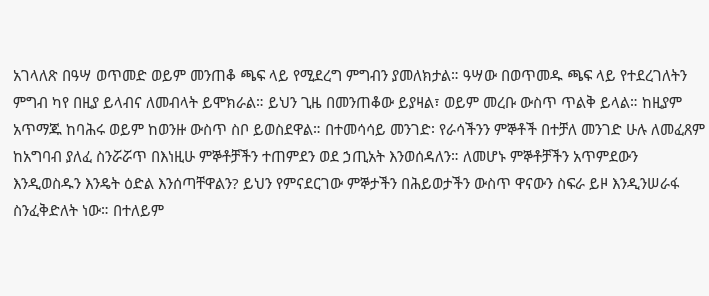አገላለጽ በዓሣ ወጥመድ ወይም መንጠቆ ጫፍ ላይ የሚደረግ ምግብን ያመለክታል። ዓሣው በወጥመዱ ጫፍ ላይ የተደረገለትን ምግብ ካየ በዚያ ይላብና ለመብላት ይሞክራል። ይህን ጊዜ በመንጠቆው ይያዛል፣ ወይም መረቡ ውስጥ ጥልቅ ይላል። ከዚያም አጥማጁ ከባሕሩ ወይም ከወንዙ ውስጥ ስቦ ይወስደዋል። በተመሳሳይ መንገድ፡ የራሳችንን ምኞቶች በተቻለ መንገድ ሁሉ ለመፈጸም ከአግባብ ያለፈ ስንሯሯጥ በእነዚሁ ምኞቶቻችን ተጠምደን ወደ ኃጢአት እንወሰዳለን። ለመሆኑ ምኞቶቻችን አጥምደውን እንዲወስዱን እንዴት ዕድል እንሰጣቸዋልን? ይህን የምናደርገው ምኞታችን በሕይወታችን ውስጥ ዋናውን ስፍራ ይዞ እንዲንሠራፋ ስንፈቅድለት ነው። በተለይም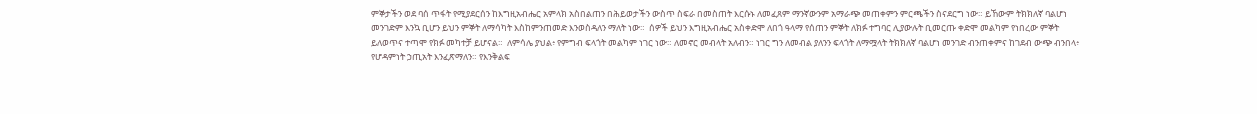ምኞታችን ወደ ባሰ ጥፋት የሚያደርሰን ከእግዚአብሔር አምላክ አስበልጠን በሕይወታችን ውስጥ ስፍራ በመስጠት እርሱኑ ለመፈጸም ማንኛውንም አማራጭ መጠቀምን ምርጫችን ስናደርግ ነው። ይኸውም ትክክለኛ ባልሆነ መንገድም እንኳ ቢሆን ይህን ምኞት ለማሳካት እስከምንጠመድ እንወስዳለን ማለት ነው።  ሰዎች ይህን እግዚአብሔር አስቀድሞ ለበጎ ዓላማ የሰጠን ምኞት ለክፉ ተግባር ሊያውሉት ቢመርጡ ቀድሞ መልካም የነበረው ምኞት ይለወጥና ተጣሞ የክፉ መካተቻ ይሆናል።  ለምሳሌ ያህል፥ የምግብ ፍላጎት መልካም ነገር ነው። ለመኖር መብላት አለብን። ነገር ግን ለመብል ያለንን ፍላጎት ለማሟላት ትክክለኛ ባልሆነ መንገድ ብንጠቀምና ከገደብ ውጭ ብንበላ፥ የሆዳምነት ኃጢአት እንፈጽማለን። የእንቅልፍ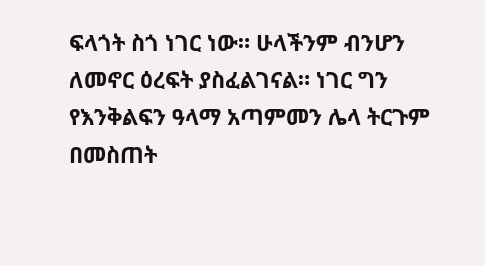ፍላጎት ስጎ ነገር ነው። ሁላችንም ብንሆን ለመኖር ዕረፍት ያስፈልገናል። ነገር ግን የእንቅልፍን ዓላማ አጣምመን ሌላ ትርጉም በመስጠት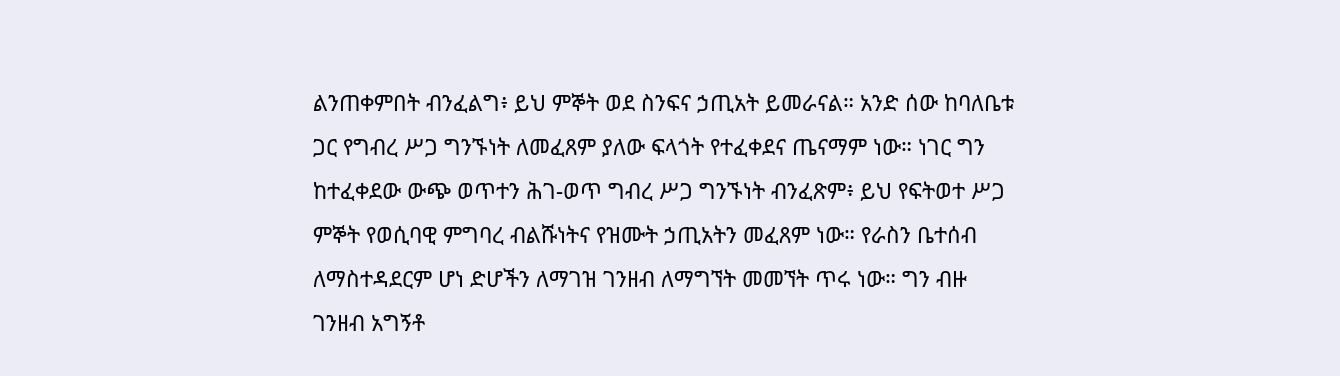ልንጠቀምበት ብንፈልግ፥ ይህ ምኞት ወደ ስንፍና ኃጢአት ይመራናል። አንድ ሰው ከባለቤቱ ጋር የግብረ ሥጋ ግንኙነት ለመፈጸም ያለው ፍላጎት የተፈቀደና ጤናማም ነው። ነገር ግን ከተፈቀደው ውጭ ወጥተን ሕገ-ወጥ ግብረ ሥጋ ግንኙነት ብንፈጽም፥ ይህ የፍትወተ ሥጋ ምኞት የወሲባዊ ምግባረ ብልሹነትና የዝሙት ኃጢአትን መፈጸም ነው። የራስን ቤተሰብ ለማስተዳደርም ሆነ ድሆችን ለማገዝ ገንዘብ ለማግኘት መመኘት ጥሩ ነው። ግን ብዙ ገንዘብ አግኝቶ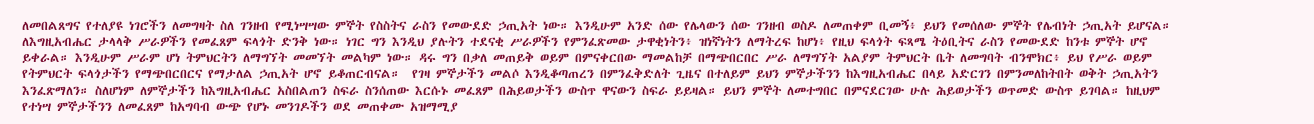ለመበልጸግና የተለያዩ ነገሮችን ለመግዛት ስለ ገንዘብ የሚነሣሣው ምኞት የስስትና ራስን የመውደድ ኃጢአት ነው። እንዲሁም አንድ ሰው የሌላውን ሰው ገንዘብ ወስዶ ለመጠቀም ቢመኝ፥ ይህን የመሰለው ምኞት የሌብነት ኃጢአት ይሆናል። ለእግዚአብሔር ታላላቅ ሥራዎችን የመፈጸም ፍላጎት ድንቅ ነው። ነገር ግን እንዲህ ያሉትን ተደናቂ ሥራዎችን የምንፈጽመው ታዋቂነትን፥ ዝነኛነትን ለማትረፍ ከሆነ፥ የዚህ ፍላጎት ፍጻሜ ትዕቢትና ራስን የመውደድ ከንቱ ምኞት ሆኖ ይቀራል። እንዲሁም ሥራም ሆነ ትምህርትን ለማግኘት መመኘት መልካም ነው። ዳሩ ግን በቃለ መጠይቅ ወይም በምናቀርበው ማመልከቻ በማጭበርበር ሥራ ለማግኘት አልያም ትምህርት ቤት ለመግባት ብንሞክር፥ ይህ የሥራ ወይም የትምህርት ፍላጎታችን የማጭበርበርና የማታለል ኃጢአት ሆኖ ይቆጠርብናል።  የገዛ ምኞታችን መልሶ እንዲቆጣጠረን በምንፈቅድለት ጊዜና በተለይም ይህን ምኞታችንን ከእግዚአብሔር በላይ አድርገን በምንመለከትበት ወቅት ኃጢአትን እንፈጽማለን። ስለሆነም ለምኞታችን ከእግዚአብሔር አስበልጠን ስፍራ ስንሰጠው እርሱኑ መፈጸም በሕይወታችን ውስጥ ዋናውን ስፍራ ይይዛል። ይህን ምኞት ለመተግበር በምናደርገው ሁሉ ሕይወታችን ወጥመድ ውስጥ ይገባል። ከዚህም የተነሣ ምኞታችንን ለመፈጸም ከአግባብ ውጭ የሆኑ መንገዶችን ወደ መጠቀሙ አዝማሚያ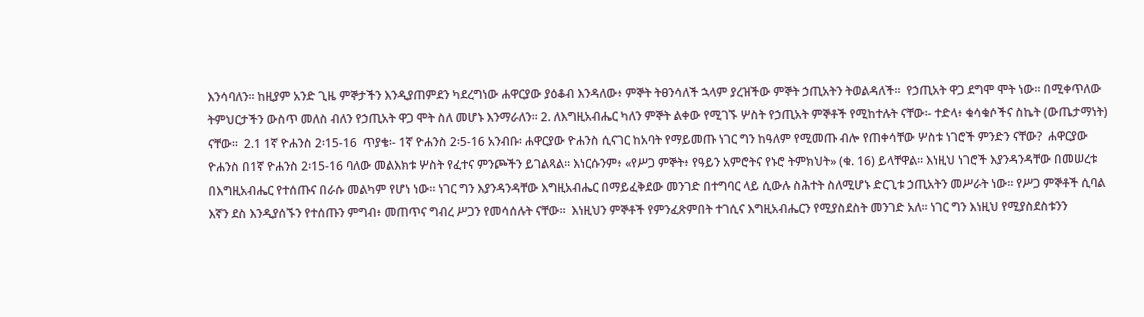እንሳባለን። ከዚያም አንድ ጊዜ ምኞታችን እንዲያጠምደን ካደረግነው ሐዋርያው ያዕቆብ እንዳለው፥ ምኞት ትፀንሳለች ኋላም ያረዝችው ምኞት ኃጢአትን ትወልዳለች።  የኃጢአት ዋጋ ደግሞ ሞት ነው። በሚቀጥለው ትምህርታችን ውስጥ መለስ ብለን የኃጢአት ዋጋ ሞት ስለ መሆኑ እንማራለን። 2. ለእግዚአብሔር ካለን ምኞት ልቀው የሚገኙ ሦስት የኃጢአት ምኞቶች የሚከተሉት ናቸው፡- ተድላ፥ ቁሳቁሶችና ስኬት (ውጤታማነት) ናቸው።  2.1 1ኛ ዮሐንስ 2፡15-16  ጥያቄ፡- 1ኛ ዮሐንስ 2፡5-16 አንብቡ፡ ሐዋርያው ዮሐንስ ሲናገር ከአባት የማይመጡ ነገር ግን ከዓለም የሚመጡ ብሎ የጠቀሳቸው ሦስቱ ነገሮች ምንድን ናቸው?  ሐዋርያው ዮሐንስ በ1ኛ ዮሐንስ 2፡15-16 ባለው መልእክቱ ሦስት የፈተና ምንጮችን ይገልጻል። እነርሱንም፥ «የሥጋ ምኞት፥ የዓይን አምሮትና የኑሮ ትምክህት» (ቁ. 16) ይላቸዋል። እነዚህ ነገሮች እያንዳንዳቸው በመሠረቱ በእግዚአብሔር የተሰጡና በራሱ መልካም የሆነ ነው። ነገር ግን እያንዳንዳቸው እግዚአብሔር በማይፈቅደው መንገድ በተግባር ላይ ሲውሉ ስሕተት ስለሚሆኑ ድርጊቱ ኃጢአትን መሥራት ነው። የሥጋ ምኞቶች ሲባል እኛን ደስ እንዲያሰኙን የተሰጡን ምግብ፥ መጠጥና ግብረ ሥጋን የመሳሰሉት ናቸው።  እነዚህን ምኞቶች የምንፈጽምበት ተገሲና እግዚአብሔርን የሚያስደስት መንገድ አለ። ነገር ግን እነዚህ የሚያስደስቱንን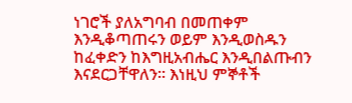ነገሮች ያለአግባብ በመጠቀም እንዲቆጣጠሩን ወይም እንዲወስዱን ከፈቀድን ከእግዚአብሔር እንዲበልጡብን እናደርጋቸዋለን። እነዚህ ምኞቶች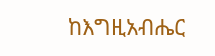ከእግዚአብሔር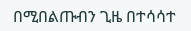በሚበልጡብን ጊዜ በተሳሳተ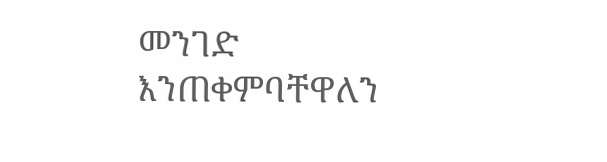መንገድ እንጠቀምባቸዋለን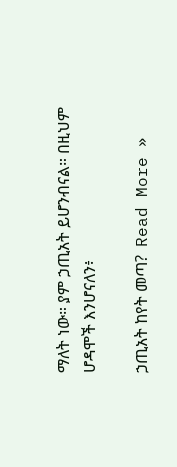ማለት ነው። ያም ኃጢአት ይሆንብናል። በዚህም ሆዳሞች እንሆናለን፥

ኃጢአት ከየት መጣ?  Read More »